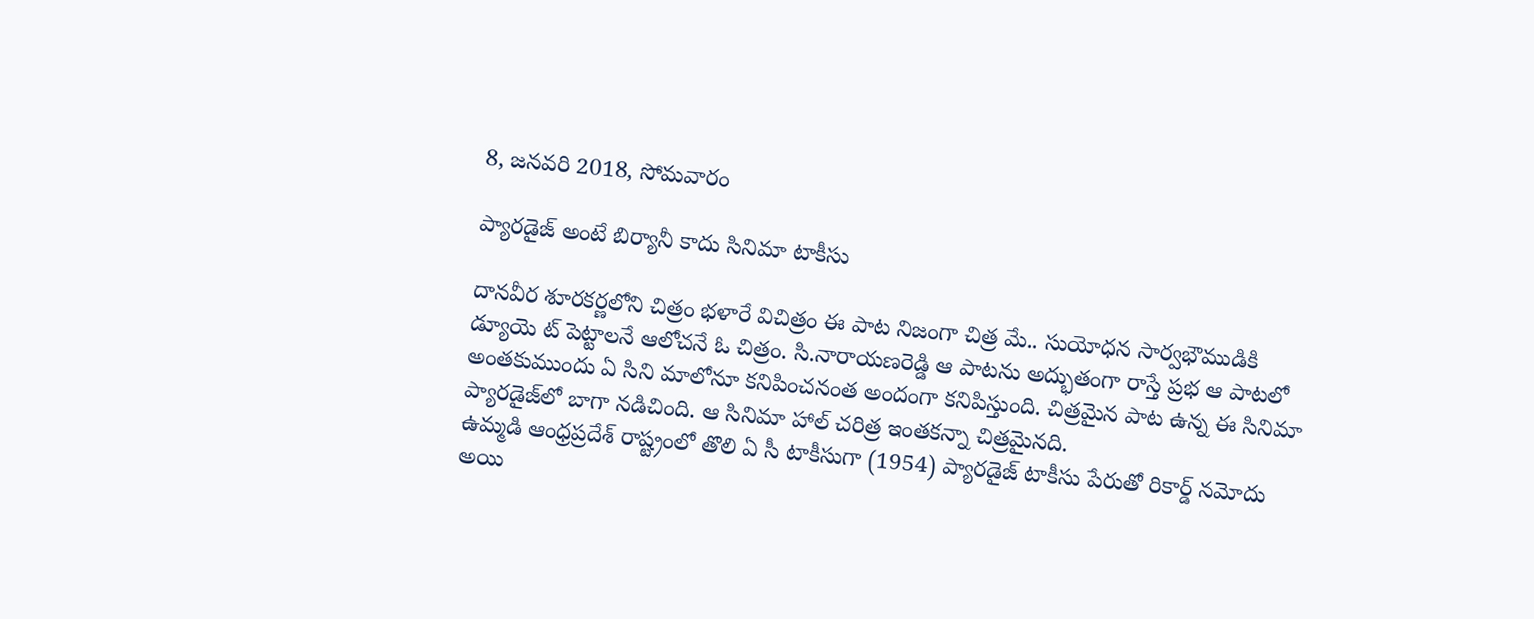8, జనవరి 2018, సోమవారం

ప్యారడైజ్ అంటే బిర్యానీ కాదు సినిమా టాకీసు

దానవీర శూరకర్ణలోని చిత్రం భళారే విచిత్రం ఈ పాట నిజంగా చిత్ర మే.. సుయోధన సార్వభౌముడికి డ్యూయె ట్ పెట్టాలనే ఆలోచనే ఓ చిత్రం. సి.నారాయణరెడ్డి ఆ పాటను అద్భుతంగా రాస్తే ప్రభ ఆ పాటలో అంతకుముందు ఏ సిని మాలోనూ కనిపించనంత అందంగా కనిపిస్తుంది. చిత్రమైన పాట ఉన్న ఈ సినిమా ప్యారడైజ్‌లో బాగా నడిచింది. ఆ సినిమా హాల్ చరిత్ర ఇంతకన్నా చిత్రమైనది.
ఉమ్మడి ఆంధ్రప్రదేశ్ రాష్ట్రంలో తొలి ఏ సీ టాకీసుగా (1954) ప్యారడైజ్ టాకీసు పేరుతో రికార్డ్ నమోదు అయి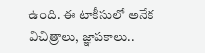ఉంది. ఈ టాకీసులో అనేక విచిత్రాలు, జ్ఞాపకాలు..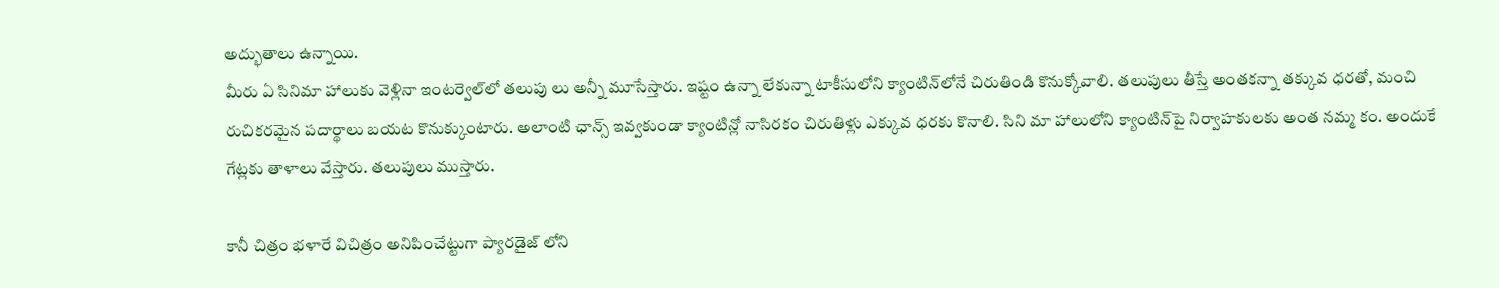అద్భుతాలు ఉన్నాయి.
మీరు ఏ సినిమా హాలుకు వెళ్లినా ఇంటర్వెల్‌లో తలుపు లు అన్నీ మూసేస్తారు. ఇష్టం ఉన్నా లేకున్నా టాకీసులోని క్యాంటిన్‌లోనే చిరుతిండి కొనుక్కోవాలి. తలుపులు తీస్తే అంతకన్నా తక్కువ ధరతో, మంచి రుచికరమైన పదార్థాలు బయట కొనుక్కుంటారు. అలాంటి ఛాన్స్ ఇవ్వకుండా క్యాంటిన్లో నాసిరకం చిరుతిళ్లు ఎక్కువ ధరకు కొనాలి. సిని మా హాలులోని క్యాంటిన్‌పై నిర్వాహకులకు అంత నమ్మ కం. అందుకే గేట్లకు తాళాలు వేస్తారు. తలుపులు ముస్తారు.

కానీ చిత్రం భళారే విచిత్రం అనిపించేట్టుగా ప్యారడైజ్ లోని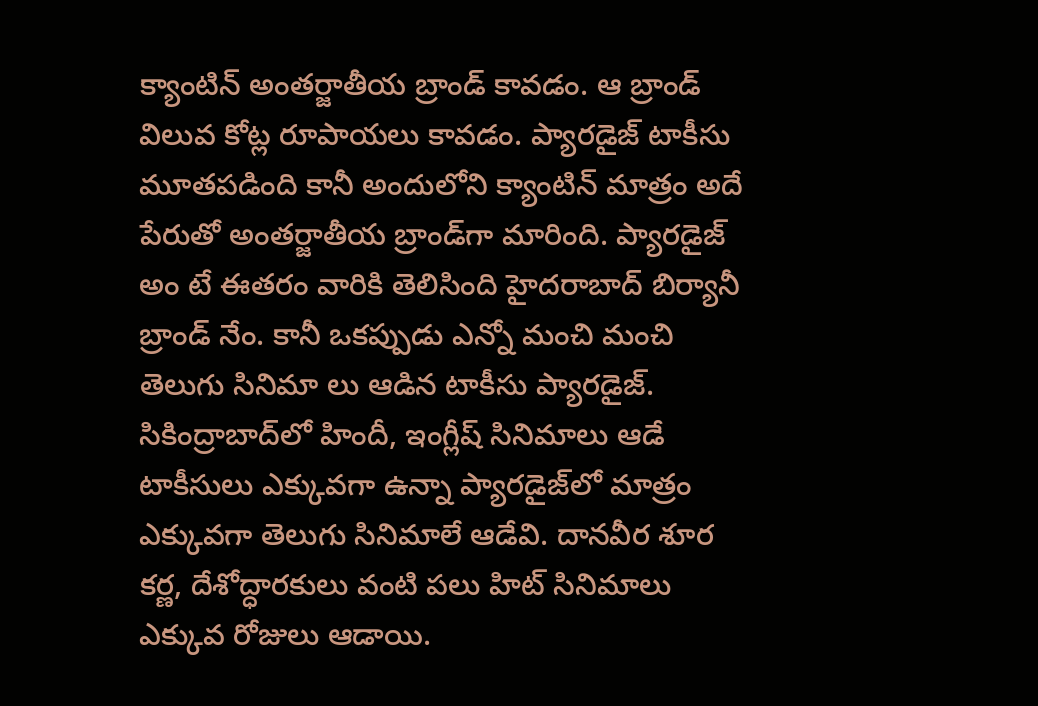క్యాంటిన్ అంతర్జాతీయ బ్రాండ్ కావడం. ఆ బ్రాండ్ విలువ కోట్ల రూపాయలు కావడం. ప్యారడైజ్ టాకీసు మూతపడింది కానీ అందులోని క్యాంటిన్ మాత్రం అదే పేరుతో అంతర్జాతీయ బ్రాండ్‌గా మారింది. ప్యారడైజ్ అం టే ఈతరం వారికి తెలిసింది హైదరాబాద్ బిర్యానీ బ్రాండ్ నేం. కానీ ఒకప్పుడు ఎన్నో మంచి మంచి తెలుగు సినిమా లు ఆడిన టాకీసు ప్యారడైజ్.
సికింద్రాబాద్‌లో హిందీ, ఇంగ్లీష్ సినిమాలు ఆడే టాకీసులు ఎక్కువగా ఉన్నా ప్యారడైజ్‌లో మాత్రం ఎక్కువగా తెలుగు సినిమాలే ఆడేవి. దానవీర శూర కర్ణ, దేశోద్ధారకులు వంటి పలు హిట్ సినిమాలు ఎక్కువ రోజులు ఆడాయి.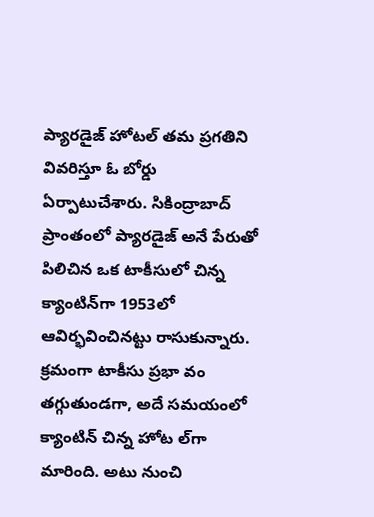ప్యారడైజ్ హోటల్ తమ ప్రగతిని వివరిస్తూ ఓ బోర్డు ఏర్పాటుచేశారు. సికింద్రాబాద్ ప్రాంతంలో ప్యారడైజ్ అనే పేరుతో పిలిచిన ఒక టాకీసులో చిన్న క్యాంటిన్‌గా 1953లో ఆవిర్భవించినట్టు రాసుకున్నారు. క్రమంగా టాకీసు ప్రభా వం తగ్గుతుండగా, అదే సమయంలో క్యాంటిన్ చిన్న హోట ల్‌గా మారింది. అటు నుంచి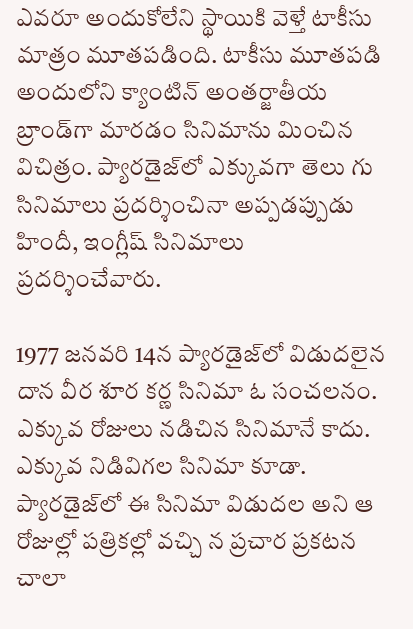ఎవరూ అందుకోలేని స్థాయికి వెళ్తే టాకీసు మాత్రం మూతపడింది. టాకీసు మూతపడి అందులోని క్యాంటిన్ అంతర్జాతీయ బ్రాండ్‌గా మారడం సినిమాను మించిన విచిత్రం. ప్యారడైజ్‌లో ఎక్కువగా తెలు గు సినిమాలు ప్రదర్శించినా అప్పడప్పుడు హిందీ, ఇంగ్లీష్ సినిమాలు ప్రదర్శించేవారు.

1977 జనవరి 14న ప్యారడైజ్‌లో విడుదలైన దాన వీర శూర కర్ణ సినిమా ఓ సంచలనం. ఎక్కువ రోజులు నడిచిన సినిమానే కాదు. ఎక్కువ నిడివిగల సినిమా కూడా. ప్యారడైజ్‌లో ఈ సినిమా విడుదల అని ఆ రోజుల్లో పత్రికల్లో వచ్చి న ప్రచార ప్రకటన చాలా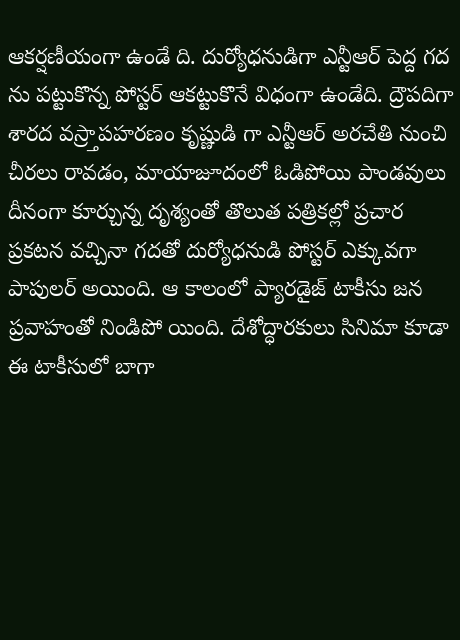ఆకర్షణీయంగా ఉండే ది. దుర్యోధనుడిగా ఎన్టీఆర్ పెద్ద గద ను పట్టుకొన్న పోస్టర్ ఆకట్టుకొనే విధంగా ఉండేది. ద్రౌపదిగా శారద వస్ర్తాపహరణం కృష్ణుడి గా ఎన్టీఆర్ అరచేతి నుంచి చీరలు రావడం, మాయాజూదంలో ఓడిపోయి పాండవులు దీనంగా కూర్చున్న దృశ్యంతో తొలుత పత్రికల్లో ప్రచార ప్రకటన వచ్చినా గదతో దుర్యోధనుడి పోస్టర్ ఎక్కువగా పాపులర్ అయింది. ఆ కాలంలో ప్యారడైజ్ టాకీసు జన ప్రవాహంతో నిండిపో యింది. దేశోద్ధారకులు సినిమా కూడా ఈ టాకీసులో బాగా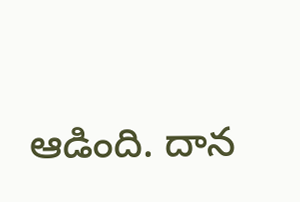ఆడింది. దాన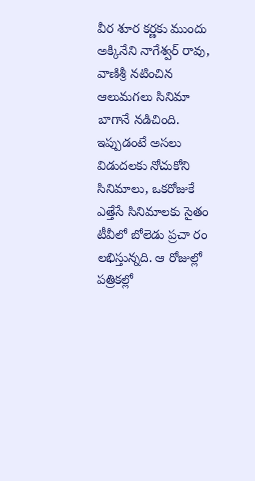వీర శూర కర్ణకు ముందు అక్కినేని నాగేశ్వర్ రావు, వాణిశ్రీ నటించిన ఆలుమగలు సినిమా బాగానే నడిచింది.
ఇప్పుడంటే అసలు విడుదలకు నోచుకోని సినిమాలు, ఒకరోజుకే ఎత్తేసే సినిమాలకు సైతం టీవీలో బోలెడు ప్రచా రం లభిస్తున్నది. ఆ రోజుల్లో పత్రికల్లో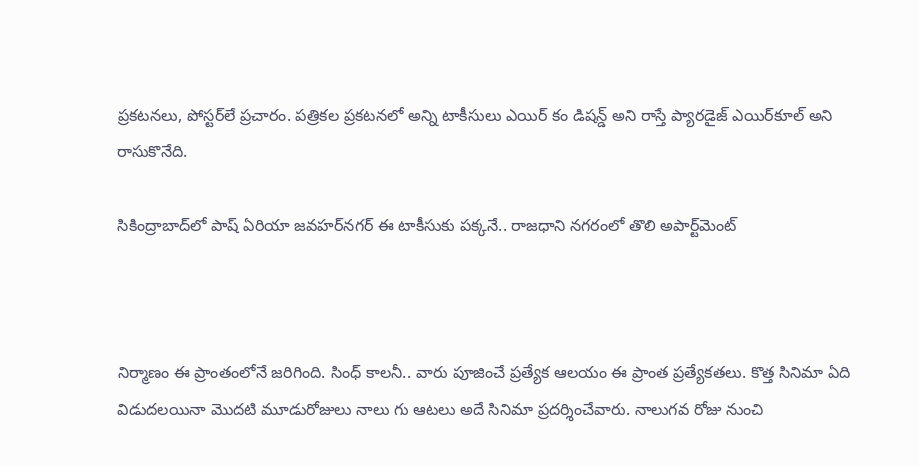ప్రకటనలు, పోస్టర్‌లే ప్రచారం. పత్రికల ప్రకటనలో అన్ని టాకీసులు ఎయిర్ కం డిషన్డ్ అని రాస్తే ప్యారడైజ్ ఎయిర్‌కూల్ అని రాసుకొనేది.

సికింద్రాబాద్‌లో పాష్ ఏరియా జవహర్‌నగర్ ఈ టాకీసుకు పక్కనే.. రాజధాని నగరంలో తొలి అపార్ట్‌మెంట్



నిర్మాణం ఈ ప్రాంతంలోనే జరిగింది. సింధ్ కాలనీ.. వారు పూజించే ప్రత్యేక ఆలయం ఈ ప్రాంత ప్రత్యేకతలు. కొత్త సినిమా ఏది విడుదలయినా మొదటి మూడురోజులు నాలు గు ఆటలు అదే సినిమా ప్రదర్శించేవారు. నాలుగవ రోజు నుంచి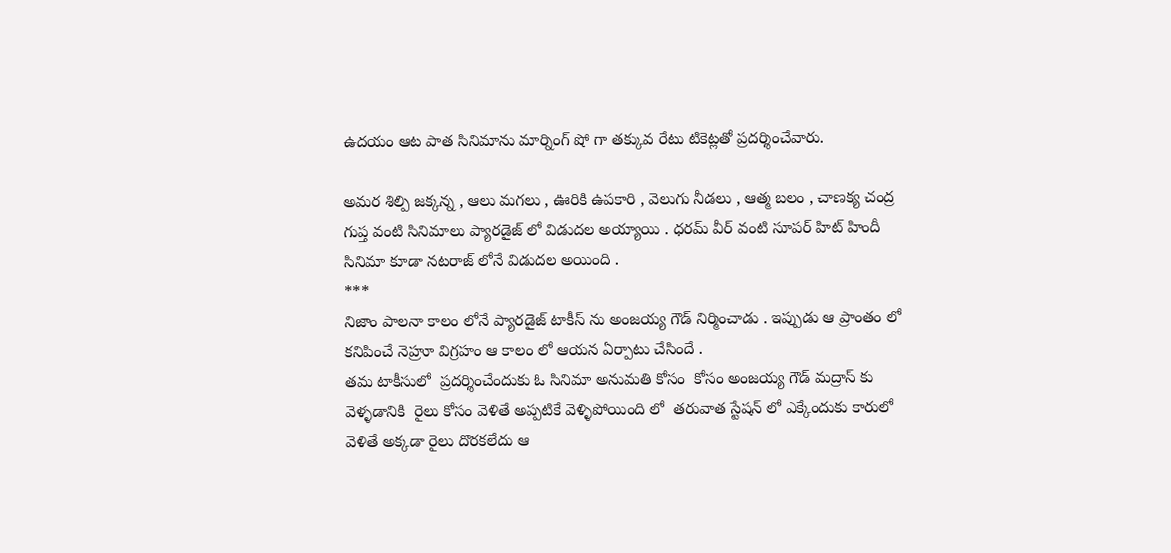ఉదయం ఆట పాత సినిమాను మార్నింగ్ షో గా తక్కువ రేటు టికెట్లతో ప్రదర్శించేవారు.

అమర శిల్పి జక్కన్న , ఆలు మగలు , ఊరికి ఉపకారి , వెలుగు నీడలు , ఆత్మ బలం , చాణక్య చంద్ర గుప్త వంటి సినిమాలు ప్యారడైజ్ లో విడుదల అయ్యాయి . ధరమ్ వీర్ వంటి సూపర్ హిట్ హిందీ సినిమా కూడా నటరాజ్ లోనే విడుదల అయింది .
***
నిజాం పాలనా కాలం లోనే ప్యారడైజ్ టాకీస్ ను అంజయ్య గౌడ్ నిర్మించాడు . ఇప్పుడు ఆ ప్రాంతం లో కనిపించే నెహ్రూ విగ్రహం ఆ కాలం లో ఆయన ఏర్పాటు చేసిందే .
తమ టాకీసులో  ప్రదర్శించేందుకు ఓ సినిమా అనుమతి కోసం  కోసం అంజయ్య గౌడ్ మద్రాస్ కు వెళ్ళడానికి  రైలు కోసం వెళితే అప్పటికే వెళ్ళిపోయింది లో  తరువాత స్టేషన్ లో ఎక్కేందుకు కారులో వెళితే అక్కడా రైలు దొరకలేదు ఆ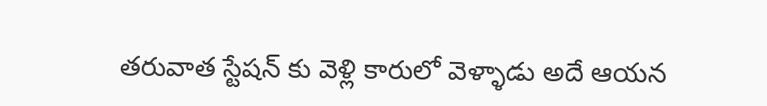తరువాత స్టేషన్ కు వెళ్లి కారులో వెళ్ళాడు అదే ఆయన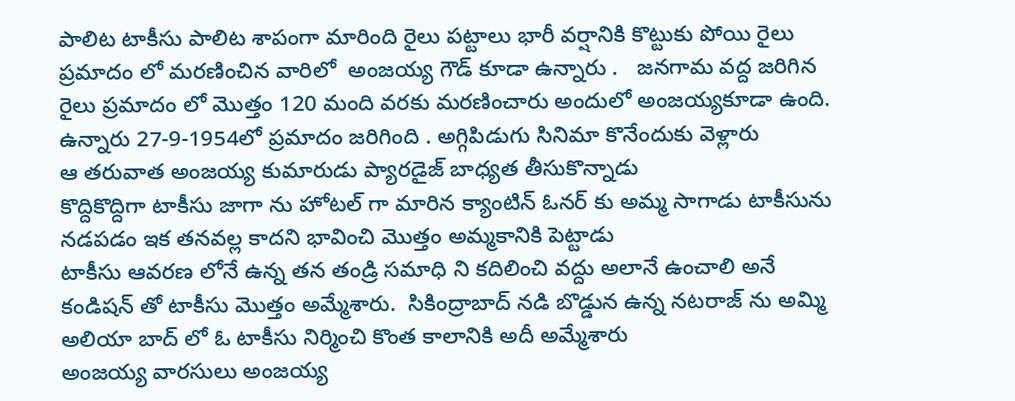పాలిట టాకీసు పాలిట శాపంగా మారింది రైలు పట్టాలు భారీ వర్షానికి కొట్టుకు పోయి రైలు ప్రమాదం లో మరణించిన వారిలో  అంజయ్య గౌడ్ కూడా ఉన్నారు .   జనగామ వద్ద జరిగిన రైలు ప్రమాదం లో మొత్తం 120 మంది వరకు మరణించారు అందులో అంజయ్యకూడా ఉంది. ఉన్నారు 27-9-1954లో ప్రమాదం జరిగింది . అగ్గిపిడుగు సినిమా కొనేందుకు వెళ్లారు
ఆ తరువాత అంజయ్య కుమారుడు ప్యారడైజ్ బాధ్యత తీసుకొన్నాడు
కొద్దికొద్దిగా టాకీసు జాగా ను హోటల్ గా మారిన క్యాంటిన్ ఓనర్ కు అమ్మ సాగాడు టాకీసును నడపడం ఇక తనవల్ల కాదని భావించి మొత్తం అమ్మకానికి పెట్టాడు
టాకీసు ఆవరణ లోనే ఉన్న తన తండ్రి సమాధి ని కదిలించి వద్దు అలానే ఉంచాలి అనే కండిషన్ తో టాకీసు మొత్తం అమ్మేశారు.  సికింద్రాబాద్ నడి బొడ్డున ఉన్న నటరాజ్ ను అమ్మి అలియా బాద్ లో ఓ టాకీసు నిర్మించి కొంత కాలానికి అదీ అమ్మేశారు
అంజయ్య వారసులు అంజయ్య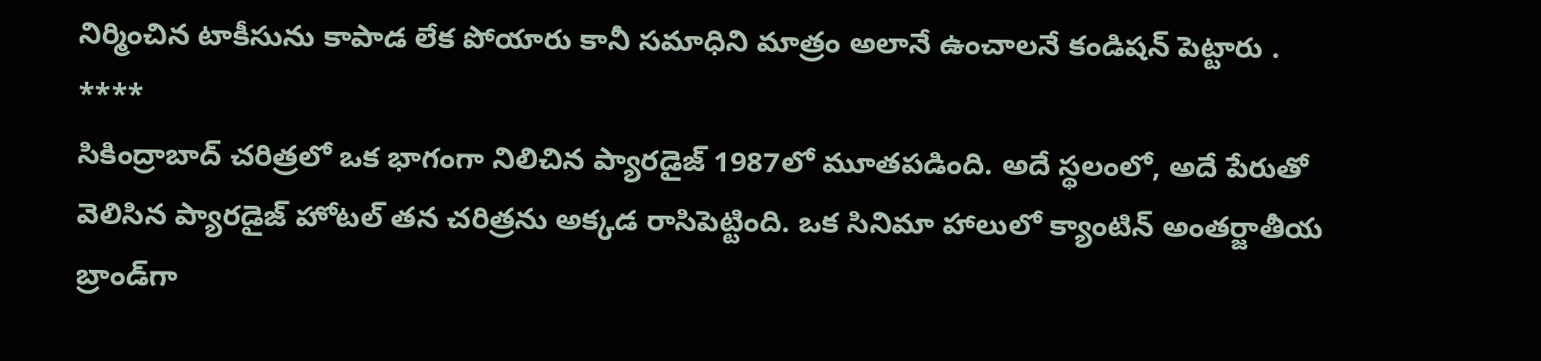నిర్మించిన టాకీసును కాపాడ లేక పోయారు కానీ సమాధిని మాత్రం అలానే ఉంచాలనే కండిషన్ పెట్టారు .
****
సికింద్రాబాద్ చరిత్రలో ఒక భాగంగా నిలిచిన ప్యారడైజ్ 1987లో మూతపడింది. అదే స్థలంలో, అదే పేరుతో వెలిసిన ప్యారడైజ్ హోటల్ తన చరిత్రను అక్కడ రాసిపెట్టింది. ఒక సినిమా హాలులో క్యాంటిన్ అంతర్జాతీయ బ్రాండ్‌గా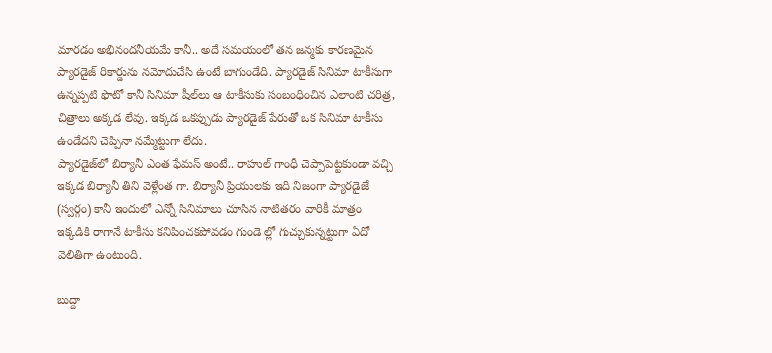మారడం అభినందనీయమే కానీ.. అదే సమయంలో తన జన్మకు కారణమైన ప్యారడైజ్ రికార్డును నమోదుచేసి ఉంటే బాగుండేది. ప్యారడైజ్ సినిమా టాకీసుగా ఉన్నప్పటి ఫొటో కానీ సినిమా షీల్‌లు ఆ టాకీసుకు సంబంధించిన ఎలాంటి చరిత్ర, చిత్రాలు అక్కడ లేవు. ఇక్కడ ఒకప్పుడు ప్యారడైజ్ పేరుతో ఒక సినిమా టాకీసు ఉండేదని చెప్పినా నమ్మేట్టుగా లేదు.
ప్యారడైజ్‌లో బిర్యానీ ఎంత ఫేమస్ అంటే.. రాహుల్ గాంధీ చెప్పాపెట్టకుండా వచ్చి ఇక్కడ బిర్యానీ తిని వెళ్లేంత గా. బిర్యానీ ప్రియులకు ఇది నిజంగా ప్యారడైజే (స్వర్గం) కానీ ఇందులో ఎన్నో సినిమాలు చూసిన నాటితరం వారికీ మాత్రం ఇక్కడికి రాగానే టాకీసు కనిపించకపోవడం గుండె ల్లో గుచ్చుకున్నట్టుగా ఏదో వెలితిగా ఉంటుంది.

బుద్దా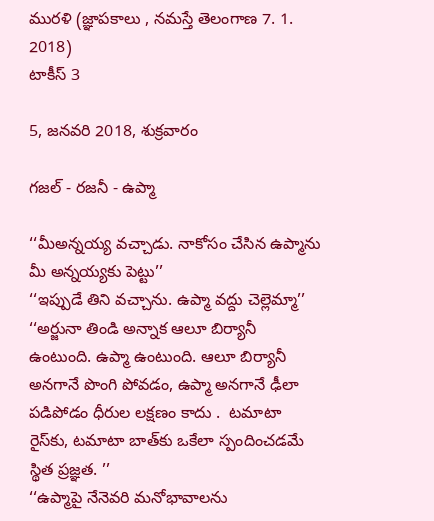మురళి (జ్ఞాపకాలు , నమస్తే తెలంగాణ 7. 1. 2018)
టాకీస్ 3

5, జనవరి 2018, శుక్రవారం

గజల్ - రజనీ - ఉప్మా

‘‘మీఅన్నయ్య వచ్చాడు. నాకోసం చేసిన ఉప్మాను మీ అన్నయ్యకు పెట్టు’’
‘‘ఇప్పుడే తిని వచ్చాను. ఉప్మా వద్దు చెల్లెమ్మా’’
‘‘అర్జునా తిండి అన్నాక ఆలూ బిర్యానీ ఉంటుంది. ఉప్మా ఉంటుంది. ఆలూ బిర్యానీ అనగానే పొంగి పోవడం, ఉప్మా అనగానే ఢీలా పడిపోడం ధీరుల లక్షణం కాదు .  టమాటా రైస్‌కు, టమాటా బాత్‌కు ఒకేలా స్పందించడమే స్థిత ప్రజ్ఞత. ’’
‘‘ఉప్మాపై నేనెవరి మనోభావాలను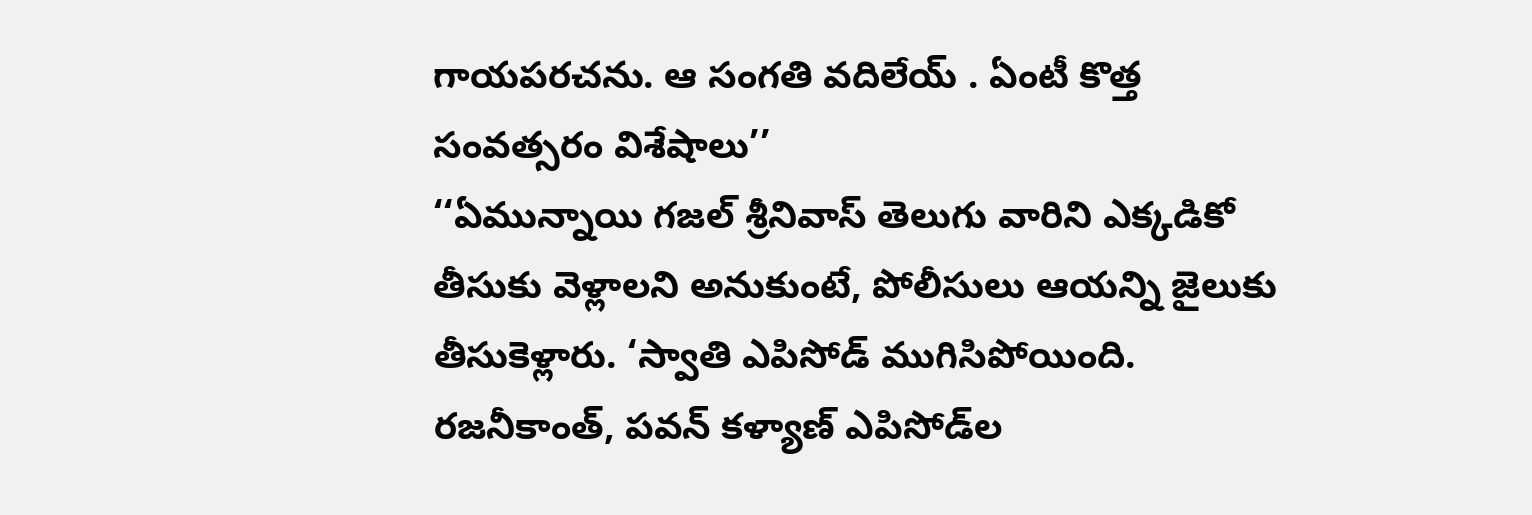గాయపరచను. ఆ సంగతి వదిలేయ్ . ఏంటీ కొత్త సంవత్సరం విశేషాలు’’
‘‘ఏమున్నాయి గజల్ శ్రీనివాస్ తెలుగు వారిని ఎక్కడికో తీసుకు వెళ్లాలని అనుకుంటే, పోలీసులు ఆయన్ని జైలుకు  తీసుకెళ్లారు. ‘స్వాతి ఎపిసోడ్ ముగిసిపోయింది. రజనీకాంత్, పవన్ కళ్యాణ్ ఎపిసోడ్‌ల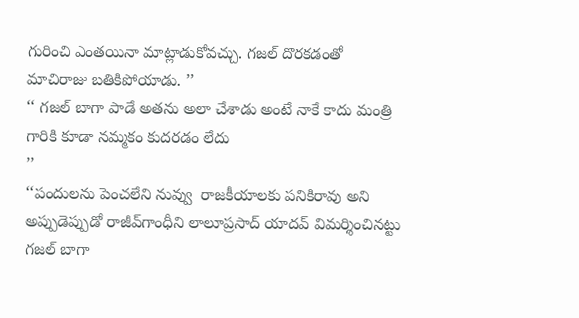గురించి ఎంతయినా మాట్లాడుకోవచ్చు. గజల్ దొరకడంతో మాచిరాజు బతికిపోయాడు. ’’
‘‘ గజల్ బాగా పాడే అతను అలా చేశాడు అంటే నాకే కాదు మంత్రి గారికి కూడా నమ్మకం కుదరడం లేదు
’’
‘‘పందులను పెంచలేని నువ్వు  రాజకీయాలకు పనికిరావు అని అప్పుడెప్పుడో రాజీవ్‌గాంధీని లాలూప్రసాద్ యాదవ్ విమర్శించినట్టు గజల్ బాగా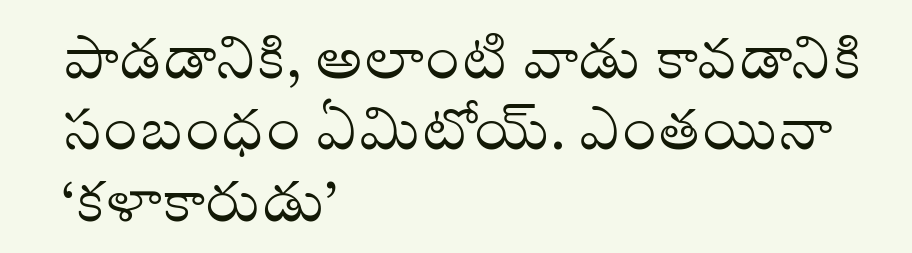పాడడానికి, అలాంటి వాడు కావడానికి సంబంధం ఏమిటోయ్. ఎంతయినా ‘కళాకారుడు’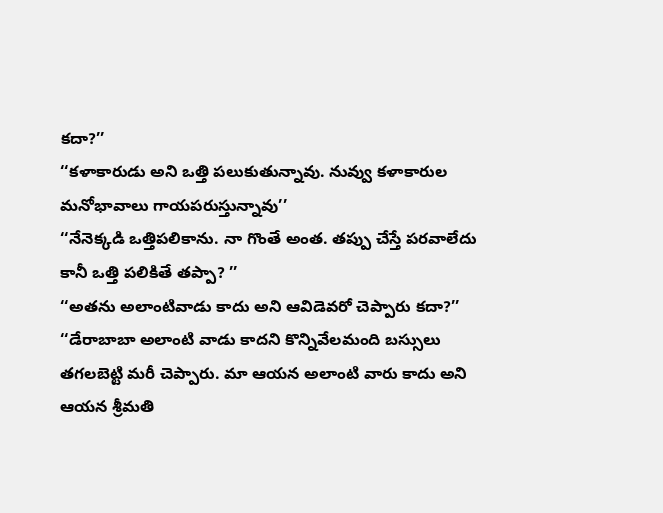కదా?’’
‘‘కళాకారుడు అని ఒత్తి పలుకుతున్నావు. నువ్వు కళాకారుల మనోభావాలు గాయపరుస్తున్నావు’’
‘‘నేనెక్కడి ఒత్తిపలికాను. నా గొంతే అంత. తప్పు చేస్తే పరవాలేదు కానీ ఒత్తి పలికితే తప్పా? ’’
‘‘అతను అలాంటివాడు కాదు అని ఆవిడెవరో చెప్పారు కదా?’’
‘‘డేరాబాబా అలాంటి వాడు కాదని కొన్నివేలమంది బస్సులు తగలబెట్టి మరీ చెప్పారు. మా ఆయన అలాంటి వారు కాదు అని ఆయన శ్రీమతి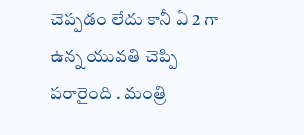చెప్పడం లేదు కానీ ఏ 2 గా ఉన్న యువతి చెప్పి పరారైంది . మంత్రి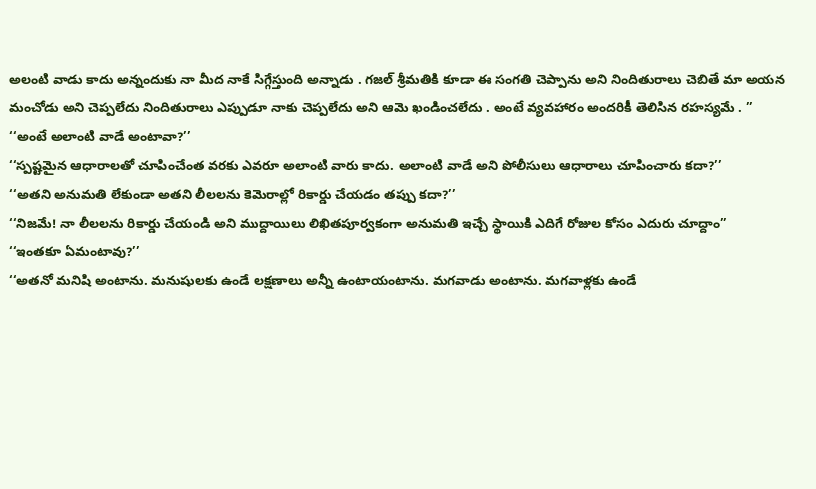అలంటి వాడు కాదు అన్నందుకు నా మీద నాకే సిగ్గేస్తుంది అన్నాడు . గజల్ శ్రీమతికి కూడా ఈ సంగతి చెప్పాను అని నిందితురాలు చెబితే మా అయన మంచోడు అని చెప్పలేదు నిందితురాలు ఎప్పుడూ నాకు చెప్పలేదు అని ఆమె ఖండించలేదు . అంటే వ్యవహారం అందరికీ తెలిసిన రహస్యమే . ’’
‘‘అంటే అలాంటి వాడే అంటావా?’’
‘‘స్పష్టమైన ఆధారాలతో చూపించేంత వరకు ఎవరూ అలాంటి వారు కాదు. అలాంటి వాడే అని పోలీసులు ఆధారాలు చూపించారు కదా?’’
‘‘అతని అనుమతి లేకుండా అతని లీలలను కెమెరాల్లో రికార్డు చేయడం తప్పు కదా?’’
‘‘నిజమే! నా లీలలను రికార్డు చేయండి అని ముద్దాయిలు లిఖితపూర్వకంగా అనుమతి ఇచ్చే స్థాయికి ఎదిగే రోజుల కోసం ఎదురు చూద్దాం’’
‘‘ఇంతకూ ఏమంటావు?’’
‘‘అతనో మనిషి అంటాను. మనుషులకు ఉండే లక్షణాలు అన్నీ ఉంటాయంటాను. మగవాడు అంటాను. మగవాళ్లకు ఉండే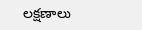లక్షణాలు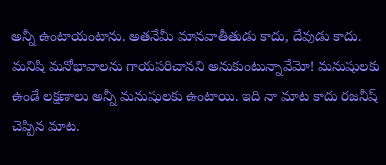అన్నీ ఉంటాయంటాను. అతనేమీ మానవాతీతుడు కాదు, దేవుడు కాదు. మనిషి మనోభావాలను గాయపరిచానని అనుకుంటున్నావేమో! మనుషులకు ఉండే లక్షణాలు అన్నీ మనుషులకు ఉంటాయి. ఇది నా మాట కాదు రజనీష్ చెప్పిన మాట.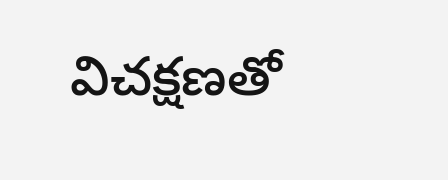విచక్షణతో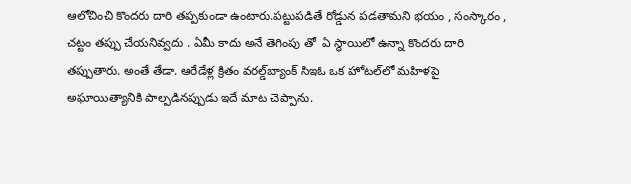ఆలోచించి కొందరు దారి తప్పకుండా ఉంటారు.పట్టుపడితే రోడ్డున పడతామని భయం , సంస్కారం , చట్టం తప్పు చేయనివ్వదు . ఏమీ కాదు అనే తెగింపు తో  ఏ స్థాయిలో ఉన్నా కొందరు దారి తప్పుతారు. అంతే తేడా. ఆరేడేళ్ల క్రితం వరల్డ్‌బ్యాంక్ సిఇఓ ఒక హోటల్‌లో మహిళపై అఘాయిత్యానికి పాల్పడినప్పుడు ఇదే మాట చెప్పాను.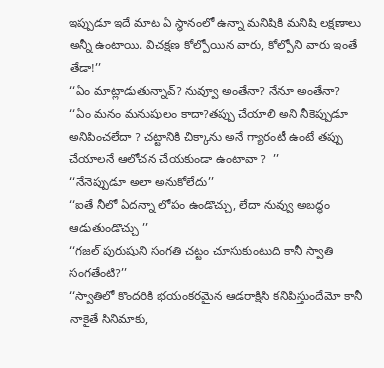ఇప్పుడూ ఇదే మాట ఏ స్థానంలో ఉన్నా మనిషికి మనిషి లక్షణాలు అన్నీ ఉంటాయి. విచక్షణ కోల్పోయిన వారు, కోల్పోని వారు ఇంతే తేడా!’’
‘‘ఏం మాట్లాడుతున్నావ్? నువ్వూ అంతేనా? నేనూ అంతేనా?
‘‘ఏం మనం మనుషులం కాదా?తప్పు చేయాలి అని నీకెప్పుడూ అనిపించలేదా ? చట్టానికి చిక్కాను అనే గ్యారంటీ ఉంటే తప్పు చేయాలనే ఆలోచన చేయకుండా ఉంటావా ?  ’’
‘‘నేనెప్పుడూ అలా అనుకోలేదు’’
‘‘ఐతే నీలో ఏదన్నా లోపం ఉండొచ్చు, లేదా నువ్వు అబద్ధం ఆడుతుండొచ్చు ’’
‘‘గజల్ పురుషుని సంగతి చట్టం చూసుకుంటుది కానీ స్వాతి సంగతేంటి?’’
‘‘స్వాతిలో కొందరికి భయంకరమైన ఆడరాక్షిసి కనిపిస్తుందేమో కానీ నాకైతే సినిమాకు,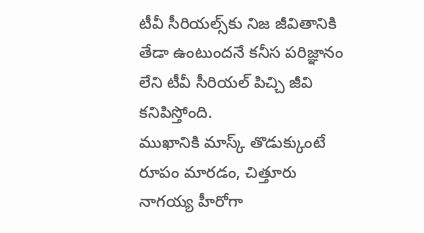టీవీ సీరియల్స్‌కు నిజ జీవితానికి తేడా ఉంటుందనే కనీస పరిజ్ఞానం లేని టీవీ సీరియల్ పిచ్చి జీవి కనిపిస్తోంది.
ముఖానికి మాస్క్ తొడుక్కుంటే రూపం మారడం, చిత్తూరు నాగయ్య హీరోగా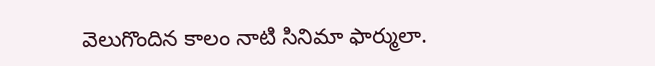వెలుగొందిన కాలం నాటి సినిమా ఫార్ములా.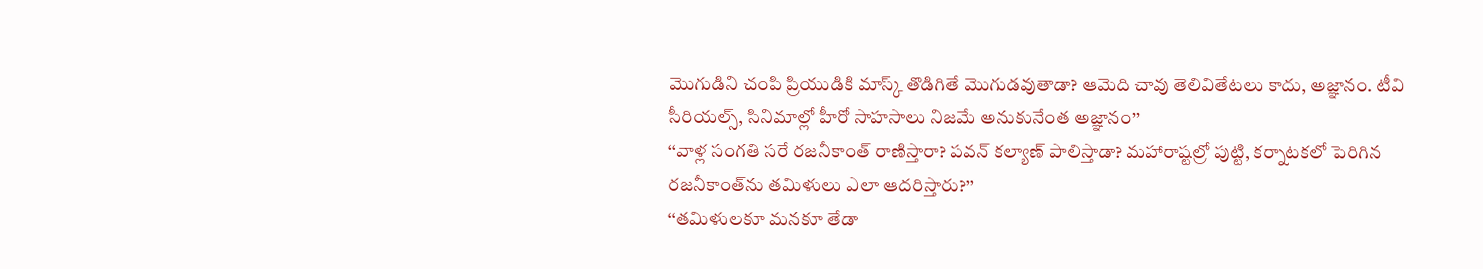మొగుడిని చంపి ప్రియుడికి మాస్క్ తొడిగితే మొగుడవుతాడా? ఆమెది చావు తెలివితేటలు కాదు, అజ్ఞానం. టీవి సీరియల్స్, సినిమాల్లో హీరో సాహసాలు నిజమే అనుకునేంత అజ్ఞానం’’
‘‘వాళ్ల సంగతి సరే రజనీకాంత్ రాణిస్తారా? పవన్ కల్యాణ్ పాలిస్తాడా? మహారాష్టల్రో పుట్టి, కర్నాటకలో పెరిగిన రజనీకాంత్‌ను తమిళులు ఎలా ఆదరిస్తారు?’’
‘‘తమిళులకూ మనకూ తేడా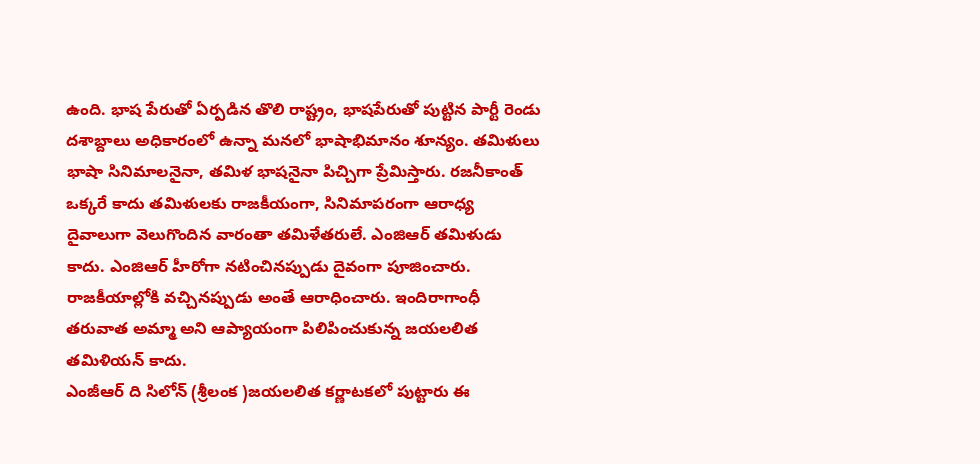ఉంది. భాష పేరుతో ఏర్పడిన తొలి రాష్ట్రం, భాషపేరుతో పుట్టిన పార్టీ రెండు దశాబ్దాలు అధికారంలో ఉన్నా మనలో భాషాభిమానం శూన్యం. తమిళులు భాషా సినిమాలనైనా, తమిళ భాషనైనా పిచ్చిగా ప్రేమిస్తారు. రజనీకాంత్ ఒక్కరే కాదు తమిళులకు రాజకీయంగా, సినిమాపరంగా ఆరాధ్య దైవాలుగా వెలుగొందిన వారంతా తమిళేతరులే. ఎంజిఆర్ తమిళుడు కాదు. ఎంజిఆర్ హీరోగా నటించినప్పుడు దైవంగా పూజించారు. రాజకీయాల్లోకి వచ్చినప్పుడు అంతే ఆరాధించారు. ఇందిరాగాంధీ తరువాత అమ్మా అని ఆప్యాయంగా పిలిపించుకున్న జయలలిత తమిళియన్ కాదు.
ఎంజీఆర్ ది సిలోన్ (శ్రీలంక )జయలలిత కర్ణాటకలో పుట్టారు ఈ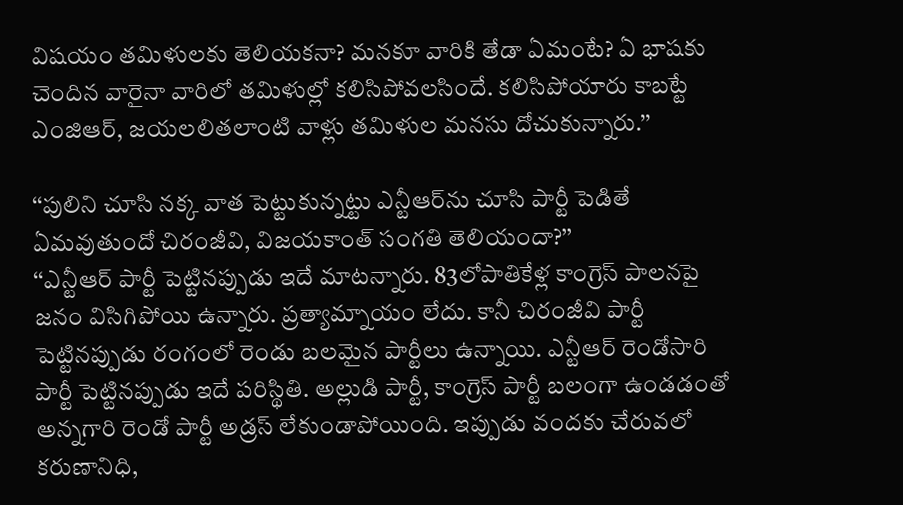విషయం తమిళులకు తెలియకనా? మనకూ వారికి తేడా ఏమంటే? ఏ భాషకు చెందిన వారైనా వారిలో తమిళుల్లో కలిసిపోవలసిందే. కలిసిపోయారు కాబట్టే ఎంజిఆర్, జయలలితలాంటి వాళ్లు తమిళుల మనసు దోచుకున్నారు.’’

‘‘పులిని చూసి నక్క వాత పెట్టుకున్నట్టు ఎన్టీఆర్‌ను చూసి పార్టీ పెడితే ఏమవుతుందో చిరంజీవి, విజయకాంత్ సంగతి తెలియందా?’’
‘‘ఎన్టీఆర్ పార్టీ పెట్టినప్పుడు ఇదే మాటన్నారు. 83లోపాతికేళ్ల కాంగ్రెస్ పాలనపై జనం విసిగిపోయి ఉన్నారు. ప్రత్యామ్నాయం లేదు. కానీ చిరంజీవి పార్టీ పెట్టినప్పుడు రంగంలో రెండు బలమైన పార్టీలు ఉన్నాయి. ఎన్టీఆర్ రెండోసారి పార్టీ పెట్టినప్పుడు ఇదే పరిస్థితి. అల్లుడి పార్టీ, కాంగ్రెస్ పార్టీ బలంగా ఉండడంతో అన్నగారి రెండో పార్టీ అడ్రస్ లేకుండాపోయింది. ఇప్పుడు వందకు చేరువలో కరుణానిధి,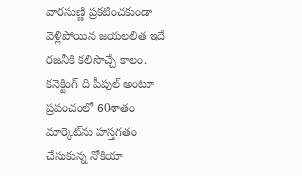వారసుణ్ణి ప్రకటించకుండా వెళ్లిపోయిన జయలలిత ఇదే రజనీకి కలిసొచ్చే కాలం. కనెక్టింగ్ ది పీపుల్ అంటూ ప్రపంచంలో 60శాతం మార్కెట్‌ను హస్తగతం చేసుకున్న నోకియా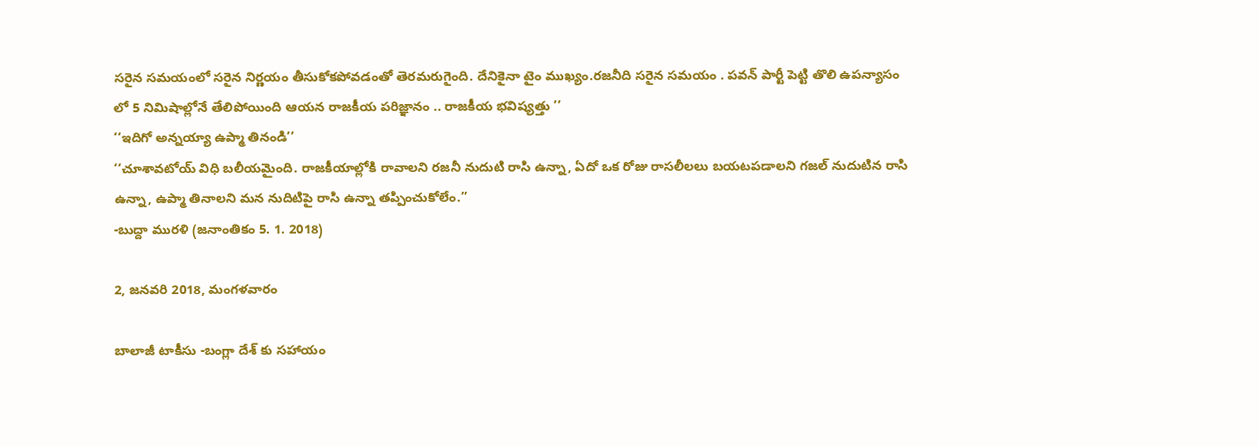సరైన సమయంలో సరైన నిర్ణయం తీసుకోకపోవడంతో తెరమరుగైంది. దేనికైనా టైం ముఖ్యం.రజనీది సరైన సమయం . పవన్ పార్టీ పెట్టి తొలి ఉపన్యాసం లో 5 నిమిషాల్లోనే తేలిపోయింది ఆయన రాజకీయ పరిజ్ఞానం .. రాజకీయ భవిష్యత్తు ’’
‘‘ఇదిగో అన్నయ్యా ఉప్మా తినండి’’
‘‘చూశావటోయ్ విధి బలీయమైంది. రాజకీయాల్లోకి రావాలని రజనీ నుదుటి రాసి ఉన్నా, ఏదో ఒక రోజు రాసలీలలు బయటపడాలని గజల్ నుదుటిన రాసి ఉన్నా, ఉప్మా తినాలని మన నుదిటిపై రాసి ఉన్నా తప్పించుకోలేం.’’
-బుద్దా మురళి (జనాంతికం 5. 1. 2018)

2, జనవరి 2018, మంగళవారం

బాలాజీ టాకీసు -బంగ్లా దేశ్ కు సహాయం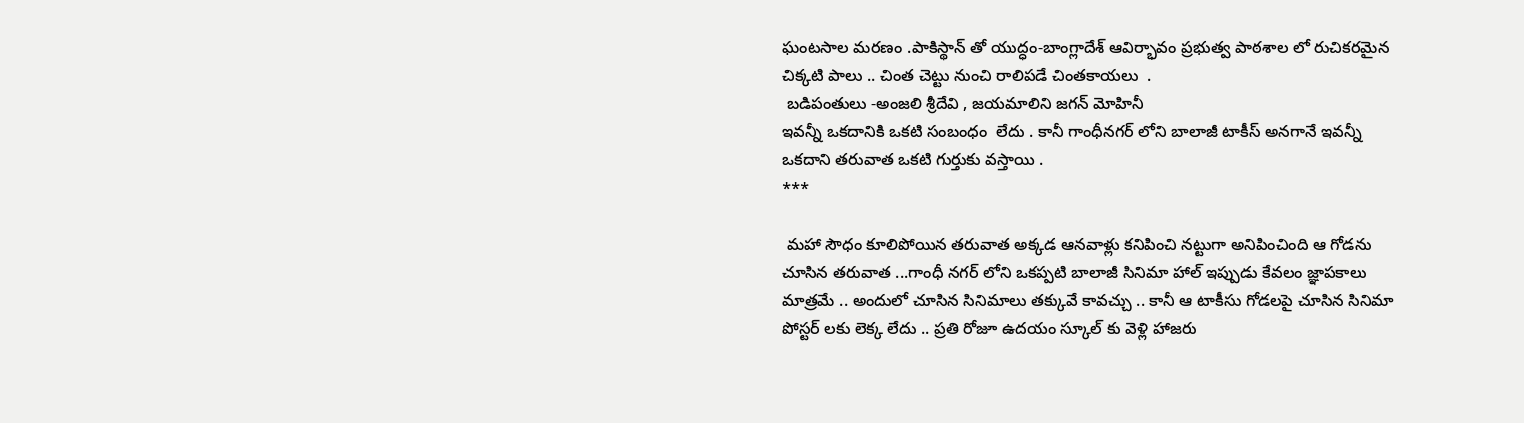ఘంటసాల మరణం .పాకిస్థాన్ తో యుద్ధం-బాంగ్లాదేశ్ ఆవిర్భావం ప్రభుత్వ పాఠశాల లో రుచికరమైన చిక్కటి పాలు .. చింత చెట్టు నుంచి రాలిపడే చింతకాయలు  .
 బడిపంతులు -అంజలి శ్రీదేవి , జయమాలిని జగన్ మోహినీ
ఇవన్నీ ఒకదానికి ఒకటి సంబంధం  లేదు . కానీ గాంధీనగర్ లోని బాలాజీ టాకీస్ అనగానే ఇవన్నీ ఒకదాని తరువాత ఒకటి గుర్తుకు వస్తాయి .
***

 మహా సౌధం కూలిపోయిన తరువాత అక్కడ ఆనవాళ్లు కనిపించి నట్టుగా అనిపించింది ఆ గోడను చూసిన తరువాత ...గాంధీ నగర్ లోని ఒకప్పటి బాలాజీ సినిమా హాల్ ఇప్పుడు కేవలం జ్ఞాపకాలు మాత్రమే .. అందులో చూసిన సినిమాలు తక్కువే కావచ్చు .. కానీ ఆ టాకీసు గోడలపై చూసిన సినిమా పోస్టర్ లకు లెక్క లేదు .. ప్రతి రోజూ ఉదయం స్కూల్ కు వెళ్లి హాజరు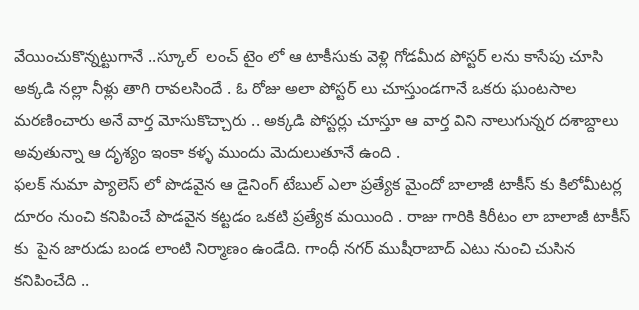వేయించుకొన్నట్టుగానే ..స్కూల్  లంచ్ టైం లో ఆ టాకీసుకు వెళ్లి గోడమీద పోస్టర్ లను కాసేపు చూసి అక్కడి నల్లా నీళ్లు తాగి రావలసిందే . ఓ రోజు అలా పోస్టర్ లు చూస్తుండగానే ఒకరు ఘంటసాల మరణించారు అనే వార్త మోసుకొచ్చారు .. అక్కడి పోస్టర్లు చూస్తూ ఆ వార్త విని నాలుగున్నర దశాబ్దాలు అవుతున్నా ఆ దృశ్యం ఇంకా కళ్ళ ముందు మెదులుతూనే ఉంది .
ఫలక్ నుమా ప్యాలెస్ లో పొడవైన ఆ డైనింగ్ టేబుల్ ఎలా ప్రత్యేక మైందో బాలాజీ టాకీస్ కు కిలోమీటర్ల దూరం నుంచి కనిపించే పొడవైన కట్టడం ఒకటి ప్రత్యేక మయింది . రాజు గారికి కిరీటం లా బాలాజీ టాకీస్ కు  పైన జారుడు బండ లాంటి నిర్మాణం ఉండేది. గాంధీ నగర్ ముషీరాబాద్ ఎటు నుంచి చుసిన కనిపించేది ..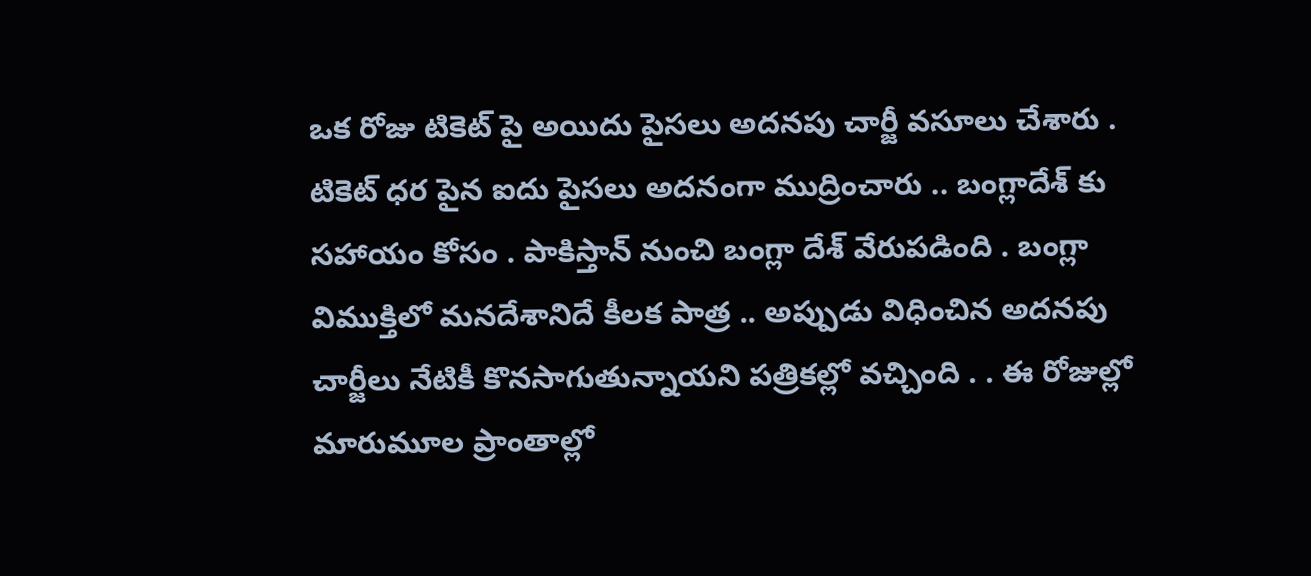ఒక రోజు టికెట్ పై అయిదు పైసలు అదనపు చార్జీ వసూలు చేశారు . టికెట్ ధర పైన ఐదు పైసలు అదనంగా ముద్రించారు .. బంగ్లాదేశ్ కు సహాయం కోసం . పాకిస్తాన్ నుంచి బంగ్లా దేశ్ వేరుపడింది . బంగ్లా విముక్తిలో మనదేశానిదే కీలక పాత్ర .. అప్పుడు విధించిన అదనపు చార్జీలు నేటికీ కొనసాగుతున్నాయని పత్రికల్లో వచ్చింది . . ఈ రోజుల్లో మారుమూల ప్రాంతాల్లో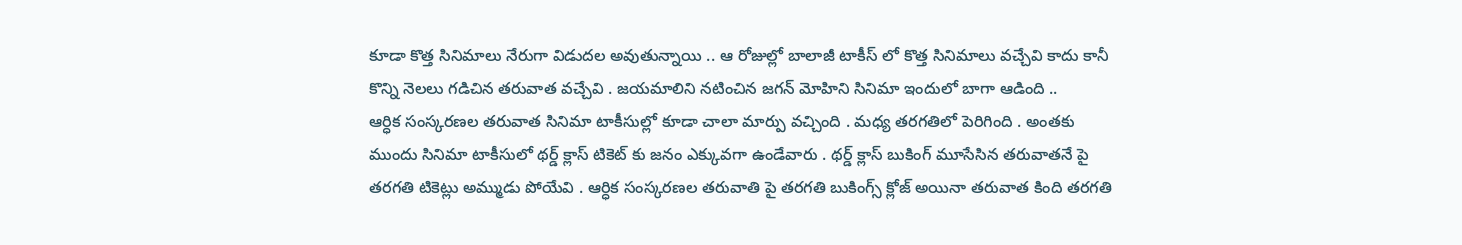కూడా కొత్త సినిమాలు నేరుగా విడుదల అవుతున్నాయి .. ఆ రోజుల్లో బాలాజీ టాకీస్ లో కొత్త సినిమాలు వచ్చేవి కాదు కానీ కొన్ని నెలలు గడిచిన తరువాత వచ్చేవి . జయమాలిని నటించిన జగన్ మోహిని సినిమా ఇందులో బాగా ఆడింది ..
ఆర్ధిక సంస్కరణల తరువాత సినిమా టాకీసుల్లో కూడా చాలా మార్పు వచ్చింది . మధ్య తరగతిలో పెరిగింది . అంతకు ముందు సినిమా టాకీసులో థర్డ్ క్లాస్ టికెట్ కు జనం ఎక్కువగా ఉండేవారు . థర్డ్ క్లాస్ బుకింగ్ మూసేసిన తరువాతనే పై తరగతి టికెట్లు అమ్ముడు పోయేవి . ఆర్ధిక సంస్కరణల తరువాతి పై తరగతి బుకింగ్స్ క్లోజ్ అయినా తరువాత కింది తరగతి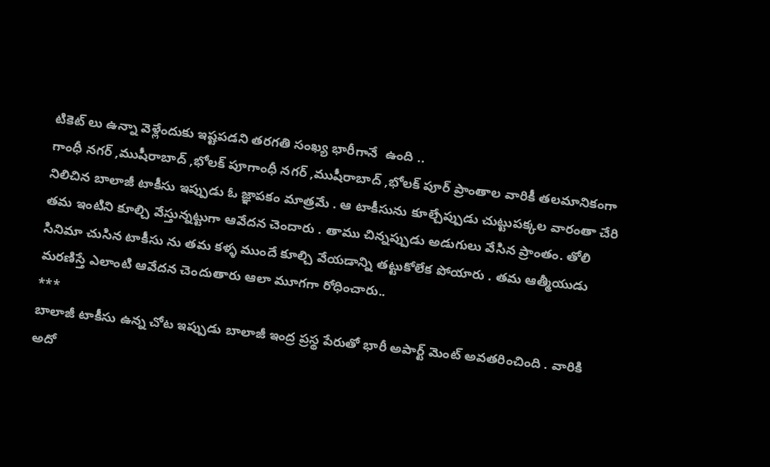టికెట్ లు ఉన్నా వెళ్లేందుకు ఇష్టపడని తరగతి సంఖ్య భారీగానే  ఉంది ..
గాంధీ నగర్ ,ముషీరాబాద్ ,భోలక్ పూగాంధీ నగర్ ,ముషీరాబాద్ ,భోలక్ పూర్ ప్రాంతాల వారికీ తలమానికంగా నిలిచిన బాలాజీ టాకీసు ఇప్పుడు ఓ జ్ఞాపకం మాత్రమే . ఆ టాకీసును కూల్చేప్పుడు చుట్టుపక్కల వారంతా చేరి తమ ఇంటిని కూల్చి వేస్తున్నట్టుగా ఆవేదన చెందారు . తాము చిన్నప్పుడు అడుగులు వేసిన ప్రాంతం. తోలి సినిమా చుసిన టాకీసు ను తమ కళ్ళ ముందే కూల్చి వేయడాన్ని తట్టుకోలేక పోయారు . తమ ఆత్మీయుడు మరణిస్తే ఎలాంటి ఆవేదన చెందుతారు ఆలా మూగగా రోధించారు..
***
బాలాజీ టాకీసు ఉన్న చోట ఇప్పుడు బాలాజీ ఇంద్ర ప్రస్థ పేరుతో భారీ అపార్ట్ మెంట్ అవతరించింది . వారికి అదో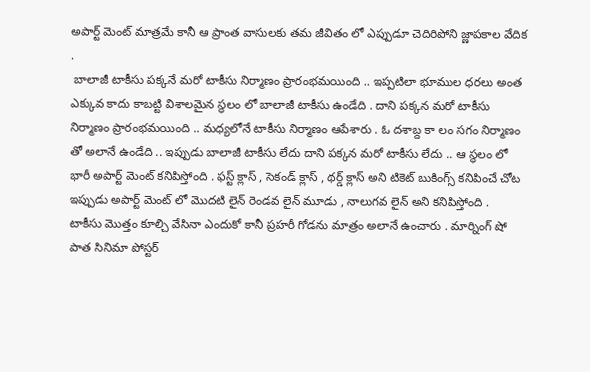అపార్ట్ మెంట్ మాత్రమే కానీ ఆ ప్రాంత వాసులకు తమ జీవితం లో ఎప్పుడూ చెదిరిపోని జ్ణాపకాల వేదిక .
 బాలాజీ టాకీసు పక్కనే మరో టాకీసు నిర్మాణం ప్రారంభమయింది .. ఇప్పటిలా భూముల ధరలు అంత ఎక్కువ కాదు కాబట్టి విశాలమైన స్థలం లో బాలాజీ టాకీసు ఉండేది . దాని పక్కన మరో టాకీసు నిర్మాణం ప్రారంభమయింది .. మధ్యలోనే టాకీసు నిర్మాణం ఆపేశారు . ఓ దశాబ్ద కా లం సగం నిర్మాణం తో అలానే ఉండేది .. ఇప్పుడు బాలాజీ టాకీసు లేదు దాని పక్కన మరో టాకీసు లేదు .. ఆ స్థలం లో భారీ అపార్ట్ మెంట్ కనిపిస్తోంది . ఫస్ట్ క్లాస్ , సెకండ్ క్లాస్ , థర్డ్ క్లాస్ అని టికెట్ బుకింగ్స్ కనిపించే చోట ఇప్పుడు అపార్ట్ మెంట్ లో మొదటి లైన్ రెండవ లైన్ మూడు , నాలుగవ లైన్ అని కనిపిస్తోంది .
టాకీసు మొత్తం కూల్చి వేసినా ఎందుకో కానీ ప్రహరీ గోడను మాత్రం అలానే ఉంచారు . మార్నింగ్ షో పాత సినిమా పోస్టర్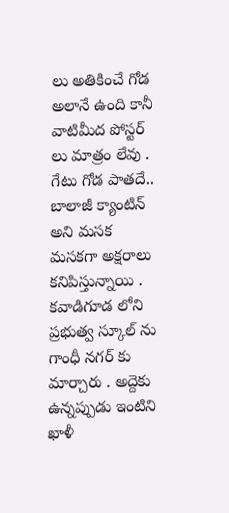లు అతికించే గోడ అలానే ఉంది కానీ వాటిమీద పోస్టర్ లు మాత్రం లేవు . గేటు గోడ పాతదే.. బాలాజీ క్యాంటిన్ అని మసక మసకగా అక్షరాలు కనిపిస్తున్నాయి .
కవాడిగూడ లోని ప్రభుత్వ స్కూల్ ను గాంధీ నగర్ కు మార్చారు . అద్దెకు ఉన్నప్పుడు ఇంటిని ఖాళీ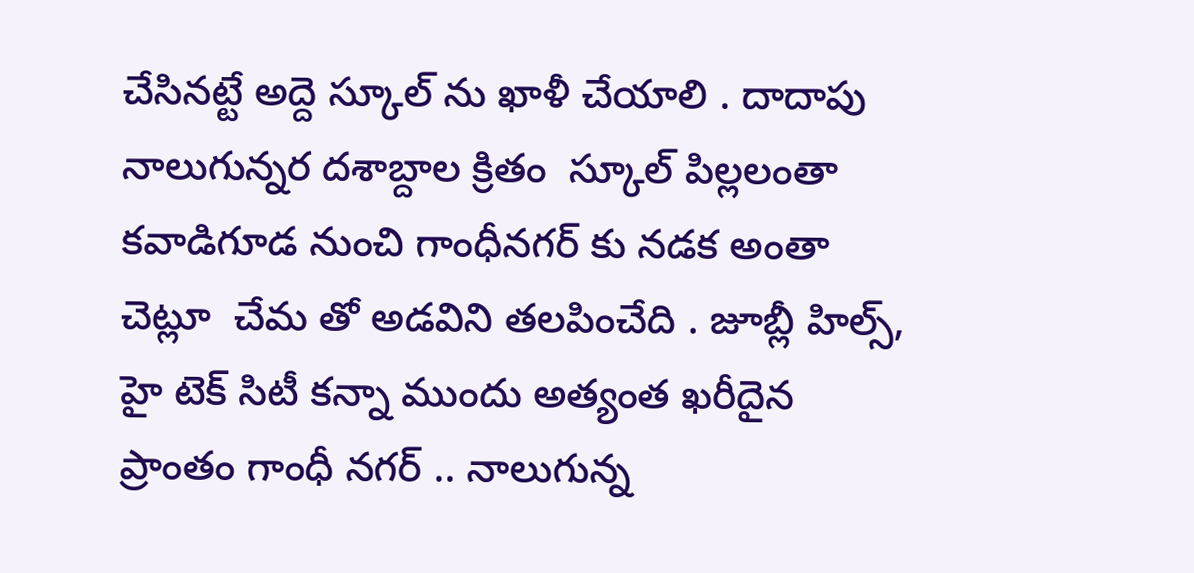చేసినట్టే అద్దె స్కూల్ ను ఖాళీ చేయాలి . దాదాపు నాలుగున్నర దశాబ్దాల క్రితం  స్కూల్ పిల్లలంతా కవాడిగూడ నుంచి గాంధీనగర్ కు నడక అంతా చెట్లూ  చేమ తో అడవిని తలపించేది . జూబ్లీ హిల్స్, హై టెక్ సిటీ కన్నా ముందు అత్యంత ఖరీదైన ప్రాంతం గాంధీ నగర్ .. నాలుగున్న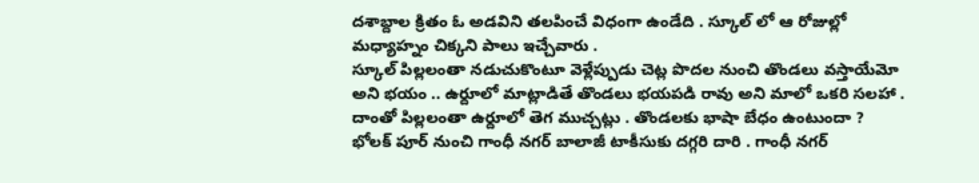దశాబ్దాల క్రితం ఓ అడవిని తలపించే విధంగా ఉండేది . స్కూల్ లో ఆ రోజుల్లో మధ్యాహ్నం చిక్కని పాలు ఇచ్చేవారు .
స్కూల్ పిల్లలంతా నడుచుకొంటూ వెళ్లేప్పుడు చెట్ల పొదల నుంచి తొండలు వస్తాయేమో అని భయం .. ఉర్దూలో మాట్లాడితే తొండలు భయపడి రావు అని మాలో ఒకరి సలహా . దాంతో పిల్లలంతా ఉర్దూలో తెగ ముచ్చట్లు . తొండలకు భాషా బేధం ఉంటుందా ?
భోలక్ పూర్ నుంచి గాంధీ నగర్ బాలాజీ టాకీసుకు దగ్గరి దారి . గాంధీ నగర్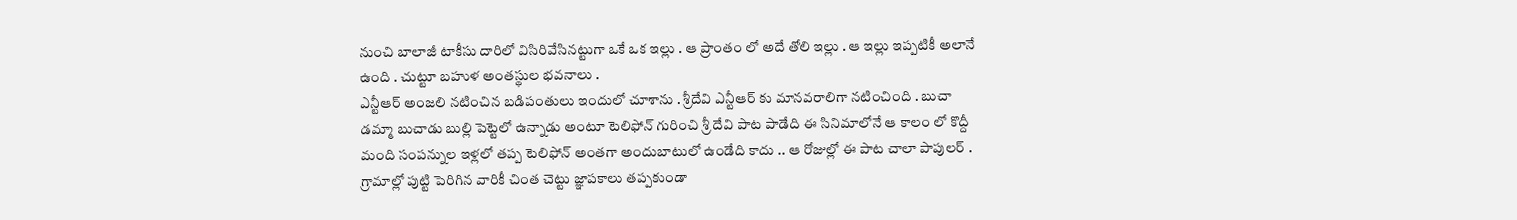నుంచి బాలాజీ టాకీసు దారిలో విసిరివేసినట్టుగా ఒకే ఒక ఇల్లు . ఆ ప్రాంతం లో అదే తోలి ఇల్లు . ఆ ఇల్లు ఇప్పటికీ అలానే ఉంది . చుట్టూ బహుళ అంతస్థుల భవనాలు .
ఎన్టీఆర్ అంజలి నటించిన బడిపంతులు ఇందులో చూశాను . శ్రీదేవి ఎన్టీఆర్ కు మానవరాలిగా నటించింది . బుచా డమ్మా బుచాడు బుల్లి పెట్టెలో ఉన్నాడు అంటూ టెలిఫోన్ గురించి శ్రీ దేవి పాట పాడేది ఈ సినిమాలోనే ఆ కాలం లో కొద్దీ మంది సంపన్నుల ఇళ్లలో తప్ప టెలిఫోన్ అంతగా అందుబాటులో ఉండేది కాదు .. ఆ రోజుల్లో ఈ పాట చాలా పాపులర్ .
గ్రామాల్లో పుట్టి పెరిగిన వారికీ చింత చెట్టు జ్ఞాపకాలు తప్పకుండా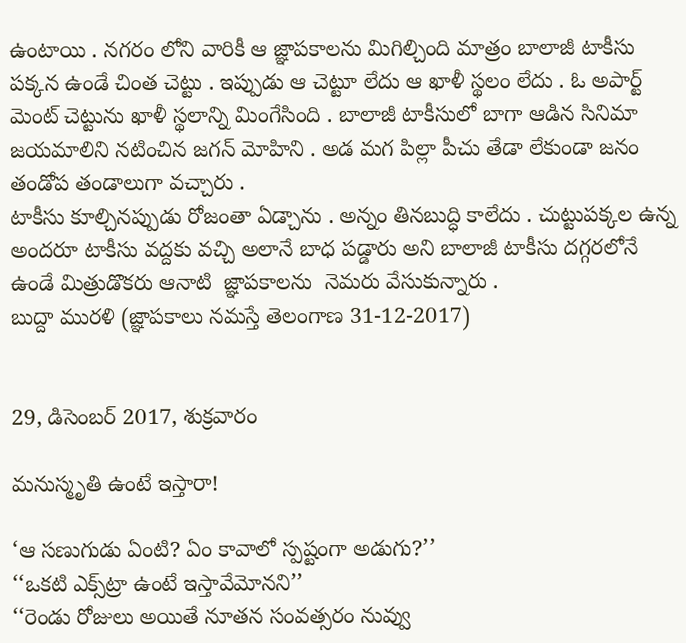ఉంటాయి . నగరం లోని వారికీ ఆ జ్ఞాపకాలను మిగిల్చింది మాత్రం బాలాజీ టాకీసు పక్కన ఉండే చింత చెట్టు . ఇప్పుడు ఆ చెట్టూ లేదు ఆ ఖాళీ స్థలం లేదు . ఓ అపార్ట్ మెంట్ చెట్టును ఖాళీ స్థలాన్ని మింగేసింది . బాలాజీ టాకీసులో బాగా ఆడిన సినిమా జయమాలిని నటించిన జగన్ మోహిని . అడ మగ పిల్లా పీచు తేడా లేకుండా జనం తండోప తండాలుగా వచ్చారు .
టాకీసు కూల్చినప్పుడు రోజంతా ఏడ్చాను . అన్నం తినబుద్ధి కాలేదు . చుట్టుపక్కల ఉన్న అందరూ టాకీసు వద్దకు వచ్చి అలానే బాధ పడ్డారు అని బాలాజీ టాకీసు దగ్గరలోనే ఉండే మిత్రుడొకరు ఆనాటి  జ్ఞాపకాలను  నెమరు వేసుకున్నారు .
బుద్దా మురళి (జ్ఞాపకాలు నమస్తే తెలంగాణ 31-12-2017)


29, డిసెంబర్ 2017, శుక్రవారం

మనుస్మృతి ఉంటే ఇస్తారా!

‘ఆ సణుగుడు ఏంటి? ఏం కావాలో స్పష్టంగా అడుగు?’’
‘‘ఒకటి ఎక్స్‌ట్రా ఉంటే ఇస్తావేమోనని’’
‘‘రెండు రోజులు అయితే నూతన సంవత్సరం నువ్వు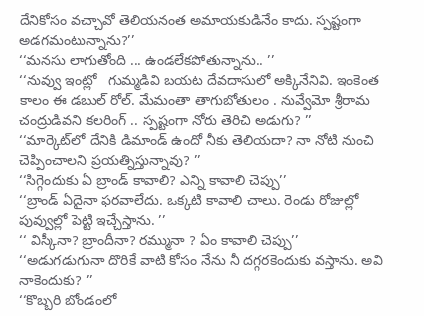దేనికోసం వచ్చావో తెలియనంత అమాయకుడినేం కాదు. స్పష్టంగా అడగమంటున్నాను?’’
‘‘మనసు లాగుతోంది ... ఉండలేకపోతున్నాను.. ’’
‘‘నువ్వు ఇంట్లో   గుమ్మడివి బయట దేవదాసులో అక్కినేనివి. ఇంకెంత కాలం ఈ డబుల్ రోల్. మేమంతా తాగుబోతులం . నువ్వేమో శ్రీరామ చంద్రుడివని కలరింగ్ .. స్పష్టంగా నోరు తెరిచి అడుగు? ’’
‘‘మార్కెట్‌లో దేనికి డిమాండ్ ఉందో నీకు తెలియదా? నా నోటి నుంచి చెప్పించాలని ప్రయత్నిస్తున్నావు? ’’
‘‘సిగ్గెందుకు ఏ బ్రాండ్ కావాలి? ఎన్ని కావాలి చెప్పు’’
‘‘బ్రాండ్ ఏదైనా ఫరవాలేదు. ఒక్కటి కావాలి చాలు. రెండు రోజుల్లో పువ్వుల్లో పెట్టి ఇచ్చేస్తాను. ’’
‘‘ విస్కీనా? బ్రాందీనా? రమ్మునా ? ఏం కావాలి చెప్పు’’
‘‘అడుగడుగునా దొరికే వాటి కోసం నేను నీ దగ్గరకెందుకు వస్తాను. అవి నాకెందుకు? ’’
‘‘కొబ్బరి బోండంలో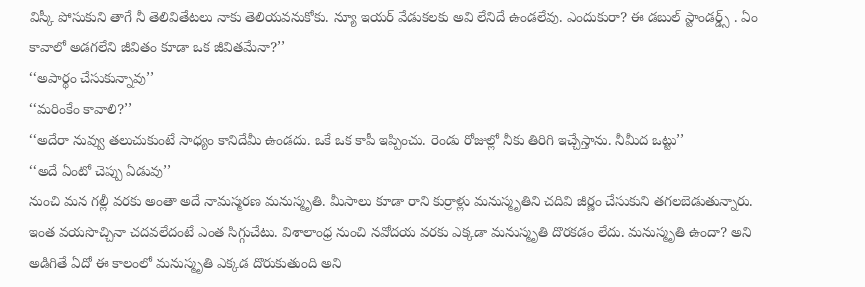విస్కీ పోసుకుని తాగే నీ తెలివితేటలు నాకు తెలియవనుకోకు. న్యూ ఇయర్ వేడుకలకు అవి లేనిదే ఉండలేవు. ఎందుకురా? ఈ డబుల్ స్టాండర్డ్స్ . ఏం కావాలో అడగలేని జీవితం కూడా ఒక జీవితమేనా?’’
‘‘అపార్థం చేసుకున్నావు’’
‘‘మరింకేం కావాలి?’’
‘‘అదేరా నువ్వు తలుచుకుంటే సాధ్యం కానిదేమీ ఉండదు. ఒకే ఒక కాపీ ఇప్పించు. రెండు రోజుల్లో నీకు తిరిగి ఇచ్చేస్తాను. నీమీద ఒట్టు’’
‘‘అదే ఏంటో చెప్పు ఏడువు’’
నుంచి మన గల్లీ వరకు అంతా అదే నామస్మరణ మనుస్మృతి. మీసాలు కూడా రాని కుర్రాళ్లు మనుస్మృతిని చదివి జీర్ణం చేసుకుని తగలబెడుతున్నారు. ఇంత వయసొచ్చినా చదవలేదంటే ఎంత సిగ్గుచేటు. విశాలాంధ్ర నుంచి నవోదయ వరకు ఎక్కడా మనుస్మృతి దొరకడం లేదు. మనుస్మృతి ఉందా? అని అడిగితే ఏదో ఈ కాలంలో మనుస్మృతి ఎక్కడ దొరుకుతుంది అని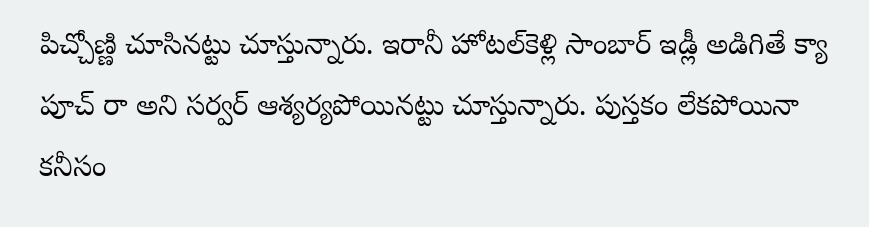పిచ్చోణ్ణి చూసినట్టు చూస్తున్నారు. ఇరానీ హోటల్‌కెళ్లి సాంబార్ ఇడ్లీ అడిగితే క్యా పూచ్ రా అని సర్వర్ ఆశ్యర్యపోయినట్టు చూస్తున్నారు. పుస్తకం లేకపోయినా కనీసం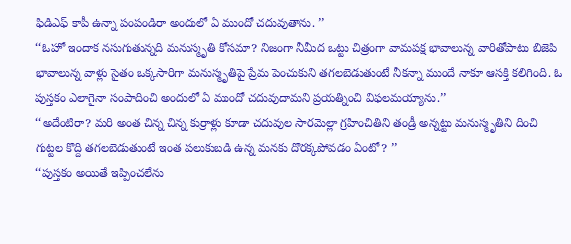ఫిడిఎఫ్ కాపీ ఉన్నా పంపండిరా అందులో ఏ ముందో చదువుతాను. ’’
‘‘ఓహో ఇందాక నసుగుతున్నది మనుస్మృతి కోసమా? నిజంగా నీమీద ఒట్టు చిత్రంగా వామపక్ష భావాలున్న వారితోపాటు బిజెపి భావాలున్న వాళ్లు సైతం ఒక్కసారిగా మనుస్మృతిపై ప్రేమ పెంచుకుని తగలబెడుతుంటే నీకన్నా ముందే నాకూ ఆసక్తి కలిగింది. ఓ పుస్తకం ఎలాగైనా సంపాదించి అందులో ఏ ముందో చదువుదామని ప్రయత్నించి విఫలమయ్యాను.’’
‘‘అదేంటిరా? మరి అంత చిన్న చిన్న కుర్రాళ్లు కూడా చదువుల సారమెల్లా గ్రహించితిని తండ్రీ అన్నట్టు మనుస్మృతిని దించి గుట్టల కొద్ది తగలబెడుతుంటే ఇంత పలుకుబడి ఉన్న మనకు దొరక్కపోవడం ఏంటో? ’’
‘‘పుస్తకం అయితే ఇప్పించలేను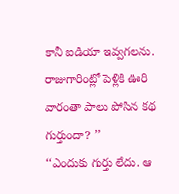కానీ ఐడియా ఇవ్వగలను. రాజుగారింట్లో పెళ్లికి ఊరి వారంతా పాలు పోసిన కథ గుర్తుందా? ’’
‘‘ఎందుకు గుర్తు లేదు. ఆ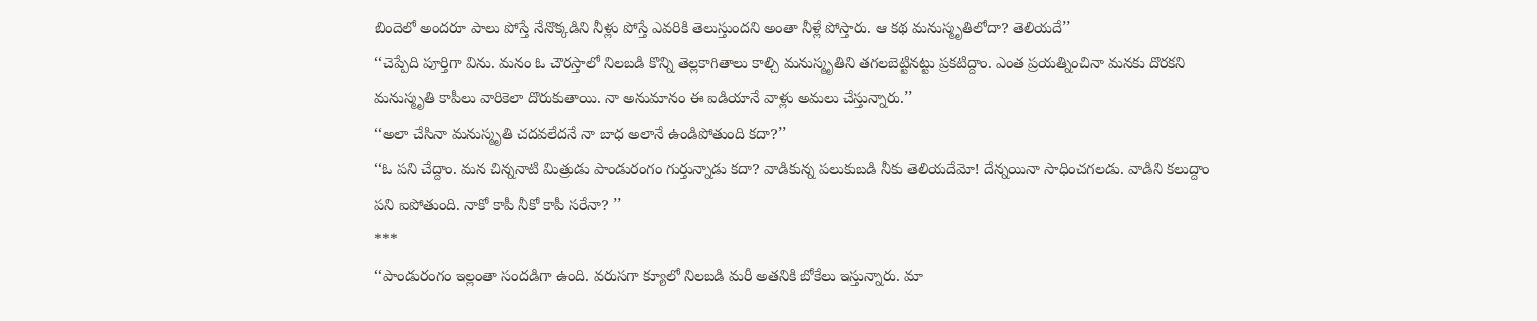బిందెలో అందరూ పాలు పోస్తే నేనొక్కడిని నీళ్లు పోస్తే ఎవరికి తెలుస్తుందని అంతా నీళ్లే పోస్తారు. ఆ కథ మనుస్మృతిలోదా? తెలియదే’’
‘‘చెప్పేది పూర్తిగా విను. మనం ఓ చౌరస్తాలో నిలబడి కొన్ని తెల్లకాగితాలు కాల్చి మనుస్మృతిని తగలబెట్టినట్టు ప్రకటిద్దాం. ఎంత ప్రయత్నించినా మనకు దొరకని మనుస్మృతి కాపీలు వారికెలా దొరుకుతాయి. నా అనుమానం ఈ ఐడియానే వాళ్లు అమలు చేస్తున్నారు.’’
‘‘అలా చేసినా మనుస్మృతి చదవలేదనే నా బాధ అలానే ఉండిపోతుంది కదా?’’
‘‘ఓ పని చేద్దాం. మన చిన్ననాటి మిత్రుడు పాండురంగం గుర్తున్నాడు కదా? వాడికున్న పలుకుబడి నీకు తెలియదేమో! దేన్నయినా సాధించగలడు. వాడిని కలుద్దాం పని ఐపోతుంది. నాకో కాపీ నీకో కాపీ సరేనా? ’’
***
‘‘పాండురంగం ఇల్లంతా సందడిగా ఉంది. వరుసగా క్యూలో నిలబడి మరీ అతనికి బోకేలు ఇస్తున్నారు. మా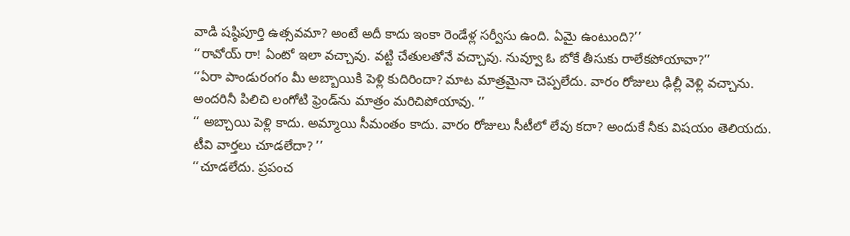వాడి షష్ఠిపూర్తి ఉత్సవమా? అంటే అదీ కాదు ఇంకా రెండేళ్ల సర్వీసు ఉంది. ఏమై ఉంటుంది?’’
‘‘రావోయ్ రా! ఏంటో ఇలా వచ్చావు. వట్టి చేతులతోనే వచ్చావు. నువ్వూ ఓ బోకే తీసుకు రాలేకపోయావా?’’
‘‘ఏరా పాండురంగం మీ అబ్బాయికి పెళ్లి కుదిరిందా? మాట మాత్రమైనా చెప్పలేదు. వారం రోజులు ఢిల్లీ వెళ్లి వచ్చాను. అందరినీ పిలిచి లంగోటి ఫ్రెండ్‌ను మాత్రం మరిచిపోయావు. ’’
‘‘ అబ్చాయి పెళ్లి కాదు. అమ్మాయి సీమంతం కాదు. వారం రోజులు సీటీలో లేవు కదా? అందుకే నీకు విషయం తెలియదు. టీవి వార్తలు చూడలేదా? ’’
‘‘చూడలేదు. ప్రపంచ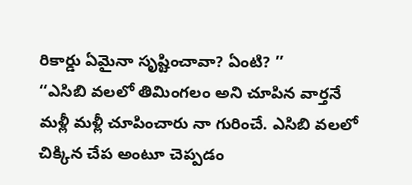రికార్డు ఏమైనా సృష్టించావా? ఏంటి? ’’
‘‘ఎసిబి వలలో తిమింగలం అని చూపిన వార్తనే మళ్లీ మళ్లీ చూపించారు నా గురించే. ఎసిబి వలలో చిక్కిన చేప అంటూ చెప్పడం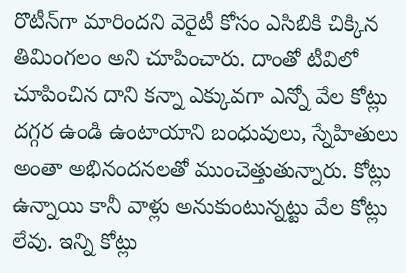రొటీన్‌గా మారిందని వెరైటీ కోసం ఎసిబికి చిక్కిన తిమింగలం అని చూపించారు. దాంతో టీవిలో చూపించిన దాని కన్నా ఎక్కువగా ఎన్నో వేల కోట్లు దగ్గర ఉండి ఉంటాయాని బంధువులు, స్నేహితులు అంతా అభినందనలతో ముంచెత్తుతున్నారు. కోట్లు ఉన్నాయి కానీ వాళ్లు అనుకుంటున్నట్టు వేల కోట్లు లేవు. ఇన్ని కోట్లు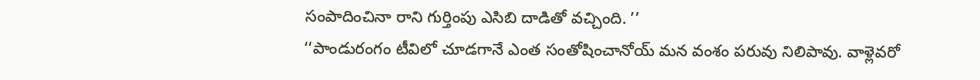సంపాదించినా రాని గుర్తింపు ఎసిబి దాడితో వచ్చింది. ’’
‘‘పాండురంగం టీవిలో చూడగానే ఎంత సంతోషించానోయ్ మన వంశం పరువు నిలిపావు. వాళ్లెవరో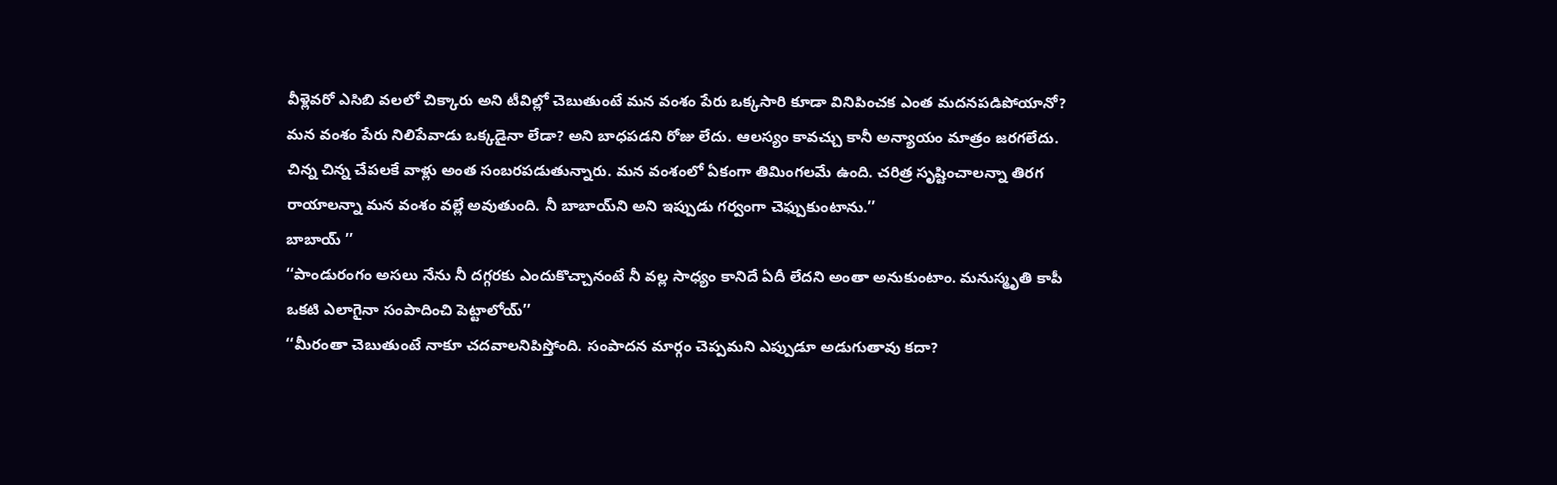వీళ్లెవరో ఎసిబి వలలో చిక్కారు అని టీవిల్లో చెబుతుంటే మన వంశం పేరు ఒక్కసారి కూడా వినిపించక ఎంత మదనపడిపోయానో? మన వంశం పేరు నిలిపేవాడు ఒక్కడైనా లేడా? అని బాధపడని రోజు లేదు. ఆలస్యం కావచ్చు కానీ అన్యాయం మాత్రం జరగలేదు. చిన్న చిన్న చేపలకే వాళ్లు అంత సంబరపడుతున్నారు. మన వంశంలో ఏకంగా తిమింగలమే ఉంది. చరిత్ర సృష్టించాలన్నా తిరగ రాయాలన్నా మన వంశం వల్లే అవుతుంది. నీ బాబాయ్‌ని అని ఇప్పుడు గర్వంగా చెఫ్పుకుంటాను.’’
బాబాయ్ ’’
‘‘పాండురంగం అసలు నేను నీ దగ్గరకు ఎందుకొచ్చానంటే నీ వల్ల సాధ్యం కానిదే ఏదీ లేదని అంతా అనుకుంటాం. మనుస్మృతి కాపీ ఒకటి ఎలాగైనా సంపాదించి పెట్టాలోయ్’’
‘‘మీరంతా చెబుతుంటే నాకూ చదవాలనిపిస్తోంది. సంపాదన మార్గం చెప్పమని ఎప్పుడూ అడుగుతావు కదా?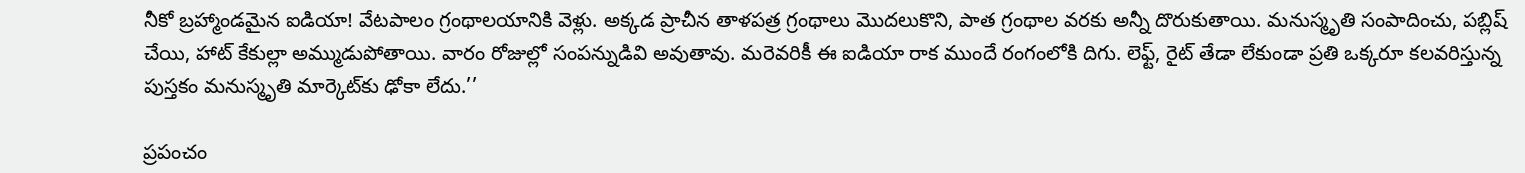నీకో బ్రహ్మాండమైన ఐడియా! వేటపాలం గ్రంథాలయానికి వెళ్లు. అక్కడ ప్రాచీన తాళపత్ర గ్రంథాలు మొదలుకొని, పాత గ్రంథాల వరకు అన్నీ దొరుకుతాయి. మనుస్మృతి సంపాదించు, పబ్లిష్ చేయి, హాట్ కేకుల్లా అమ్ముడుపోతాయి. వారం రోజుల్లో సంపన్నుడివి అవుతావు. మరెవరికీ ఈ ఐడియా రాక ముందే రంగంలోకి దిగు. లెఫ్ట్, రైట్ తేడా లేకుండా ప్రతి ఒక్కరూ కలవరిస్తున్న పుస్తకం మనుస్మృతి మార్కెట్‌కు ఢోకా లేదు.’’

ప్రపంచం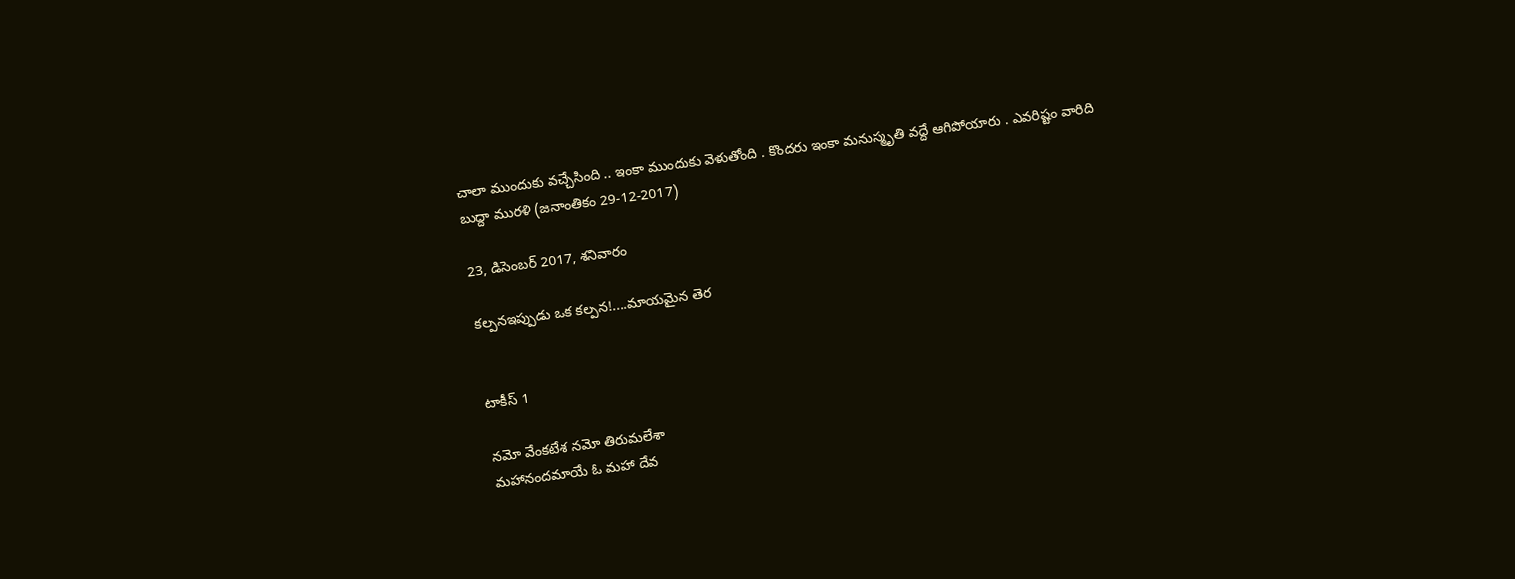చాలా ముందుకు వచ్చేసింది .. ఇంకా ముందుకు వెళుతోంది . కొందరు ఇంకా మనుస్మృతి వద్దే ఆగిపోయారు . ఎవరిష్టం వారిది
బుద్దా మురళి (జనాంతికం 29-12-2017)

23, డిసెంబర్ 2017, శనివారం

కల్పనఇప్పుడు ఒక కల్పన!....మాయమైన తెర


టాకీస్ 1

నమో వేంకటేశ నమో తిరుమలేశా
మహానందమాయే ఓ మహా దేవ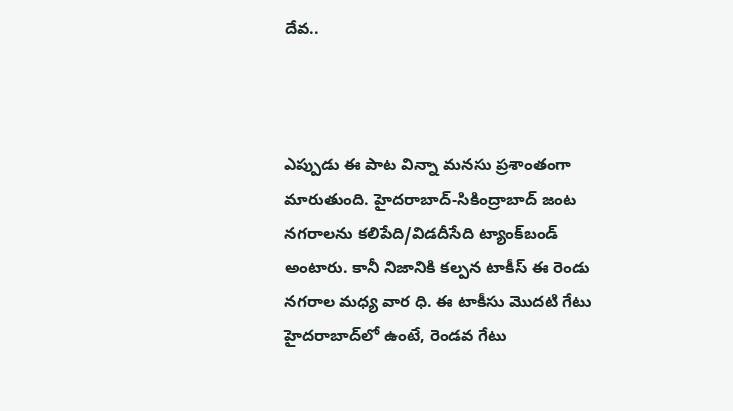దేవ..



ఎప్పుడు ఈ పాట విన్నా మనసు ప్రశాంతంగా మారుతుంది. హైదరాబాద్-సికింద్రాబాద్ జంట నగరాలను కలిపేది/విడదీసేది ట్యాంక్‌బండ్ అంటారు. కానీ నిజానికి కల్పన టాకీస్ ఈ రెండు నగరాల మధ్య వార ధి. ఈ టాకీసు మొదటి గేటు హైదరాబాద్‌లో ఉంటే, రెండవ గేటు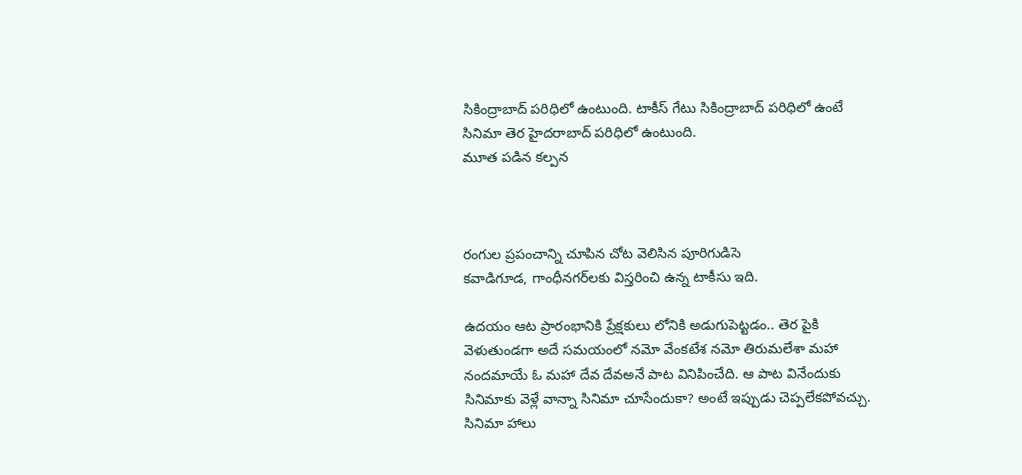సికింద్రాబాద్ పరిధిలో ఉంటుంది. టాకీస్ గేటు సికింద్రాబాద్ పరిధిలో ఉంటే సినిమా తెర హైదరాబాద్ పరిధిలో ఉంటుంది.
మూత పడిన కల్పన



రంగుల ప్రపంచాన్ని చూపిన చోట వెలిసిన పూరిగుడిసె
కవాడిగూడ, గాంధీనగర్‌లకు విస్తరించి ఉన్న టాకీసు ఇది.

ఉదయం ఆట ప్రారంభానికి ప్రేక్షకులు లోనికి అడుగుపెట్టడం.. తెర పైకి వెళుతుండగా అదే సమయంలో నమో వేంకటేశ నమో తిరుమలేశా మహా నందమాయే ఓ మహా దేవ దేవఅనే పాట వినిపించేది. ఆ పాట వినేందుకు సినిమాకు వెళ్లే వాన్నా సినిమా చూసేందుకా? అంటే ఇప్పుడు చెప్పలేకపోవచ్చు. సినిమా హాలు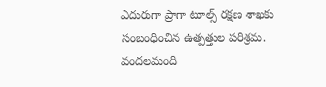ఎదురుగా ప్రాగా టూల్స్ రక్షణ శాఖకు సంబంధించిన ఉత్పత్తుల పరిశ్రమ. వందలమంది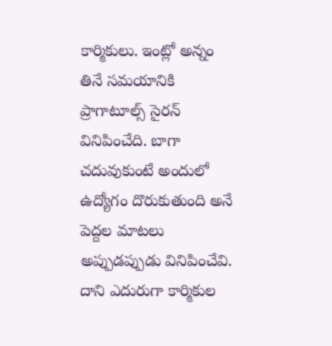కార్మికులు. ఇంట్లో అన్నం తినే సమయానికి ప్రాగాటూల్స్ సైరన్ వినిపించేది. బాగా చదువుకుంటే అందులో ఉద్యోగం దొరుకుతుంది అనే పెద్దల మాటలు అప్పుడప్పుడు వినిపించేవి. దాని ఎదురుగా కార్మికుల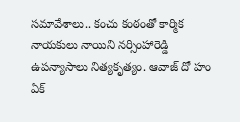సమావేశాలు.. కంచు కంఠంతో కార్మిక నాయకులు నాయిని నర్సింహారెడ్డి ఉపన్యాసాలు నిత్యకృత్యం. ఆవాజ్ దో హం ఏక్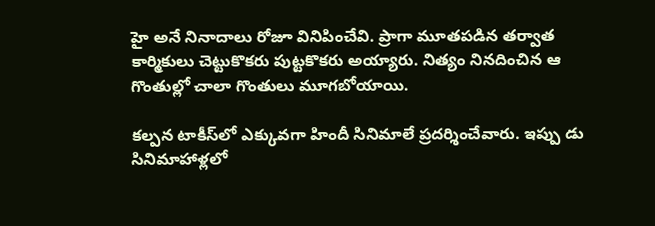హై అనే నినాదాలు రోజూ వినిపించేవి. ప్రాగా మూతపడిన తర్వాత కార్మికులు చెట్టుకొకరు పుట్టకొకరు అయ్యారు. నిత్యం నినదించిన ఆ గొంతుల్లో చాలా గొంతులు మూగబోయాయి.

కల్పన టాకీస్‌లో ఎక్కువగా హిందీ సినిమాలే ప్రదర్శించేవారు. ఇప్పు డు సినిమాహాళ్లలో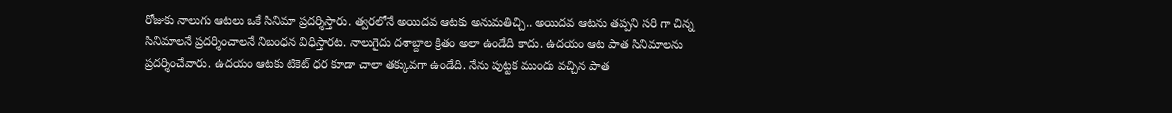రోజుకు నాలుగు ఆటలు ఒకే సినిమా ప్రదర్శిస్తారు. త్వరలోనే అయిదవ ఆటకు అనుమతిచ్చి.. అయిదవ ఆటను తప్పని సరి గా చిన్న సినిమాలనే ప్రదర్శించాలనే నిబంధన విధిస్తారట. నాలుగైదు దశాబ్దాల క్రితం అలా ఉండేది కాదు. ఉదయం ఆట పాత సినిమాలను ప్రదర్శించేవారు. ఉదయం ఆటకు టికెట్ ధర కూడా చాలా తక్కువగా ఉండేది. నేను పుట్టక ముందు వచ్చిన పాత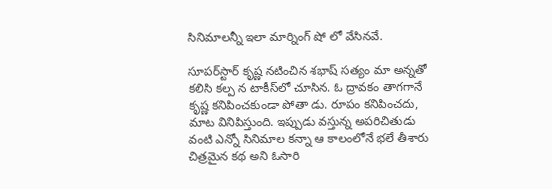సినిమాలన్నీ ఇలా మార్నింగ్ షో లో వేసినవే.

సూపర్‌స్టార్ కృష్ణ నటించిన శభాష్ సత్యం మా అన్నతో కలిసి కల్ప న టాకీస్‌లో చూసిన. ఓ ద్రావకం తాగగానే కృష్ణ కనిపించకుండా పోతా డు. రూపం కనిపించదు, మాట వినిపిస్తుంది. ఇప్పుడు వస్తున్న అపరిచితుడు వంటి ఎన్నో సినిమాల కన్నా ఆ కాలంలోనే భలే తీశారు చిత్రమైన కథ అని ఓసారి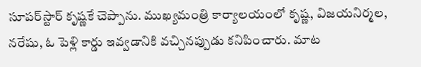సూపర్‌స్టార్ కృష్ణకే చెప్పాను. ముఖ్యమంత్రి కార్యాలయంలో కృష్ణ, విజయనిర్మల, నరేషు, ఓ పెళ్లి కార్డు ఇవ్వడానికి వచ్చినప్పుడు కనిపించారు. మాట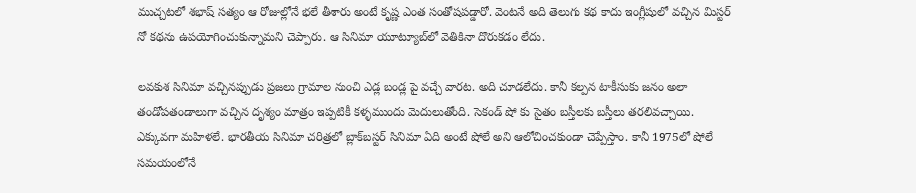ముచ్చటలో శభాష్ సత్యం ఆ రోజుల్లోనే భలే తీశారు అంటే కృష్ణ ఎంత సంతోషపడ్డారో. వెంటనే అది తెలుగు కథ కాదు ఇంగ్లీషులో వచ్చిన మిస్టర్ నో కథను ఉపయోగించుకున్నామని చెప్పారు. ఆ సినిమా యూట్యూబ్‌లో వెతికినా దొరుకడం లేదు.

లవకుశ సినిమా వచ్చినప్పుడు ప్రజలు గ్రామాల నుంచి ఎడ్ల బండ్ల పై వచ్చే వారట. అది చూడలేదు. కానీ కల్పన టాకీసుకు జనం అలా తండోపతండాలుగా వచ్చిన దృశ్యం మాత్రం ఇప్పటికీ కళ్ళముందు మెదులుతోంది. సెకండ్ షో కు సైతం బస్తీలకు బస్తీలు తరలివచ్చాయి. ఎక్కువగా మహిళలే. భారతీయ సినిమా చరిత్రలో బ్లాక్‌బస్టర్ సినిమా ఏది అంటే షోలే అని ఆలోచించకుండా చెప్పేస్తాం. కానీ 1975లో షోలే సమయంలోనే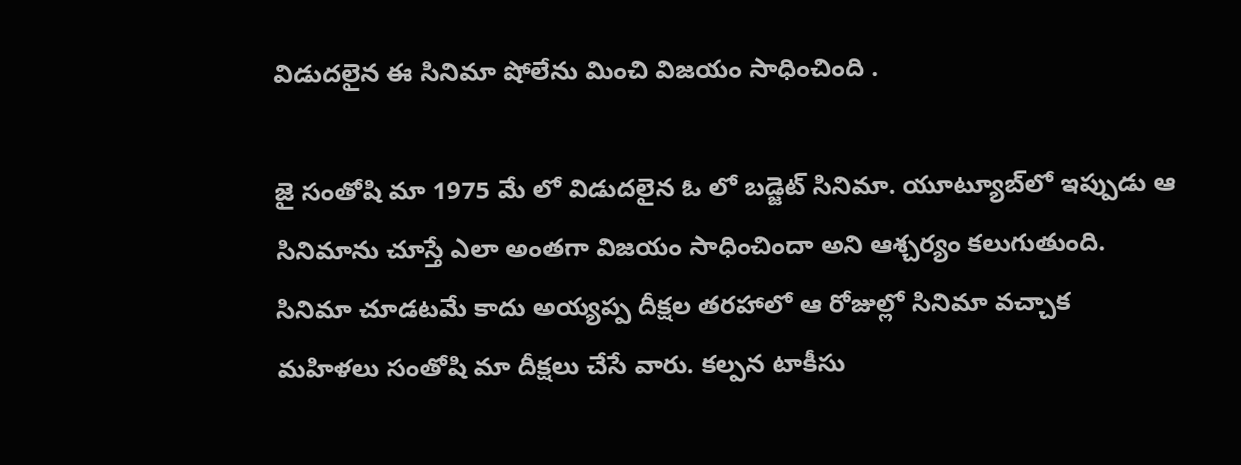విడుదలైన ఈ సినిమా షోలేను మించి విజయం సాధించింది .

జై సంతోషి మా 1975 మే లో విడుదలైన ఓ లో బడ్జెట్ సినిమా. యూట్యూబ్‌లో ఇప్పుడు ఆ సినిమాను చూస్తే ఎలా అంతగా విజయం సాధించిందా అని ఆశ్చర్యం కలుగుతుంది. సినిమా చూడటమే కాదు అయ్యప్ప దీక్షల తరహాలో ఆ రోజుల్లో సినిమా వచ్చాక మహిళలు సంతోషి మా దీక్షలు చేసే వారు. కల్పన టాకీసు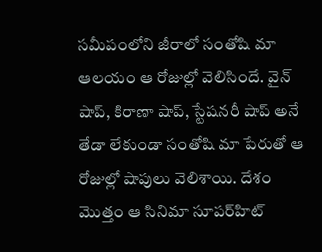సమీపంలోని జీరాలో సంతోషి మా ఆలయం ఆ రోజుల్లో వెలిసిందే. వైన్ షాప్, కిరాణా షాప్, స్టేషనరీ షాప్ అనే తేడా లేకుండా సంతోషి మా పేరుతో ఆ రోజుల్లో షాపులు వెలిశాయి. దేశం మొత్తం ఆ సినిమా సూపర్‌హిట్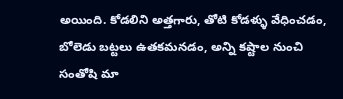అయింది. కోడలిని అత్తగారు, తోటి కోడళ్ళు వేధించడం, బోలెడు బట్టలు ఉతకమనడం, అన్ని కష్టాల నుంచి సంతోషి మా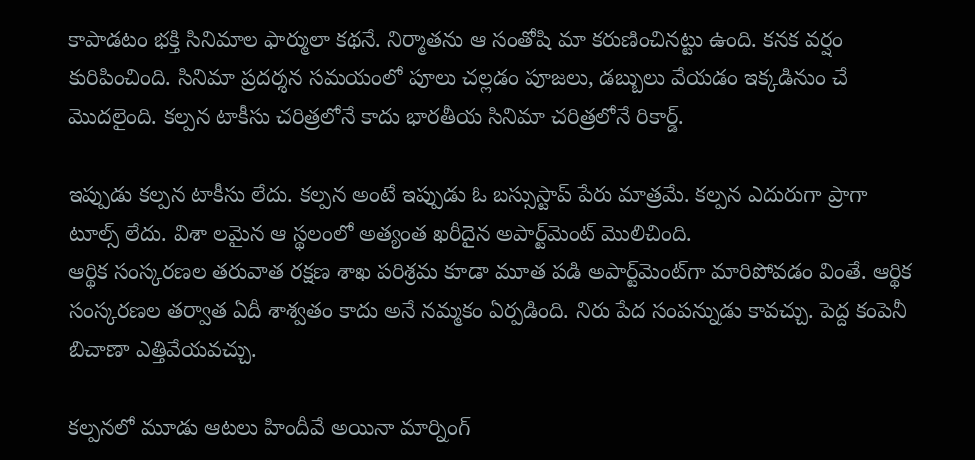కాపాడటం భక్తి సినిమాల ఫార్ములా కథనే. నిర్మాతను ఆ సంతోషి మా కరుణించినట్టు ఉంది. కనక వర్షం కురిపించింది. సినిమా ప్రదర్శన సమయంలో పూలు చల్లడం పూజలు, డబ్బులు వేయడం ఇక్కడినుం చే మొదలైంది. కల్పన టాకీసు చరిత్రలోనే కాదు భారతీయ సినిమా చరిత్రలోనే రికార్డ్.

ఇప్పుడు కల్పన టాకీసు లేదు. కల్పన అంటే ఇప్పుడు ఓ బస్సుస్టాప్ పేరు మాత్రమే. కల్పన ఎదురుగా ప్రాగా టూల్స్ లేదు. విశా లమైన ఆ స్థలంలో అత్యంత ఖరీదైన అపార్ట్‌మెంట్ మొలిచింది.
ఆర్థిక సంస్కరణల తరువాత రక్షణ శాఖ పరిశ్రమ కూడా మూత పడి అపార్ట్‌మెంట్‌గా మారిపోవడం వింతే. ఆర్థిక సంస్కరణల తర్వాత ఏదీ శాశ్వతం కాదు అనే నమ్మకం ఏర్పడింది. నిరు పేద సంపన్నుడు కావచ్చు. పెద్ద కంపెనీ బిచాణా ఎత్తివేయవచ్చు.

కల్పనలో మూడు ఆటలు హిందీవే అయినా మార్నింగ్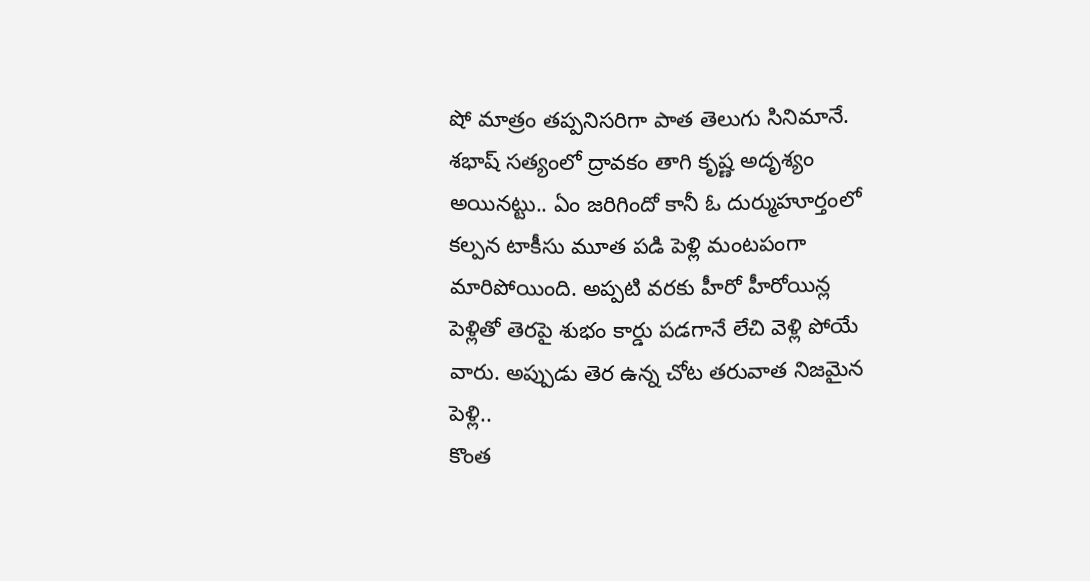షో మాత్రం తప్పనిసరిగా పాత తెలుగు సినిమానే. శభాష్ సత్యంలో ద్రావకం తాగి కృష్ణ అదృశ్యం అయినట్టు.. ఏం జరిగిందో కానీ ఓ దుర్ముహూర్తంలో కల్పన టాకీసు మూత పడి పెళ్లి మంటపంగా మారిపోయింది. అప్పటి వరకు హీరో హీరోయిన్ల పెళ్లితో తెరపై శుభం కార్డు పడగానే లేచి వెళ్లి పోయే వారు. అప్పుడు తెర ఉన్న చోట తరువాత నిజమైన పెళ్లి..
కొంత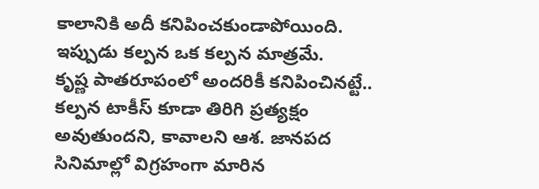కాలానికి అదీ కనిపించకుండాపోయింది. ఇప్పుడు కల్పన ఒక కల్పన మాత్రమే.
కృష్ణ పాతరూపంలో అందరికీ కనిపించినట్టే.. కల్పన టాకీస్ కూడా తిరిగి ప్రత్యక్షం అవుతుందని, కావాలని ఆశ. జానపద సినిమాల్లో విగ్రహంగా మారిన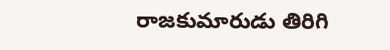రాజకుమారుడు తిరిగి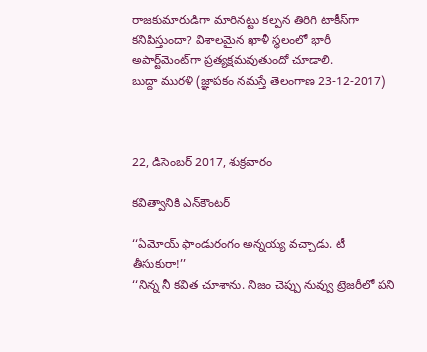రాజకుమారుడిగా మారినట్టు కల్పన తిరిగి టాకీస్‌గా కనిపిస్తుందా? విశాలమైన ఖాళీ స్థలంలో భారీ అపార్ట్‌మెంట్‌గా ప్రత్యక్షమవుతుందో చూడాలి.
బుద్దా మురళి (జ్ఞాపకం నమస్తే తెలంగాణ 23-12-2017)



22, డిసెంబర్ 2017, శుక్రవారం

కవిత్వానికి ఎన్‌కౌంటర్

‘‘ఏమోయ్ ఫాండురంగం అన్నయ్య వచ్చాడు. టీ తీసుకురా!’’
‘‘నిన్న నీ కవిత చూశాను. నిజం చెప్పు నువ్వు ట్రెజరీలో పని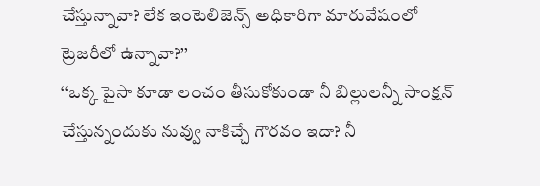చేస్తున్నావా? లేక ఇంటెలిజెన్స్ అధికారిగా మారువేషంలో ట్రెజరీలో ఉన్నావా?’’
‘‘ఒక్క పైసా కూడా లంచం తీసుకోకుండా నీ బిల్లులన్నీ సాంక్షన్ చేస్తున్నందుకు నువ్వు నాకిచ్చే గౌరవం ఇదా? నీ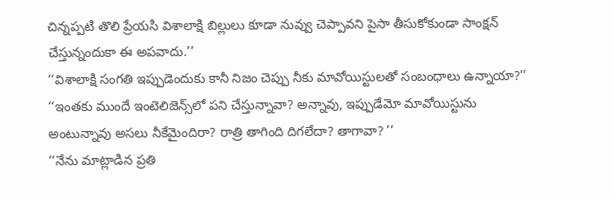చిన్నప్పటి తొలి ప్రేయసి విశాలాక్షి బిల్లులు కూడా నువ్వు చెప్పావని పైసా తీసుకోకుండా సాంక్షన్ చేస్తున్నందుకా ఈ అపవాదు.’’
‘‘విశాలాక్షి సంగతి ఇప్పుడెందుకు కానీ నిజం చెప్పు నీకు మావోయిస్టులతో సంబంధాలు ఉన్నాయా?’’
‘‘ఇంతకు ముందే ఇంటెలిజెన్స్‌లో పని చేస్తున్నావా? అన్నావు, ఇప్పుడేమో మావోయిస్టును అంటున్నావు అసలు నీకేమైందిరా? రాత్రి తాగింది దిగలేదా? తాగావా? ’’
‘‘నేను మాట్లాడిన ప్రతి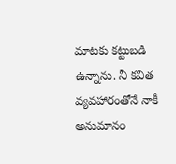మాటకు కట్టుబడి ఉన్నాను. నీ కవిత వ్యవహారంతోనే నాకీ అనుమానం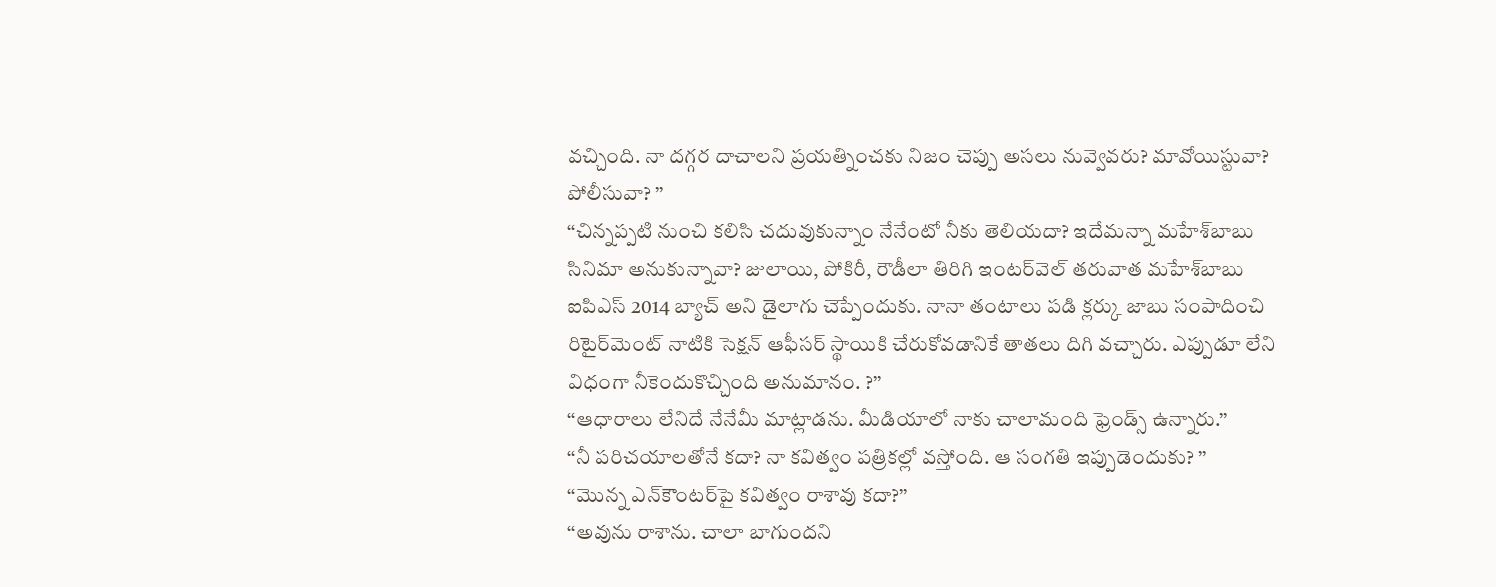వచ్చింది. నా దగ్గర దాచాలని ప్రయత్నించకు నిజం చెప్పు అసలు నువ్వెవరు? మావోయిస్టువా? పోలీసువా? ’’
‘‘చిన్నప్పటి నుంచి కలిసి చదువుకున్నాం నేనేంటో నీకు తెలియదా? ఇదేమన్నా మహేశ్‌బాబు సినిమా అనుకున్నావా? జులాయి, పోకిరీ, రౌడీలా తిరిగి ఇంటర్‌వెల్ తరువాత మహేశ్‌బాబు ఐపిఎస్ 2014 బ్యాచ్ అని డైలాగు చెప్పేందుకు. నానా తంటాలు పడి క్లర్కు జాబు సంపాదించి రిటైర్‌మెంట్ నాటికి సెక్షన్ ఆఫీసర్ స్థాయికి చేరుకోవడానికే తాతలు దిగి వచ్చారు. ఎప్పుడూ లేని విధంగా నీకెందుకొచ్చింది అనుమానం. ?’’
‘‘ఆధారాలు లేనిదే నేనేమీ మాట్లాడను. మీడియాలో నాకు చాలామంది ఫ్రెండ్స్ ఉన్నారు.’’
‘‘నీ పరిచయాలతోనే కదా? నా కవిత్వం పత్రికల్లో వస్తోంది. ఆ సంగతి ఇప్పుడెందుకు? ’’
‘‘మొన్న ఎన్‌కౌంటర్‌పై కవిత్వం రాశావు కదా?’’
‘‘అవును రాశాను. చాలా బాగుందని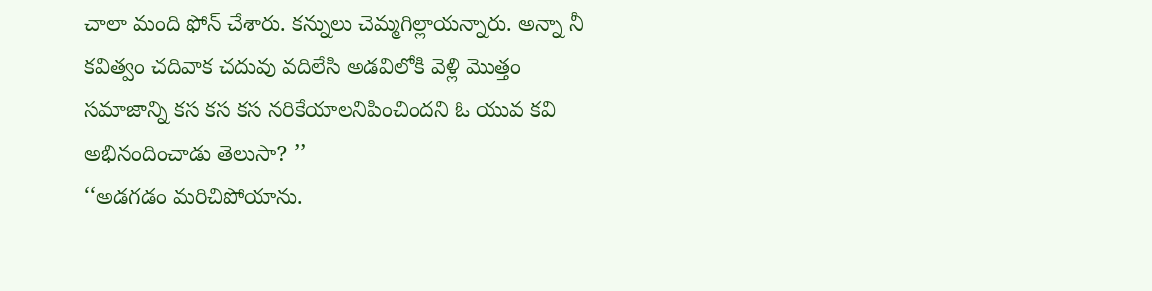చాలా మంది ఫోన్ చేశారు. కన్నులు చెమ్మగిల్లాయన్నారు. అన్నా నీ కవిత్వం చదివాక చదువు వదిలేసి అడవిలోకి వెళ్లి మొత్తం సమాజాన్ని కస కస కస నరికేయాలనిపించిందని ఓ యువ కవి అభినందించాడు తెలుసా? ’’
‘‘అడగడం మరిచిపోయాను.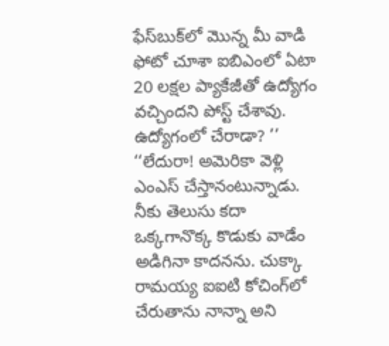ఫేస్‌బుక్‌లో మొన్న మీ వాడి ఫోటో చూశా ఐబిఎంలో ఏటా 20 లక్షల ప్యాకేజీతో ఉద్యోగం వచ్చిందని పోస్ట్ చేశావు. ఉద్యోగంలో చేరాడా? ’’
‘‘లేదురా! అమెరికా వెళ్లి ఎంఎస్ చేస్తానంటున్నాడు. నీకు తెలుసు కదా ఒక్కగానొక్క కొడుకు వాడేం అడిగినా కాదనను. చుక్కా రామయ్య ఐఐటి కోచింగ్‌లో చేరుతాను నాన్నా అని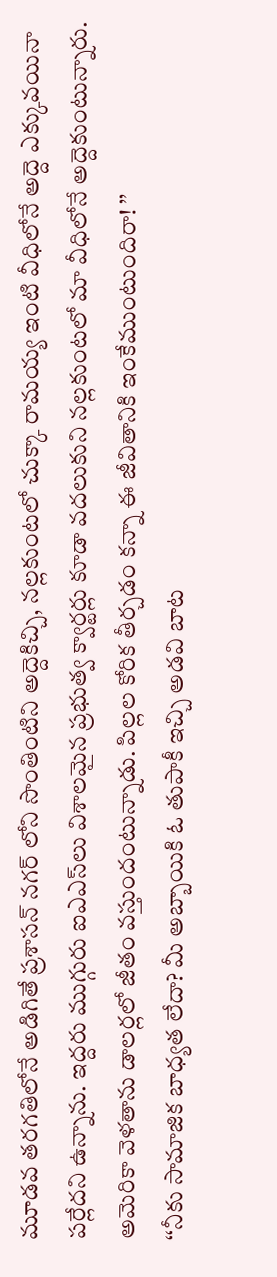మూడవ తరగతిలోనే అడిగితే ప్రశాసన్ నగర్ లోని సొంతింటిని అద్దెకిచ్చి, నల్లకుంటలో చుక్కా రామయ్య ఇంటి వీధిలోనే అద్దె ఎక్కువయినా పర్లేదని ఉన్నాను. ఇద్దరు ముగ్గురు ఐఎఎస్‌లు విశాలమైన ప్రభుత్వ క్వార్టర్లు కూడా వదలుకుని నల్లకుంటలో మా వీధిలోనే అద్దెకుంటున్నారు. అమెరికా వెళతాను డాలర్లలో జీతం వస్తుందంటున్నాడు. పిల్లల కోరిక తీర్చడం కన్నా ఈ జీవితానికి ఇంకేముంటుందిరా! ’’
‘‘నీకు సామాజిక బాధ్యత లేదా? మీ అబ్బాయికి ఓ తుపాకీ ఇచ్చి అడవి బాట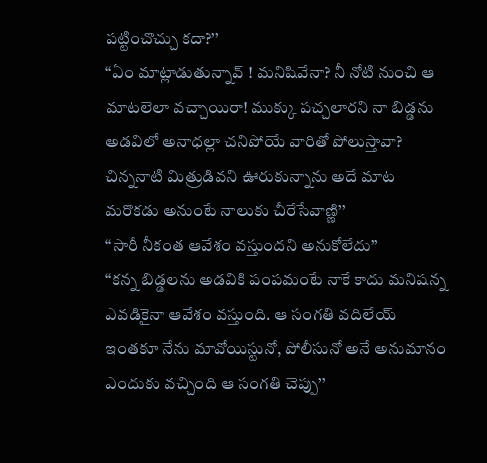పట్టించొచ్చు కదా?’’
‘‘ఏం మాట్లాడుతున్నావ్ ! మనిషివేనా? నీ నోటి నుంచి ఆ మాటలెలా వచ్చాయిరా! ముక్కు పచ్చలారని నా బిడ్డను అడవిలో అనాధల్లా చనిపోయే వారితో పోలుస్తావా? చిన్ననాటి మిత్రుడివని ఊరుకున్నాను అదే మాట మరొకడు అనుంటే నాలుకు చీరేసేవాణ్ణి’’
‘‘సారీ నీకంత ఆవేశం వస్తుందని అనుకోలేదు’’
‘‘కన్న బిడ్డలను అడవికి పంపమంటే నాకే కాదు మనిషన్న ఎవడికైనా ఆవేశం వస్తుంది. ఆ సంగతి వదిలేయ్ ఇంతకూ నేను మావోయిస్టునో, పోలీసునో అనే అనుమానం ఎందుకు వచ్చింది ఆ సంగతి చెప్పు’’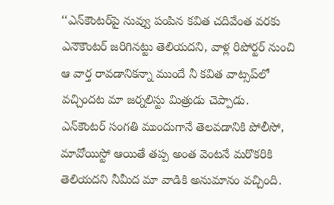‘‘ఎన్‌కౌంటర్‌పై నువ్వు పంపిన కవిత చదివేంత వరకు ఎనౌకౌంటర్ జరిగినట్టు తెలియదని, వాళ్ల రిపోర్టర్ నుంచి ఆ వార్త రావడానికన్నా ముందే నీ కవిత వాట్సప్‌లో వచ్చిందట మా జర్నలిస్టు మిత్రుడు చెప్పాడు. ఎన్‌కౌంటర్ సంగతి ముందుగానే తెలవడానికి పోలీసో, మావోయిస్టో ఆయితే తప్ప అంత వెంటనే మరొకరికి తెలియదని నీమీద మా వాడికి అనుమానం వచ్చింది.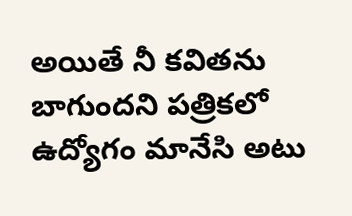అయితే నీ కవితను బాగుందని పత్రికలో ఉద్యోగం మానేసి అటు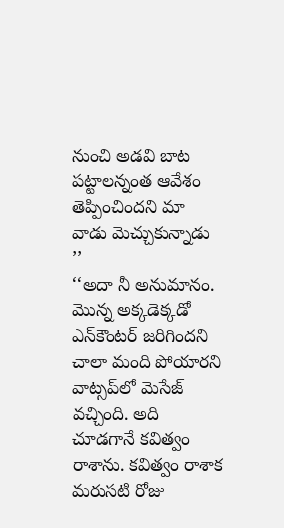నుంచి అడవి బాట పట్టాలన్నంత ఆవేశం తెప్పించిందని మా వాడు మెచ్చుకున్నాడు ’’
‘‘అదా నీ అనుమానం. మొన్న అక్కడెక్కడో ఎన్‌కౌంటర్ జరిగిందని చాలా మంది పోయారని వాట్సప్‌లో మెసేజ్ వచ్చింది. అది చూడగానే కవిత్వం రాశాను. కవిత్వం రాశాక మరుసటి రోజు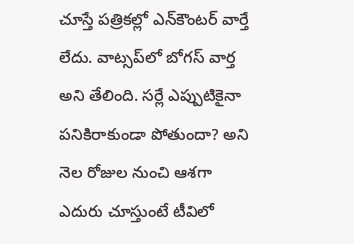చూస్తే పత్రికల్లో ఎన్‌కౌంటర్ వార్తే లేదు. వాట్సప్‌లో బోగస్ వార్త అని తేలింది. సర్లే ఎప్పుటికైనా పనికిరాకుండా పోతుందా? అని నెల రోజుల నుంచి ఆశగా ఎదురు చూస్తుంటే టీవిలో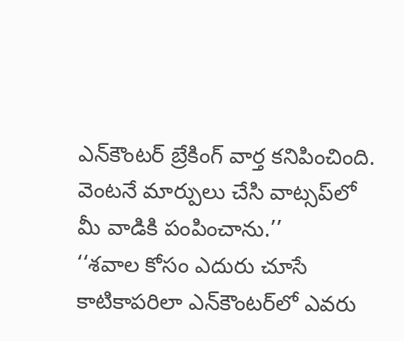ఎన్‌కౌంటర్ బ్రేకింగ్ వార్త కనిపించింది. వెంటనే మార్పులు చేసి వాట్సప్‌లో మీ వాడికి పంపించాను.’’
‘‘శవాల కోసం ఎదురు చూసే కాటికాపరిలా ఎన్‌కౌంటర్‌లో ఎవరు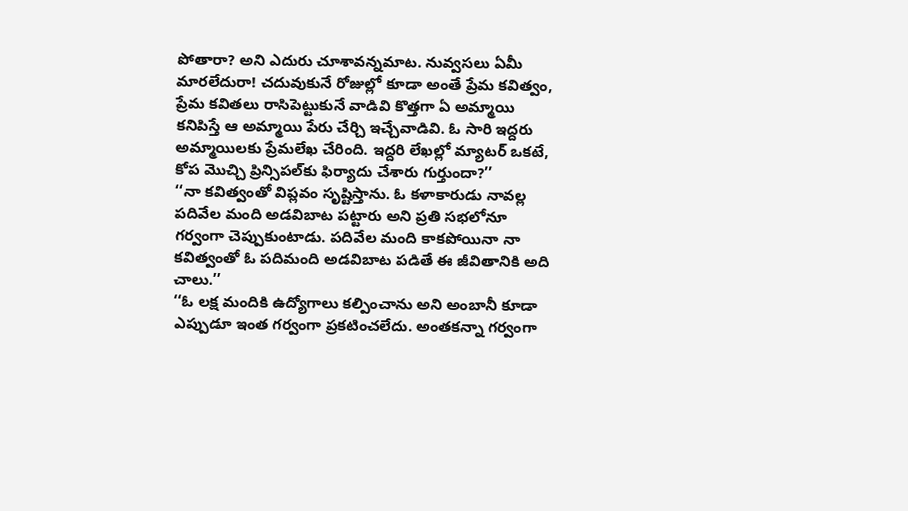పోతారా? అని ఎదురు చూశావన్నమాట. నువ్వసలు ఏమీ మారలేదురా! చదువుకునే రోజుల్లో కూడా అంతే ప్రేమ కవిత్వం, ప్రేమ కవితలు రాసిపెట్టుకునే వాడివి కొత్తగా ఏ అమ్మాయి కనిపిస్తే ఆ అమ్మాయి పేరు చేర్చి ఇచ్చేవాడివి. ఓ సారి ఇద్దరు అమ్మాయిలకు ప్రేమలేఖ చేరింది. ఇద్దరి లేఖల్లో మ్యాటర్ ఒకటే, కోప మొచ్చి ప్రిన్సిపల్‌కు ఫిర్యాదు చేశారు గుర్తుందా?’’
‘‘నా కవిత్వంతో విప్లవం సృష్టిస్తాను. ఓ కళాకారుడు నావల్ల పదివేల మంది అడవిబాట పట్టారు అని ప్రతి సభలోనూ గర్వంగా చెప్పుకుంటాడు. పదివేల మంది కాకపోయినా నా కవిత్వంతో ఓ పదిమంది అడవిబాట పడితే ఈ జీవితానికి అది చాలు.’’
‘‘ఓ లక్ష మందికి ఉద్యోగాలు కల్పించాను అని అంబానీ కూడా ఎప్పుడూ ఇంత గర్వంగా ప్రకటించలేదు. అంతకన్నా గర్వంగా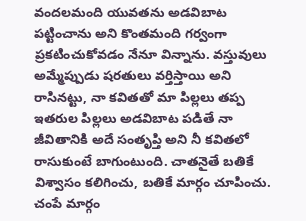వందలమంది యువతను అడవిబాట పట్టించాను అని కొంతమంది గర్వంగా ప్రకటించుకోవడం నేనూ విన్నాను. వస్తువులు అమ్మేప్పుడు షరతులు వర్తిస్తాయి అని రాసినట్టు, నా కవితతో మా పిల్లలు తప్ప ఇతరుల పిల్లలు అడవిబాట పడితే నా జీవితానికి అదే సంతృప్తి అని నీ కవితలో రాసుకుంటే బాగుంటుంది. చాతనైతే బతికే విశ్వాసం కలిగించు, బతికే మార్గం చూపించు. చంపే మార్గం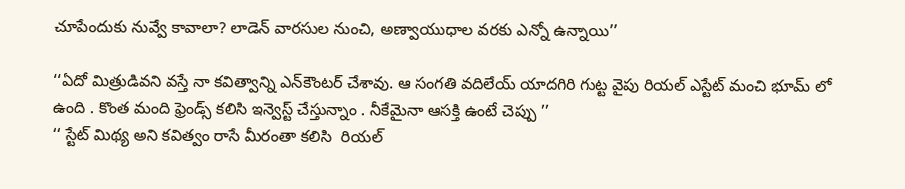చూపేందుకు నువ్వే కావాలా? లాడెన్ వారసుల నుంచి, అణ్వాయుధాల వరకు ఎన్నో ఉన్నాయి’’

‘‘ఏదో మిత్రుడివని వస్తే నా కవిత్వాన్ని ఎన్‌కౌంటర్ చేశావు. ఆ సంగతి వదిలేయ్ యాదగిరి గుట్ట వైపు రియల్ ఎస్టేట్ మంచి భూమ్ లో ఉంది . కొంత మంది ఫ్రెండ్స్ కలిసి ఇన్వెస్ట్ చేస్తున్నాం . నీకేమైనా ఆసక్తి ఉంటే చెప్పు ’’
‘‘ స్టేట్ మిథ్య అని కవిత్వం రాసే మీరంతా కలిసి  రియల్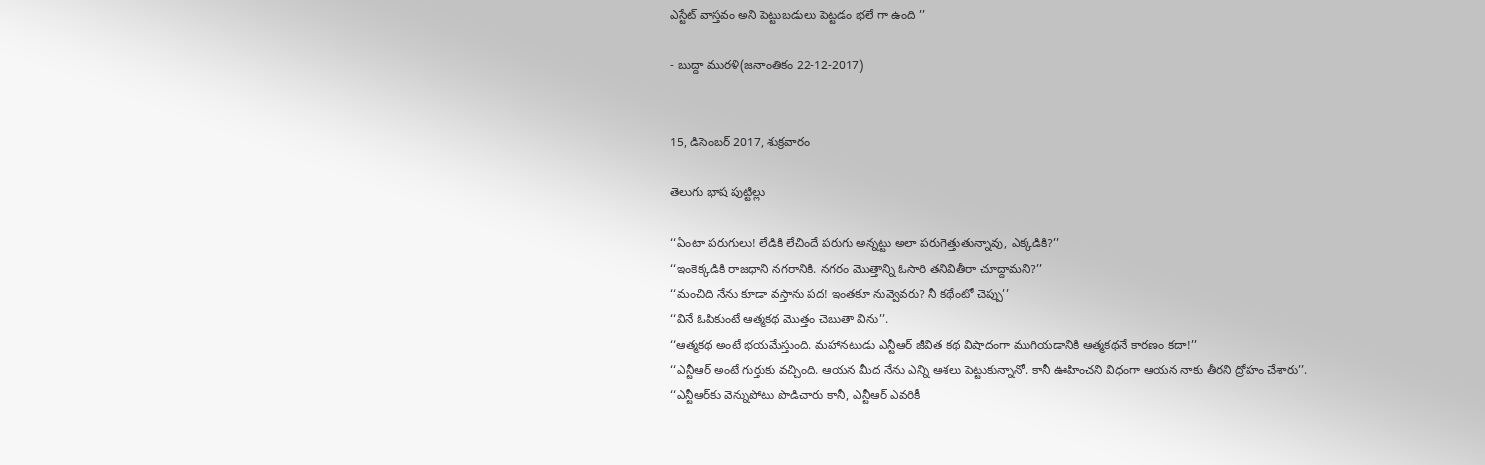ఎస్టేట్ వాస్తవం అని పెట్టుబడులు పెట్టడం భలే గా ఉంది ’’

- బుద్దా మురళి(జనాంతికం 22-12-2017)


15, డిసెంబర్ 2017, శుక్రవారం

తెలుగు భాష పుట్టిల్లు

‘‘ఏంటా పరుగులు! లేడికి లేచిందే పరుగు అన్నట్టు అలా పరుగెత్తుతున్నావు, ఎక్కడికి?’’
‘‘ఇంకెక్కడికి రాజధాని నగరానికి. నగరం మొత్తాన్ని ఓసారి తనివితీరా చూద్దామని?’’
‘‘మంచిది నేను కూడా వస్తాను పద! ఇంతకూ నువ్వెవరు? నీ కథేంటో చెప్పు’’
‘‘వినే ఓపికుంటే ఆత్మకథ మొత్తం చెబుతా విను’’.
‘‘ఆత్మకథ అంటే భయమేస్తుంది. మహానటుడు ఎన్టీఆర్ జీవిత కథ విషాదంగా ముగియడానికి ఆత్మకథనే కారణం కదా!’’
‘‘ఎన్టీఆర్ అంటే గుర్తుకు వచ్చింది. ఆయన మీద నేను ఎన్ని ఆశలు పెట్టుకున్నానో. కానీ ఊహించని విధంగా ఆయన నాకు తీరని ద్రోహం చేశారు’’.
‘‘ఎన్టీఆర్‌కు వెన్నుపోటు పొడిచారు కానీ, ఎన్టీఆర్ ఎవరికీ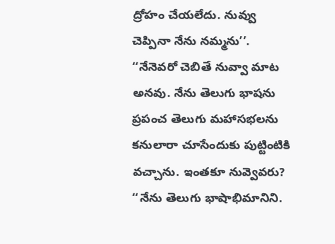ద్రోహం చేయలేదు. నువ్వు చెప్పినా నేను నమ్మను’’.
‘‘నేనెవరో చెబితే నువ్వా మాట అనవు. నేను తెలుగు భాషను ప్రపంచ తెలుగు మహాసభలను కనులారా చూసేందుకు పుట్టింటికి వచ్చాను. ఇంతకూ నువ్వెవరు?
‘‘నేను తెలుగు భాషాభిమానిని.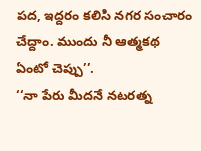పద, ఇద్దరం కలిసి నగర సంచారం చేద్దాం. ముందు నీ ఆత్మకథ ఏంటో చెప్పు’’.
‘‘నా పేరు మీదనే నటరత్న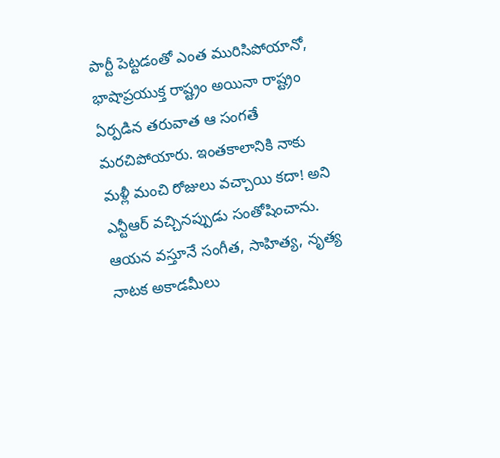పార్టీ పెట్టడంతో ఎంత మురిసిపోయానో, భాషాప్రయుక్త రాష్ట్రం అయినా రాష్ట్రం ఏర్పడిన తరువాత ఆ సంగతే మరచిపోయారు. ఇంతకాలానికి నాకు మళ్లీ మంచి రోజులు వచ్చాయి కదా! అని ఎన్టీఆర్ వచ్చినప్పుడు సంతోషించాను. ఆయన వస్తూనే సంగీత, సాహిత్య, నృత్య నాటక అకాడమీలు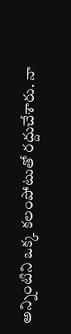అన్నింటిని ఒక్క కలంపోటుతో రద్దుచేశారు. నా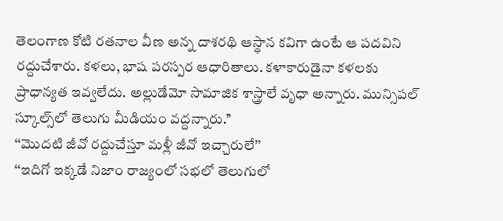తెలంగాణ కోటి రతనాల వీణ అన్న దాశరథి ఆస్థాన కవిగా ఉంటే ఆ పదవిని రద్దుచేశారు. కళలు, భాష పరస్పర ఆధారితాలు. కళాకారుడైనా కళలకు ప్రాధాన్యత ఇవ్వలేదు. అల్లుడేమో సామాజిక శాస్త్రాలే వృధా అన్నారు. మున్సిపల్ స్కూల్స్‌లో తెలుగు మీడియం వద్దన్నారు.’’
‘‘మొదటి జీవో రద్దుచేస్తూ మళ్లీ జీవో ఇచ్చారులే’’
‘‘ఇదిగో ఇక్కడే నిజాం రాజ్యంలో సభలో తెలుగులో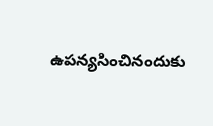ఉపన్యసించినందుకు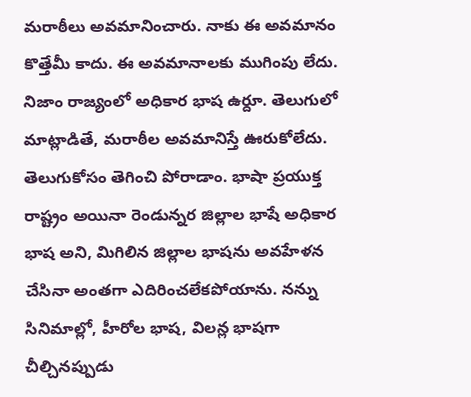మరాఠీలు అవమానించారు. నాకు ఈ అవమానం కొత్తేమీ కాదు. ఈ అవమానాలకు ముగింపు లేదు. నిజాం రాజ్యంలో అధికార భాష ఉర్దూ. తెలుగులో మాట్లాడితే, మరాఠీల అవమానిస్తే ఊరుకోలేదు. తెలుగుకోసం తెగించి పోరాడాం. భాషా ప్రయుక్త రాష్ట్రం అయినా రెండున్నర జిల్లాల భాషే అధికార భాష అని, మిగిలిన జిల్లాల భాషను అవహేళన చేసినా అంతగా ఎదిరించలేకపోయాను. నన్ను సినిమాల్లో, హీరోల భాష, విలన్ల భాషగా చీల్చినప్పుడు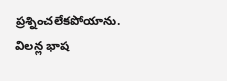ప్రశ్నించలేకపోయాను. విలన్ల భాష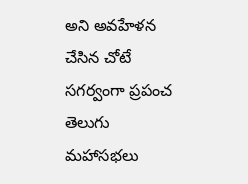అని అవహేళన చేసిన చోటే సగర్వంగా ప్రపంచ తెలుగు మహాసభలు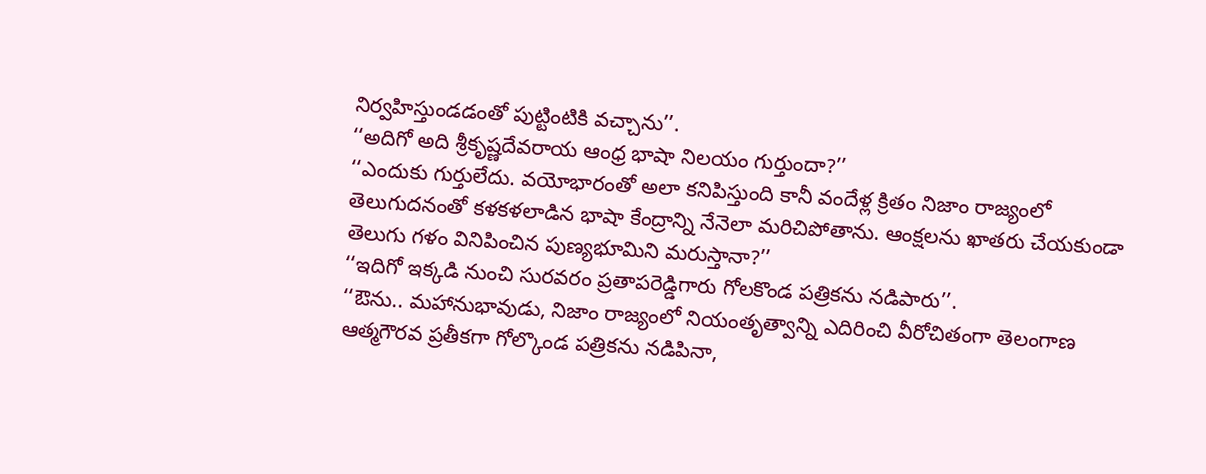నిర్వహిస్తుండడంతో పుట్టింటికి వచ్చాను’’.
‘‘అదిగో అది శ్రీకృష్ణదేవరాయ ఆంధ్ర భాషా నిలయం గుర్తుందా?’’
‘‘ఎందుకు గుర్తులేదు. వయోభారంతో అలా కనిపిస్తుంది కానీ వందేళ్ల క్రితం నిజాం రాజ్యంలో తెలుగుదనంతో కళకళలాడిన భాషా కేంద్రాన్ని నేనెలా మరిచిపోతాను. ఆంక్షలను ఖాతరు చేయకుండా తెలుగు గళం వినిపించిన పుణ్యభూమిని మరుస్తానా?’’
‘‘ఇదిగో ఇక్కడి నుంచి సురవరం ప్రతాపరెడ్డిగారు గోలకొండ పత్రికను నడిపారు’’.
‘‘ఔను.. మహానుభావుడు, నిజాం రాజ్యంలో నియంతృత్వాన్ని ఎదిరించి వీరోచితంగా తెలంగాణ ఆత్మగౌరవ ప్రతీకగా గోల్కొండ పత్రికను నడిపినా,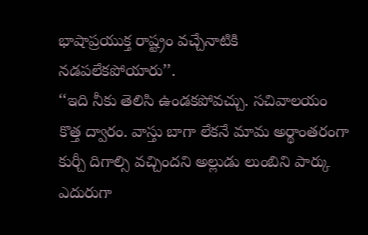భాషాప్రయుక్త రాష్ట్రం వచ్చేనాటికి నడపలేకపోయారు’’.
‘‘ఇది నీకు తెలిసి ఉండకపోవచ్చు. సచివాలయం కొత్త ద్వారం. వాస్తు బాగా లేకనే మామ అర్థాంతరంగా కుర్చీ దిగాల్సి వచ్చిందని అల్లుడు లుంబిని పార్కు ఎదురుగా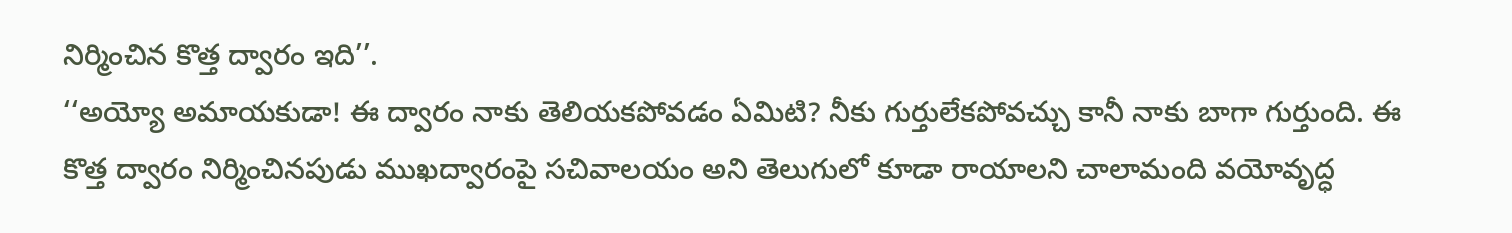నిర్మించిన కొత్త ద్వారం ఇది’’.
‘‘అయ్యో అమాయకుడా! ఈ ద్వారం నాకు తెలియకపోవడం ఏమిటి? నీకు గుర్తులేకపోవచ్చు కానీ నాకు బాగా గుర్తుంది. ఈ కొత్త ద్వారం నిర్మించినపుడు ముఖద్వారంపై సచివాలయం అని తెలుగులో కూడా రాయాలని చాలామంది వయోవృద్ధ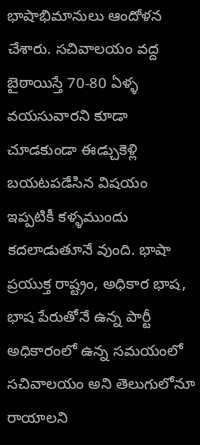భాషాభిమానులు ఆందోళన చేశారు. సచివాలయం వద్ద బైఠాయిస్తే 70-80 ఏళ్ళ వయసువారని కూడా చూడకుండా ఈడ్చుకెళ్లి బయటపడేసిన విషయం ఇప్పటికీ కళ్ళముందు కదలాడుతూనే వుంది. భాషా ప్రయుక్త రాష్ట్రం, అధికార భాష, భాష పేరుతోనే ఉన్న పార్టీ అధికారంలో ఉన్న సమయంలో సచివాలయం అని తెలుగులోనూ రాయాలని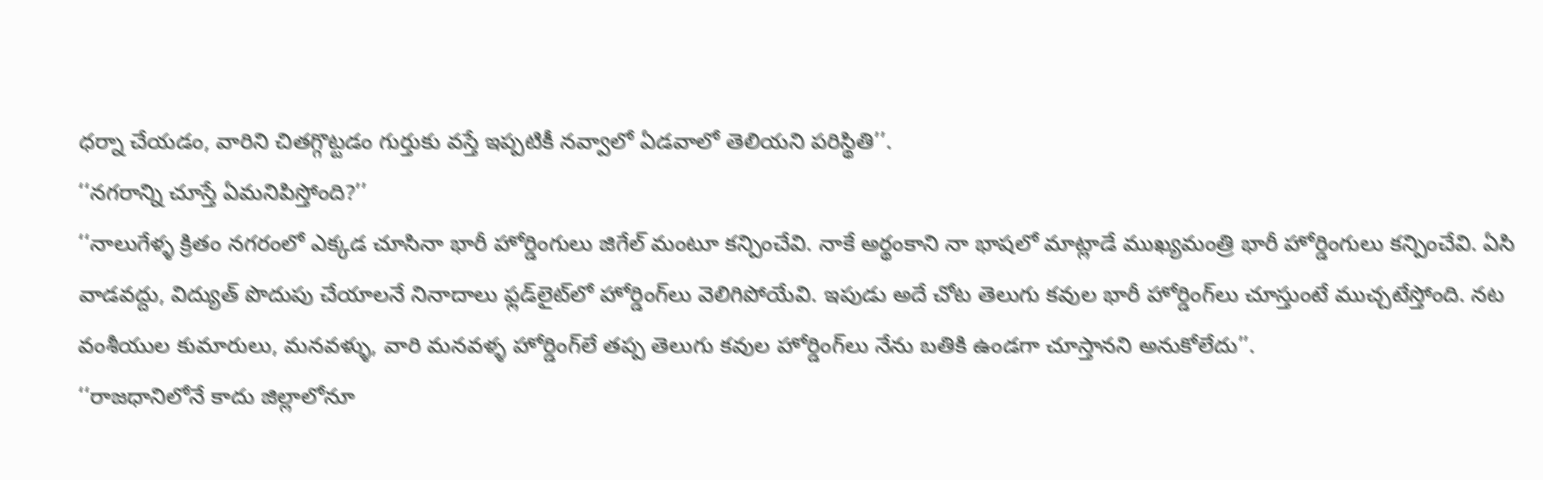ధర్నా చేయడం, వారిని చితగ్గొట్టడం గుర్తుకు వస్తే ఇప్పటికీ నవ్వాలో ఏడవాలో తెలియని పరిస్థితి’’.
‘‘నగరాన్ని చూస్తే ఏమనిపిస్తోంది?’’
‘‘నాలుగేళ్ళ క్రితం నగరంలో ఎక్కడ చూసినా భారీ హోర్డింగులు జిగేల్ మంటూ కన్పించేవి. నాకే అర్థంకాని నా భాషలో మాట్లాడే ముఖ్యమంత్రి భారీ హోర్డింగులు కన్పించేవి. ఏసి వాడవద్దు, విద్యుత్ పొదుపు చేయాలనే నినాదాలు ఫ్లడ్‌లైట్‌లో హోర్డింగ్‌లు వెలిగిపోయేవి. ఇపుడు అదే చోట తెలుగు కవుల భారీ హోర్డింగ్‌లు చూస్తుంటే ముచ్చటేస్తోంది. నట వంశీయుల కుమారులు, మనవళ్ళు, వారి మనవళ్ళ హోర్డింగ్‌లే తప్ప తెలుగు కవుల హోర్డింగ్‌లు నేను బతికి ఉండగా చూస్తానని అనుకోలేదు’’.
‘‘రాజధానిలోనే కాదు జిల్లాలోనూ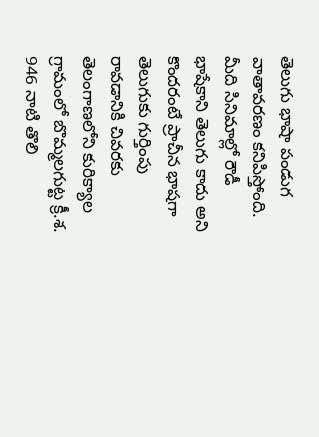తెలుగు భాషా పండుగ వాతావరణం కనిపిస్తోంది. మీది సినిమాల్లో రౌడీ భాషేకాని తెలుగు కాదు అని కొందరంటే ప్రాచీన భాషగా తెలుగుకు గుర్తింపు రావడానికి చివరకు తెలంగాణలోని కురిక్యాల గ్రామంలో బొమ్మలగుట్ట క్రీ.శ. 946 నాటి తొలి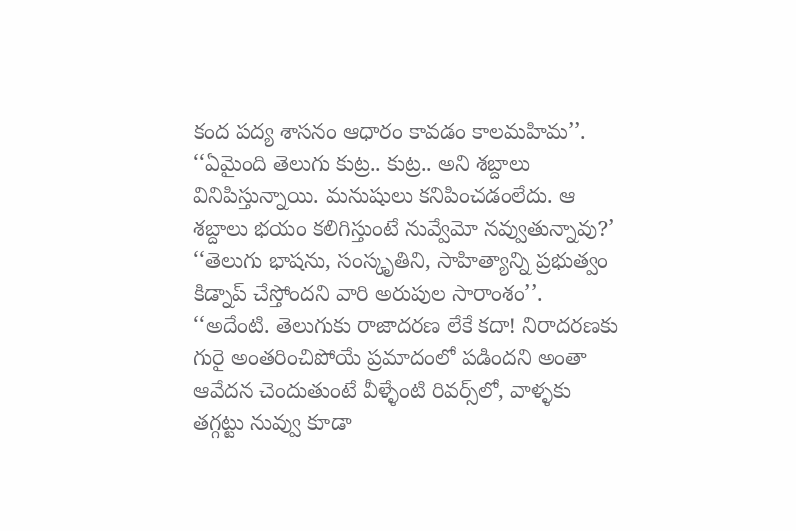కంద పద్య శాసనం ఆధారం కావడం కాలమహిమ’’.
‘‘ఏమైంది తెలుగు కుట్ర.. కుట్ర.. అని శబ్దాలు వినిపిస్తున్నాయి. మనుషులు కనిపించడంలేదు. ఆ శబ్దాలు భయం కలిగిస్తుంటే నువ్వేమో నవ్వుతున్నావు?’
‘‘తెలుగు భాషను, సంస్కృతిని, సాహిత్యాన్ని ప్రభుత్వం కిడ్నాప్ చేస్తోందని వారి అరుపుల సారాంశం’’.
‘‘అదేంటి. తెలుగుకు రాజాదరణ లేకే కదా! నిరాదరణకు గురై అంతరించిపోయే ప్రమాదంలో పడిందని అంతా ఆవేదన చెందుతుంటే వీళ్ళేంటి రివర్స్‌లో, వాళ్ళకు తగ్గట్టు నువ్వు కూడా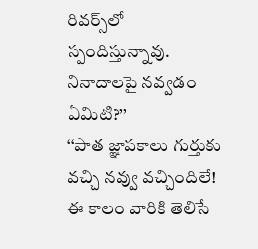రివర్స్‌లో స్పందిస్తున్నావు. నినాదాలపై నవ్వడం ఏమిటి?’’
‘‘పాత జ్ఞాపకాలు గుర్తుకు వచ్చి నవ్వు వచ్చిందిలే! ఈ కాలం వారికి తెలిసే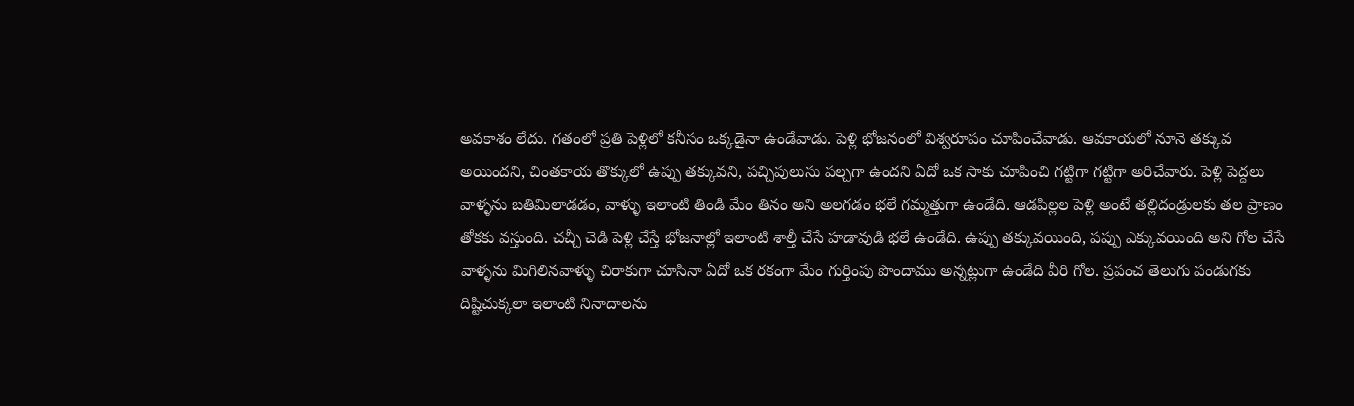అవకాశం లేదు. గతంలో ప్రతి పెళ్లిలో కనీసం ఒక్కడైనా ఉండేవాడు. పెళ్లి భోజనంలో విశ్వరూపం చూపించేవాడు. ఆవకాయలో నూనె తక్కువ అయిందని, చింతకాయ తొక్కులో ఉప్పు తక్కువని, పచ్చిపులుసు పల్చగా ఉందని ఏదో ఒక సాకు చూపించి గట్టిగా గట్టిగా అరిచేవారు. పెళ్లి పెద్దలు వాళ్ళను బతిమిలాడడం, వాళ్ళు ఇలాంటి తిండి మేం తినం అని అలగడం భలే గమ్మత్తుగా ఉండేది. ఆడపిల్లల పెళ్లి అంటే తల్లిదండ్రులకు తల ప్రాణం తోకకు వస్తుంది. చచ్చీ చెడి పెళ్లి చేస్తే భోజనాల్లో ఇలాంటి శాల్తీ చేసే హడావుడి భలే ఉండేది. ఉప్పు తక్కువయింది, పప్పు ఎక్కువయింది అని గోల చేసే వాళ్ళను మిగిలినవాళ్ళు చిరాకుగా చూసినా ఏదో ఒక రకంగా మేం గుర్తింపు పొందాము అన్నట్లుగా ఉండేది వీరి గోల. ప్రపంచ తెలుగు పండుగకు దిష్టిచుక్కలా ఇలాంటి నినాదాలను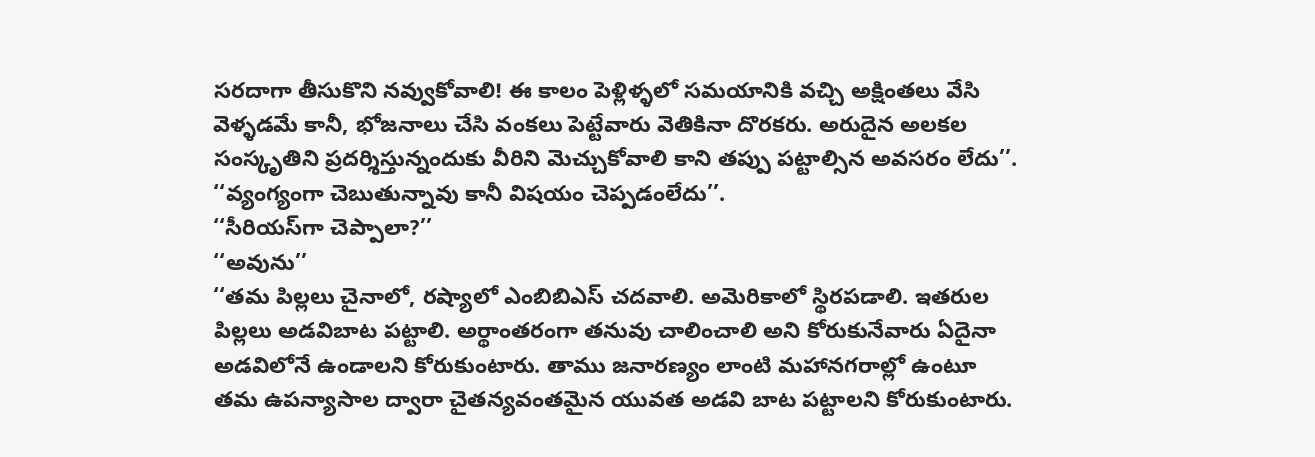సరదాగా తీసుకొని నవ్వుకోవాలి! ఈ కాలం పెళ్లిళ్ళలో సమయానికి వచ్చి అక్షింతలు వేసి వెళ్ళడమే కానీ, భోజనాలు చేసి వంకలు పెట్టేవారు వెతికినా దొరకరు. అరుదైన అలకల సంస్కృతిని ప్రదర్శిస్తున్నందుకు వీరిని మెచ్చుకోవాలి కాని తప్పు పట్టాల్సిన అవసరం లేదు’’.
‘‘వ్యంగ్యంగా చెబుతున్నావు కానీ విషయం చెప్పడంలేదు’’.
‘‘సీరియస్‌గా చెప్పాలా?’’
‘‘అవును’’
‘‘తమ పిల్లలు చైనాలో, రష్యాలో ఎంబిబిఎస్ చదవాలి. అమెరికాలో స్థిరపడాలి. ఇతరుల పిల్లలు అడవిబాట పట్టాలి. అర్థాంతరంగా తనువు చాలించాలి అని కోరుకునేవారు ఏదైనా అడవిలోనే ఉండాలని కోరుకుంటారు. తాము జనారణ్యం లాంటి మహానగరాల్లో ఉంటూ తమ ఉపన్యాసాల ద్వారా చైతన్యవంతమైన యువత అడవి బాట పట్టాలని కోరుకుంటారు.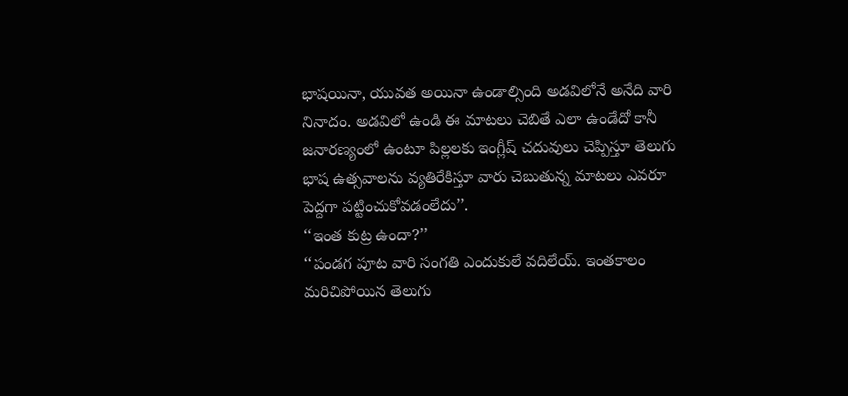భాషయినా, యువత అయినా ఉండాల్సింది అడవిలోనే అనేది వారి నినాదం. అడవిలో ఉండి ఈ మాటలు చెబితే ఎలా ఉండేదో కానీ జనారణ్యంలో ఉంటూ పిల్లలకు ఇంగ్లీష్ చదువులు చెప్పిస్తూ తెలుగు భాష ఉత్సవాలను వ్యతిరేకిస్తూ వారు చెబుతున్న మాటలు ఎవరూ పెద్దగా పట్టించుకోవడంలేదు’’.
‘‘ఇంత కుట్ర ఉందా?’’
‘‘పండగ పూట వారి సంగతి ఎందుకులే వదిలేయ్. ఇంతకాలం మరిచిపోయిన తెలుగు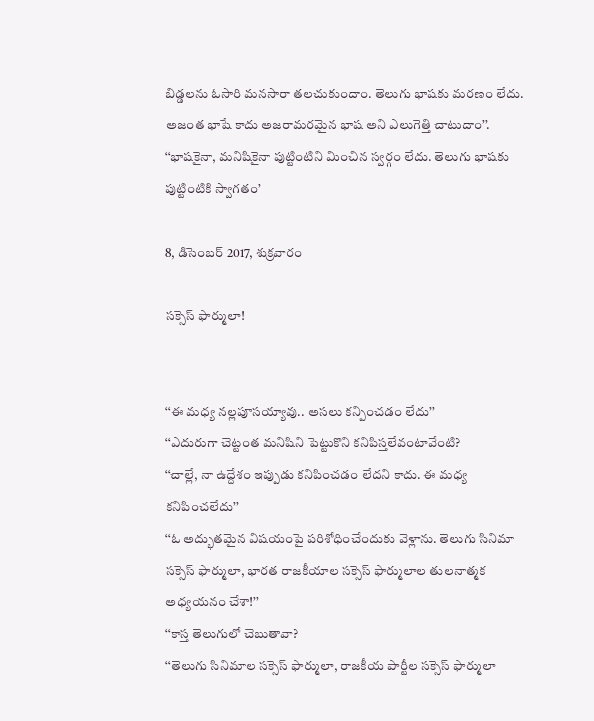బిడ్డలను ఓసారి మనసారా తలచుకుందాం. తెలుగు భాషకు మరణం లేదు. అజంత భాషే కాదు అజరామరమైన భాష అని ఎలుగెత్తి చాటుదాం’’.
‘‘భాషకైనా, మనిషికైనా పుట్టింటిని మించిన స్వర్గం లేదు. తెలుగు భాషకు పుట్టింటికి స్వాగతం’

8, డిసెంబర్ 2017, శుక్రవారం

సక్సెస్ ఫార్ములా!


‘‘ఈ మధ్య నల్లపూసయ్యావు.. అసలు కన్పించడం లేదు’’
‘‘ఎదురుగా చెట్టంత మనిషిని పెట్టుకొని కనిపిస్తలేవంటావేంటి?
‘‘చాల్లే, నా ఉద్దేశం ఇప్పుడు కనిపించడం లేదని కాదు. ఈ మధ్య కనిపించలేదు’’
‘‘ఓ అద్భుతమైన విషయంపై పరిశోధించేందుకు వెళ్లాను. తెలుగు సినిమా సక్సెస్ ఫార్ములా, భారత రాజకీయాల సక్సెస్ ఫార్ములాల తులనాత్మక అధ్యయనం చేశా!’’
‘‘కాస్త తెలుగులో చెబుతావా?
‘‘తెలుగు సినిమాల సక్సెస్ ఫార్ములా, రాజకీయ పార్టీల సక్సెస్ ఫార్ములా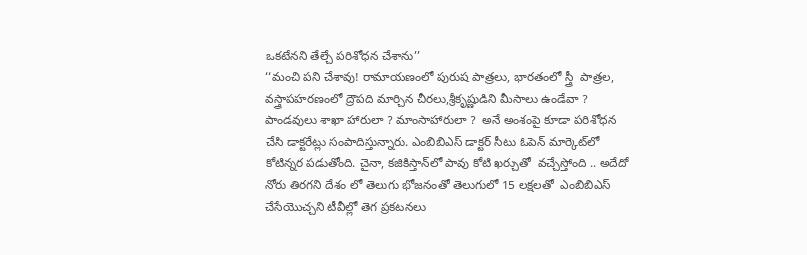ఒకటేనని తేల్చే పరిశోధన చేశాను’’
‘‘మంచి పని చేశావు! రామాయణంలో పురుష పాత్రలు, భారతంలో స్త్రీ  పాత్రల, వస్త్రాపహరణంలో ద్రౌపది మార్చిన చీరలు,శ్రీకృష్ణుడిని మీసాలు ఉండేవా ? పాండవులు శాఖా హారులా ? మాంసాహారులా ?  అనే అంశంపై కూడా పరిశోధన చేసి డాక్టరేట్లు సంపాదిస్తున్నారు. ఎంబిబిఎస్ డాక్టర్ సీటు ఓపెన్ మార్కెట్‌లో కోటిన్నర పడుతోంది. చైనా, కజికిస్తాన్‌లో పావు కోటి ఖర్చుతో  వచ్చేస్తోంది .. అదేదో నోరు తిరగని దేశం లో తెలుగు భోజనంతో తెలుగులో 15 లక్షలతో  ఎంబిబిఎస్ చేసేయొచ్చని టీవీల్లో తెగ ప్రకటనలు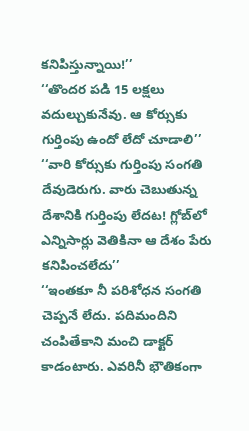కనిపిస్తున్నాయి!’’
‘‘తొందర పడి 15 లక్షలు వదుల్చుకునేవు. ఆ కోర్సుకు గుర్తింపు ఉందో లేదో చూడాలి’’
‘‘వారి కోర్సుకు గుర్తింపు సంగతి దేవుడెరుగు. వారు చెబుతున్న దేశానికి గుర్తింపు లేదట! గ్లోబ్‌లో ఎన్నిసార్లు వెతికినా ఆ దేశం పేరు కనిపించలేదు’’
‘‘ఇంతకూ నీ పరిశోధన సంగతి చెప్పనే లేదు. పదిమందిని చంపితేకాని మంచి డాక్టర్ కాడంటారు. ఎవరినీ భౌతికంగా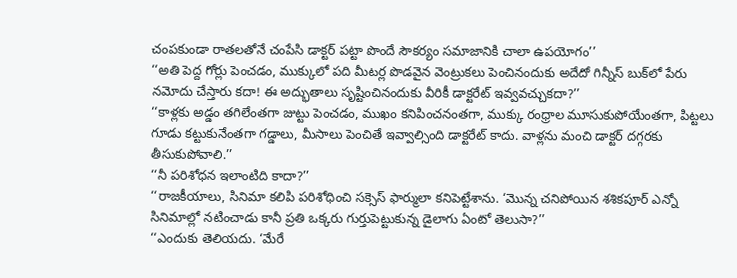చంపకుండా రాతలతోనే చంపేసి డాక్టర్ పట్టా పొందే సౌకర్యం సమాజానికి చాలా ఉపయోగం’’
‘‘అతి పెద్ద గోర్లు పెంచడం, ముక్కులో పది మీటర్ల పొడవైన వెంట్రుకలు పెంచినందుకు అదేదో గిన్నీస్ బుక్‌లో పేరు నమోదు చేస్తారు కదా! ఈ అద్భుతాలు సృష్టించినందుకు వీరికీ డాక్టరేట్ ఇవ్వవచ్చుకదా?’’
‘‘కాళ్లకు అడ్డం తగిలేంతగా జుట్టు పెంచడం, ముఖం కనిపించనంతగా, ముక్కు రంధ్రాల మూసుకుపోయేంతగా, పిట్టలు గూడు కట్టుకునేంతగా గడ్డాలు, మీసాలు పెంచితే ఇవ్వాల్సింది డాక్టరేట్ కాదు. వాళ్లను మంచి డాక్టర్ దగ్గరకు తీసుకుపోవాలి.’’
‘‘నీ పరిశోధన ఇలాంటిది కాదా?’’
‘‘రాజకీయాలు, సినిమా కలిపి పరిశోధించి సక్సెస్ ఫార్ములా కనిపెట్టేశాను. ‘మొన్న చనిపోయిన శశికపూర్ ఎన్నో సినిమాల్లో నటించాడు కానీ ప్రతి ఒక్కరు గుర్తుపెట్టుకున్న డైలాగు ఏంటో తెలుసా?’’
‘‘ఎందుకు తెలియదు. ‘మేరే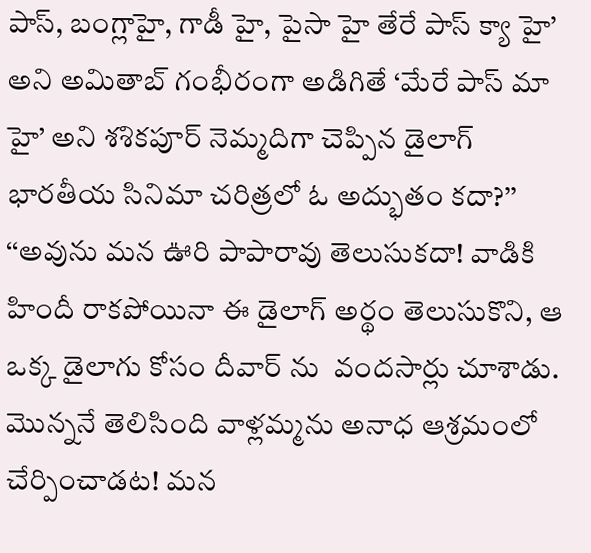పాస్, బంగ్లాహై, గాడీ హై, పైసా హై తేరే పాస్ క్యా హై’ అని అమితాబ్ గంభీరంగా అడిగితే ‘మేరే పాస్ మా హై’ అని శశికపూర్ నెమ్మదిగా చెప్పిన డైలాగ్ భారతీయ సినిమా చరిత్రలో ఓ అద్భుతం కదా?’’
‘‘అవును మన ఊరి పాపారావు తెలుసుకదా! వాడికి హిందీ రాకపోయినా ఈ డైలాగ్ అర్థం తెలుసుకొని, ఆ ఒక్క డైలాగు కోసం దీవార్ ను  వందసార్లు చూశాడు. మొన్ననే తెలిసింది వాళ్లమ్మను అనాధ ఆశ్రమంలో చేర్పించాడట! మన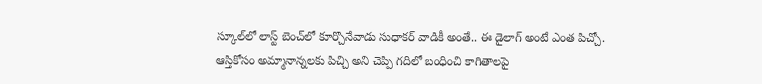స్కూల్‌లో లాస్ట్ బెంచ్‌లో కూర్చొనేవాడు సుధాకర్ వాడికీ అంతే.. ఈ డైలాగ్ అంటే ఎంత పిచ్చో. ఆస్తికోసం అమ్మానాన్నలకు పిచ్చి అని చెప్పి గదిలో బంధించి కాగితాలపై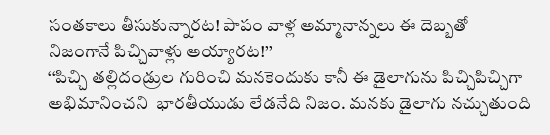సంతకాలు తీసుకున్నారట! పాపం వాళ్ల అమ్మానాన్నలు ఈ దెబ్బతో నిజంగానే పిచ్చివాళ్లు అయ్యారట!’’
‘‘పిచ్చి తల్లిదండ్రుల గురించి మనకెందుకు కానీ ఈ డైలాగును పిచ్చిపిచ్చిగా అభిమానించని  భారతీయుడు లేడనేది నిజం. మనకు డైలాగు నచ్చుతుంది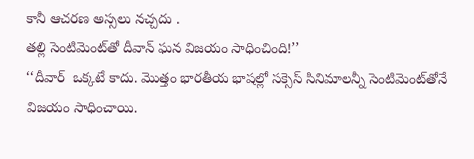కానీ ఆచరణ అస్సలు నచ్చదు .
తల్లి సెంటిమెంట్‌తో దీవాన్ ఘన విజయం సాధించింది!’’
‘‘దీవార్  ఒక్కటే కాదు. మొత్తం భారతీయ భాషల్లో సక్సెస్ సినిమాలన్నీ సెంటిమెంట్‌తోనే విజయం సాధించాయి.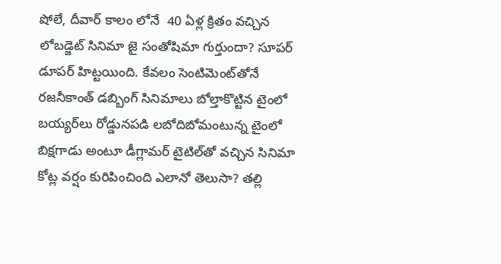షోలే, దీవార్ కాలం లోనే  40 ఏళ్ల క్రితం వచ్చిన లోబడ్జెట్ సినిమా జై సంతోషిమా గుర్తుందా? సూపర్ డూపర్ హిట్టయింది. కేవలం సెంటిమెంట్‌తోనే రజనీకాంత్ డబ్బింగ్ సినిమాలు బోల్తాకొట్టిన టైంలో బయ్యర్‌లు రోడ్డునపడి లబోదిబోమంటున్న టైంలో బిక్షగాడు అంటూ డీగ్లామర్ టైటిల్‌తో వచ్చిన సినిమా కోట్ల వర్షం కురిపించింది ఎలానో తెలుసా? తల్లి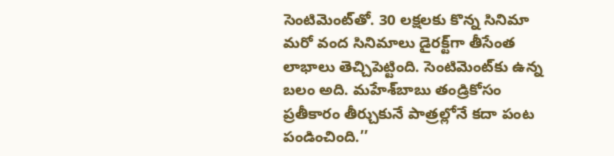సెంటిమెంట్‌తో. 30 లక్షలకు కొన్న సినిమా మరో వంద సినిమాలు డైరక్ట్‌గా తీసేంత లాభాలు తెచ్చిపెట్టింది. సెంటిమెంట్‌కు ఉన్న బలం అది. మహేశ్‌బాబు తండ్రికోసం ప్రతీకారం తీర్చుకునే పాత్రల్లోనే కదా పంట పండించింది.’’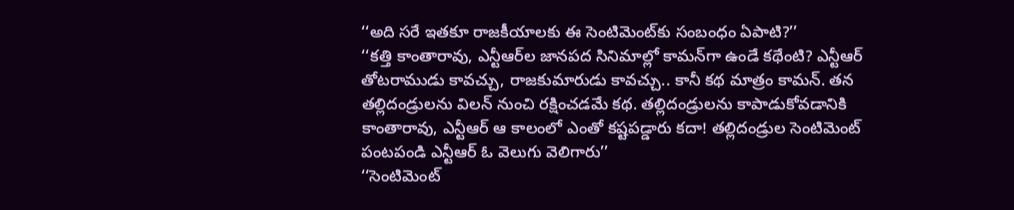‘‘అది సరే ఇతకూ రాజకీయాలకు ఈ సెంటిమెంట్‌కు సంబంధం ఏపాటి?’’
‘‘కత్తి కాంతారావు, ఎన్టీఆర్‌ల జానపద సినిమాల్లో కామన్‌గా ఉండే కథేంటి? ఎన్టీఆర్ తోటరాముడు కావచ్చు, రాజకుమారుడు కావచ్చు.. కానీ కథ మాత్రం కామన్. తన తల్లిదండ్రులను విలన్ నుంచి రక్షించడమే కథ. తల్లిదండ్రులను కాపాడుకోవడానికి కాంతారావు, ఎన్టీఆర్ ఆ కాలంలో ఎంతో కష్టపడ్డారు కదా! తల్లిదండ్రుల సెంటిమెంట్ పంటపండి ఎన్టీఆర్ ఓ వెలుగు వెలిగారు’’
‘‘సెంటిమెంట్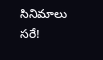సినిమాలు సరే!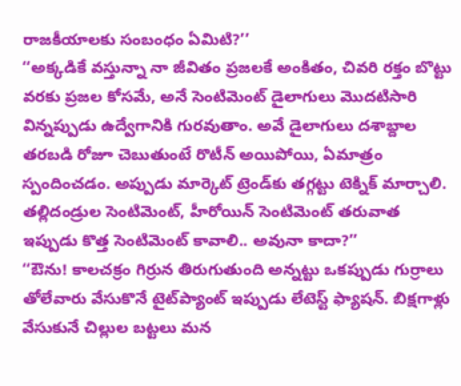రాజకీయాలకు సంబంధం ఏమిటి?’’
‘‘అక్కడికే వస్తున్నా నా జీవితం ప్రజలకే అంకితం, చివరి రక్తం బొట్టు వరకు ప్రజల కోసమే, అనే సెంటిమెంట్ డైలాగులు మొదటిసారి విన్నప్పుడు ఉద్వేగానికి గురవుతాం. అవే డైలాగులు దశాబ్దాల తరబడి రోజూ చెబుతుంటే రొటీన్ అయిపోయి, ఏమాత్రం స్పందించడం. అప్పుడు మార్కెట్ ట్రెండ్‌కు తగ్గట్టు టెక్నిక్ మార్చాలి. తల్లిదండ్రుల సెంటిమెంట్, హీరోయిన్ సెంటిమెంట్ తరువాత ఇప్పుడు కొత్త సెంటిమెంట్ కావాలి.. అవునా కాదా?’’
‘‘ఔను! కాలచక్రం గిర్రున తిరుగుతుంది అన్నట్టు ఒకప్పుడు గుర్రాలు తోలేవారు వేసుకొనే టైట్‌ప్యాంట్ ఇప్పుడు లేటెస్ట్ ఫ్యాషన్. బిక్షగాళ్లు వేసుకునే చిల్లుల బట్టలు మన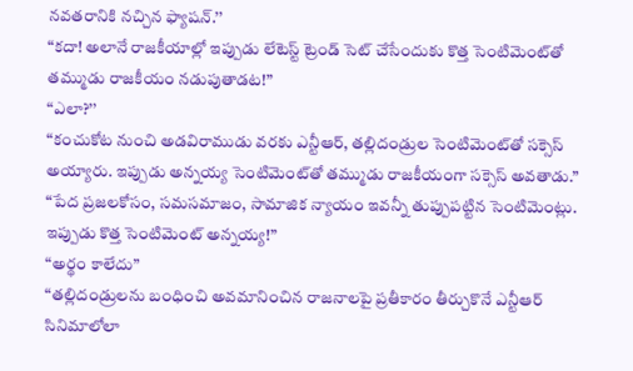నవతరానికి నచ్చిన ఫ్యాషన్.’’
‘‘కదా! అలానే రాజకీయాల్లో ఇప్పుడు లేటెస్ట్ ట్రెండ్ సెట్ చేసేందుకు కొత్త సెంటిమెంట్‌తో తమ్ముడు రాజకీయం నడుపుతాడట!’’
‘‘ఎలా?’’
‘‘కంచుకోట నుంచి అడవిరాముడు వరకు ఎన్టీఆర్, తల్లిదండ్రుల సెంటిమెంట్‌తో సక్సెస్ అయ్యారు. ఇప్పుడు అన్నయ్య సెంటిమెంట్‌తో తమ్ముడు రాజకీయంగా సక్సెస్ అవతాడు.’’
‘‘పేద ప్రజలకోసం, సమసమాజం, సామాజిక న్యాయం ఇవన్నీ తుప్పుపట్టిన సెంటిమెంట్లు. ఇప్పుడు కొత్త సెంటిమెంట్ అన్నయ్య!’’
‘‘అర్థం కాలేదు’’
‘‘తల్లిదండ్రులను బంధించి అవమానించిన రాజనాలపై ప్రతీకారం తీర్చుకొనే ఎన్టీఆర్ సినిమాలోలా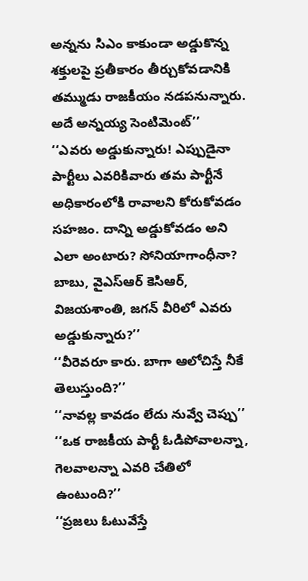అన్నను సిఎం కాకుండా అడ్డుకొన్న శక్తులపై ప్రతీకారం తీర్చుకోవడానికి తమ్ముడు రాజకీయం నడపనున్నారు. అదే అన్నయ్య సెంటిమెంట్’’
‘‘ఎవరు అడ్డుకున్నారు! ఎప్పుడైనా పార్టీలు ఎవరికివారు తమ పార్టీనే అధికారంలోకి రావాలని కోరుకోవడం సహజం. దాన్ని అడ్డుకోవడం అని ఎలా అంటారు? సోనియాగాంధీనా? బాబు, వైఎస్‌ఆర్ కెసిఆర్, విజయశాంతి, జగన్ వీరిలో ఎవరు అడ్డుకున్నారు?’’
‘‘వీరెవరూ కారు. బాగా ఆలోచిస్తే నీకే తెలుస్తుంది?’’
‘‘నావల్ల కావడం లేదు నువ్వే చెప్పు’’
‘‘ఒక రాజకీయ పార్టీ ఓడిపోవాలన్నా, గెలవాలన్నా ఎవరి చేతిలో ఉంటుంది?’’
‘‘ప్రజలు ఓటువేస్తే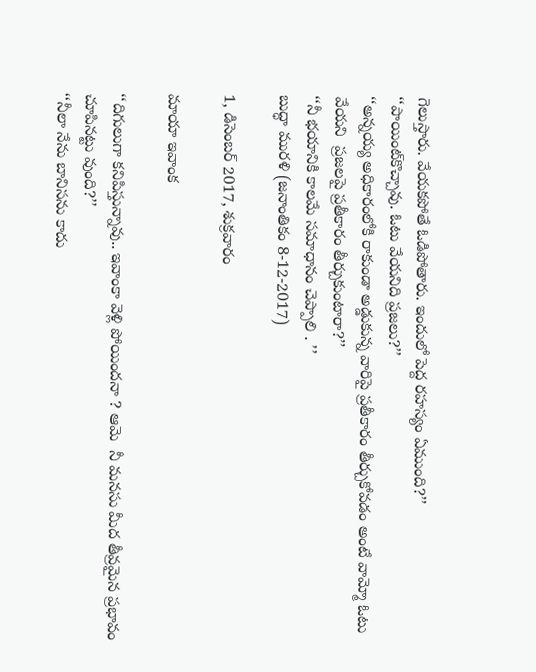గెలుస్తారు. వేయకపోతే ఓడిపోతారు. ఇందులో పెద్ద రహస్యం ఏముంది?’’
‘‘పాయింట్‌కొచ్చావు. ఓటు వేయనిది ప్రజలు?’’
‘‘అన్నయ్య అధికారంలోకి రాకుండా అడ్డుకున్న వారిపై ప్రతీకారం తీర్చుకోవడం అంటే వామ్మో ఓటు వేయని  ప్రజలపై ప్రతీకారం తీర్చుకుంటారా?’’
‘‘నీ భయానికి కాలమే సమాధానం చెప్పాలి . ’’
బుద్ధా మురళి (జనాంతికం 8-12-2017)

1, డిసెంబర్ 2017, శుక్రవారం

మాయా ఇవాంక

‘‘దిగులుగా కనిపిస్తున్నావు.. ఇవాంకా వెళ్లి పోయిందనా ? ఆమె  నీ మనసు మీద తీవ్రమైన ప్రభావం చూపినట్టు వుంది?’’
‘‘నీలా నేను బానిసను కాదు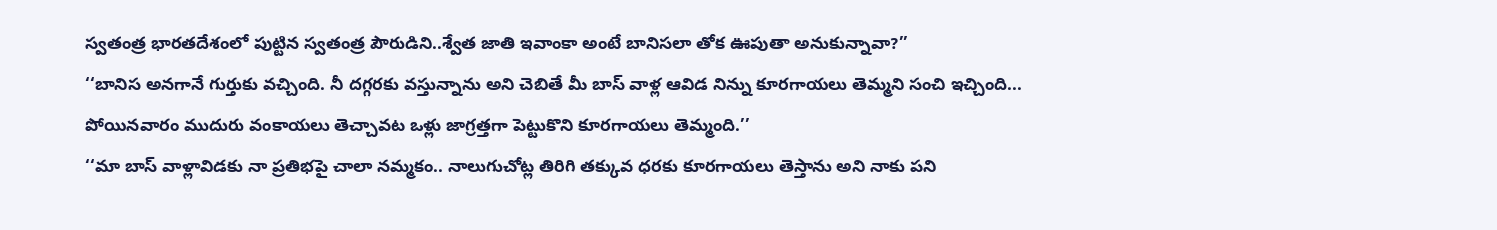స్వతంత్ర భారతదేశంలో పుట్టిన స్వతంత్ర పౌరుడిని..శ్వేత జాతి ఇవాంకా అంటే బానిసలా తోక ఊపుతా అనుకున్నావా?’’
‘‘బానిస అనగానే గుర్తుకు వచ్చింది. నీ దగ్గరకు వస్తున్నాను అని చెబితే మీ బాస్ వాళ్ల ఆవిడ నిన్ను కూరగాయలు తెమ్మని సంచి ఇచ్చింది... పోయినవారం ముదురు వంకాయలు తెచ్చావట ఒళ్లు జాగ్రత్తగా పెట్టుకొని కూరగాయలు తెమ్మంది.’’
‘‘మా బాస్ వాళ్లావిడకు నా ప్రతిభపై చాలా నమ్మకం.. నాలుగుచోట్ల తిరిగి తక్కువ ధరకు కూరగాయలు తెస్తాను అని నాకు పని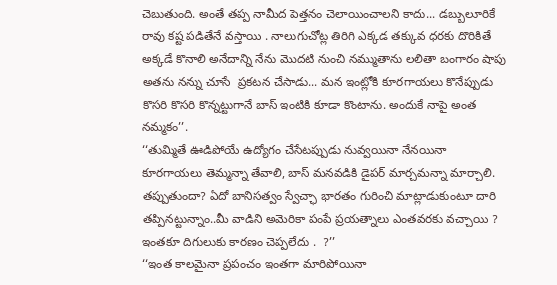చెబుతుంది. అంతే తప్ప నామీద పెత్తనం చెలాయించాలని కాదు... డబ్బులూరికే రావు కష్ట పడితేనే వస్తాయి . నాలుగుచోట్ల తిరిగి ఎక్కడ తక్కువ ధరకు దొరికితే అక్కడే కొనాలి అనేదాన్ని నేను మొదటి నుంచి నమ్ముతాను లలితా బంగారం షాపు అతను నన్ను చూసే  ప్రకటన చేసాడు... మన ఇంట్లోకి కూరగాయలు కొనేప్పుడు కొసరి కొసరి కొన్నట్టుగానే బాస్ ఇంటికి కూడా కొంటాను. అందుకే నాపై అంత నమ్మకం’’.
‘‘తుమ్మితే ఊడిపోయే ఉద్యోగం చేసేటప్పుడు నువ్వయినా నేనయినా కూరగాయలు తెమ్మన్నా తేవాలి, బాస్ మనవడికి డైపర్ మార్చమన్నా మార్చాలి. తప్పుతుందా? ఏదో బానిసత్వం స్వేచ్ఛా భారతం గురించి మాట్లాడుకుంటూ దారి తప్పినట్టున్నాం..మీ వాడిని అమెరికా పంపే ప్రయత్నాలు ఎంతవరకు వచ్చాయి ? ఇంతకూ దిగులుకు కారణం చెప్పలేదు .  ?’’
‘‘ఇంత కాలమైనా ప్రపంచం ఇంతగా మారిపోయినా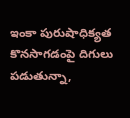ఇంకా పురుషాధిక్యత కొనసాగడంపై దిగులు పడుతున్నా,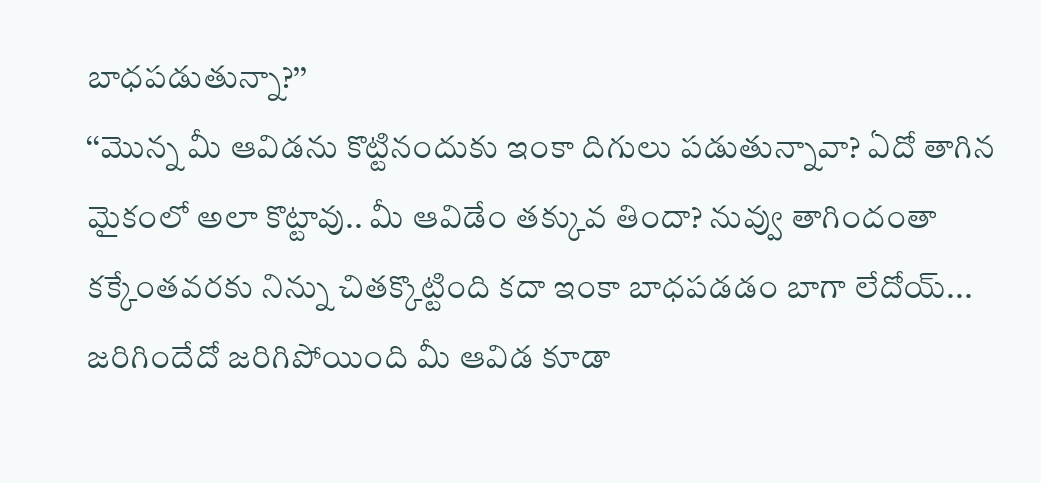బాధపడుతున్నా?’’
‘‘మొన్న మీ ఆవిడను కొట్టినందుకు ఇంకా దిగులు పడుతున్నావా? ఏదో తాగిన మైకంలో అలా కొట్టావు.. మీ ఆవిడేం తక్కువ తిందా? నువ్వు తాగిందంతా కక్కేంతవరకు నిన్ను చితక్కొట్టింది కదా ఇంకా బాధపడడం బాగా లేదోయ్... జరిగిందేదో జరిగిపోయింది మీ ఆవిడ కూడా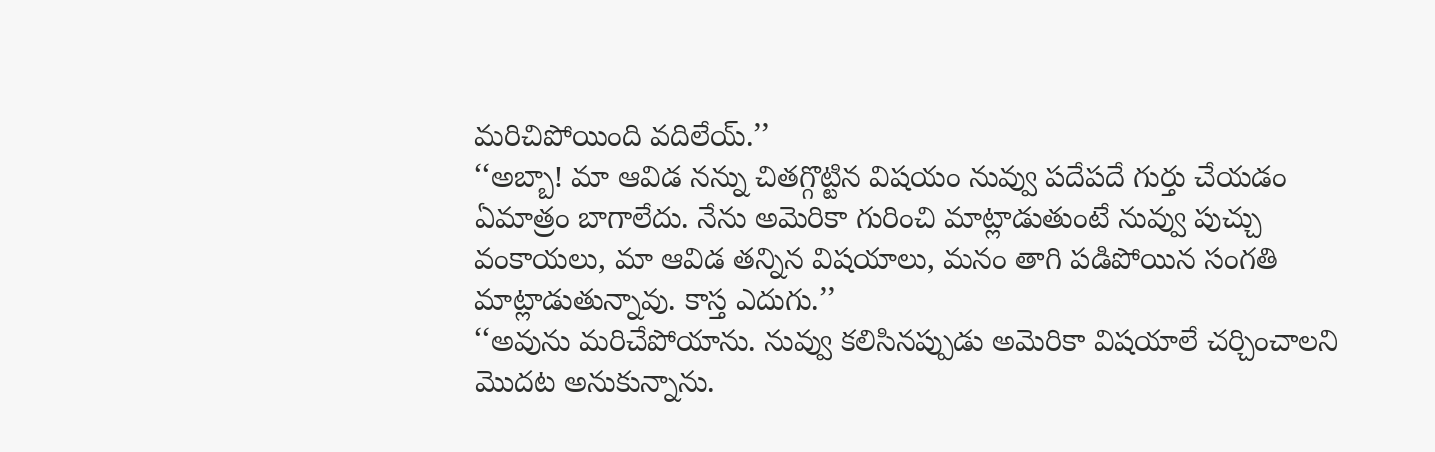మరిచిపోయింది వదిలేయ్.’’
‘‘అబ్బా! మా ఆవిడ నన్ను చితగ్గొట్టిన విషయం నువ్వు పదేపదే గుర్తు చేయడం ఏమాత్రం బాగాలేదు. నేను అమెరికా గురించి మాట్లాడుతుంటే నువ్వు పుచ్చు వంకాయలు, మా ఆవిడ తన్నిన విషయాలు, మనం తాగి పడిపోయిన సంగతి మాట్లాడుతున్నావు. కాస్త ఎదుగు.’’
‘‘అవును మరిచేపోయాను. నువ్వు కలిసినప్పుడు అమెరికా విషయాలే చర్చించాలని మొదట అనుకున్నాను.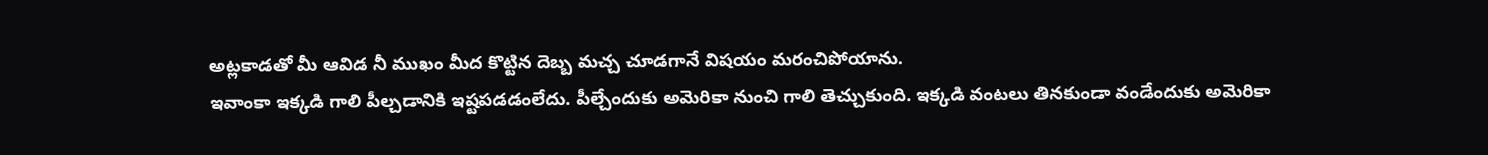అట్లకాడతో మీ ఆవిడ నీ ముఖం మీద కొట్టిన దెబ్బ మచ్చ చూడగానే విషయం మరంచిపోయాను.
ఇవాంకా ఇక్కడి గాలి పీల్చడానికి ఇష్టపడడంలేదు. పీల్చేందుకు అమెరికా నుంచి గాలి తెచ్చుకుంది. ఇక్కడి వంటలు తినకుండా వండేందుకు అమెరికా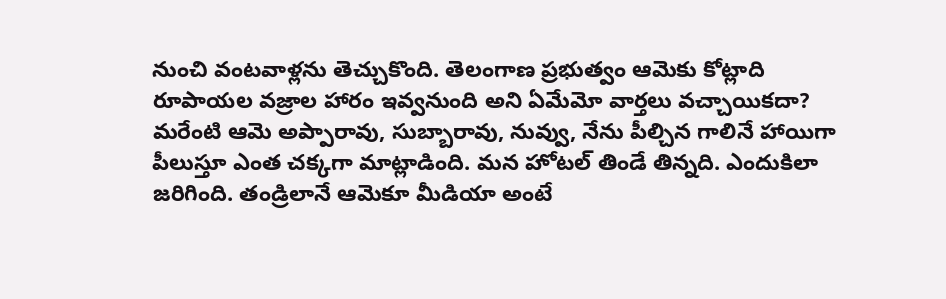నుంచి వంటవాళ్లను తెచ్చుకొంది. తెలంగాణ ప్రభుత్వం ఆమెకు కోట్లాది రూపాయల వజ్రాల హారం ఇవ్వనుంది అని ఏమేమో వార్తలు వచ్చాయికదా? మరేంటి ఆమె అప్పారావు, సుబ్బారావు, నువ్వు, నేను పీల్చిన గాలినే హాయిగా పీలుస్తూ ఎంత చక్కగా మాట్లాడింది. మన హోటల్ తిండే తిన్నది. ఎందుకిలా జరిగింది. తండ్రిలానే ఆమెకూ మీడియా అంటే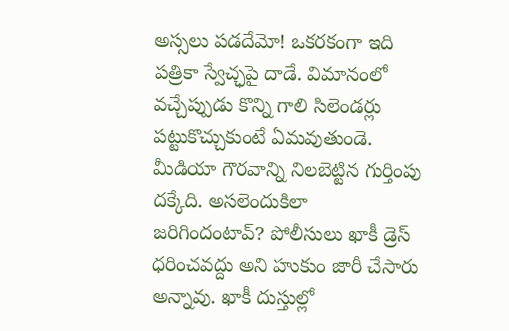అస్సలు పడదేమో! ఒకరకంగా ఇది పత్రికా స్వేచ్ఛపై దాడే. విమానంలో వచ్చేప్పుడు కొన్ని గాలి సిలెండర్లు పట్టుకొచ్చుకుంటే ఏమవుతుండె. మీడియా గౌరవాన్ని నిలబెట్టిన గుర్తింపు దక్కేది. అసలెందుకిలా జరిగిందంటావ్? పోలీసులు ఖాకీ డ్రెస్ ధరించవద్దు అని హుకుం జారీ చేసారు అన్నావు. ఖాకీ దుస్తుల్లో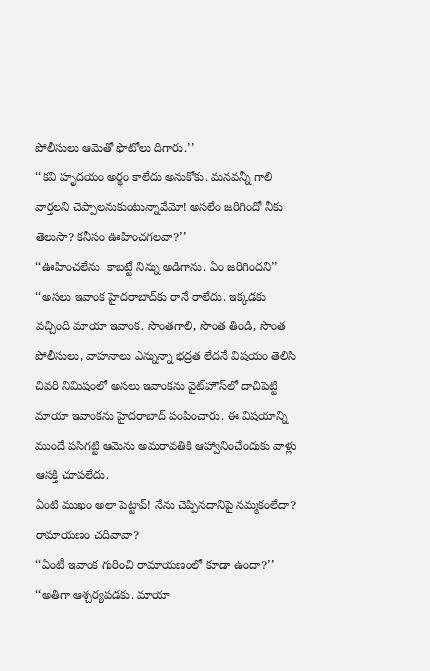పోలీసులు ఆమెతో ఫొటోలు దిగారు.’’
‘‘కవి హృదయం అర్థం కాలేదు అనుకోకు. మనవన్నీ గాలి వార్తలని చెప్పాలనుకుంటున్నావేమో! అసలేం జరిగిందో నీకు తెలుసా? కనీసం ఊహించగలవా?’’
‘‘ఊహించలేను  కాబట్టే నిన్ను అడిగాను. ఏం జరిగిందని’’
‘‘అసలు ఇవాంక హైదరాబాద్‌కు రానే రాలేదు. ఇక్కడకు వచ్చింది మాయా ఇవాంక. సొంతగాలి, సొంత తిండి, సొంత పోలీసులు, వాహనాలు ఎన్నున్నా భద్రత లేదనే విషయం తెలిసి చివరి నిమిషంలో అసలు ఇవాంకను వైట్‌హౌస్‌లో దాచిపెట్టి మాయా ఇవాంకను హైదరాబాద్ పంపించారు. ఈ విషయాన్ని ముందే పసిగట్టి ఆమెను అమరావతికి ఆహ్వానించేందుకు వాళ్లు ఆసక్తి చూపలేదు.
ఏంటి ముఖం అలా పెట్టావ్! నేను చెప్పినదానిపై నమ్మకంలేదా? రామాయణం చదివావా?
‘‘ఏంటీ ఇవాంక గురించి రామాయణంలో కూడా ఉందా?’’
‘‘అతిగా ఆశ్చర్యపడకు. మాయా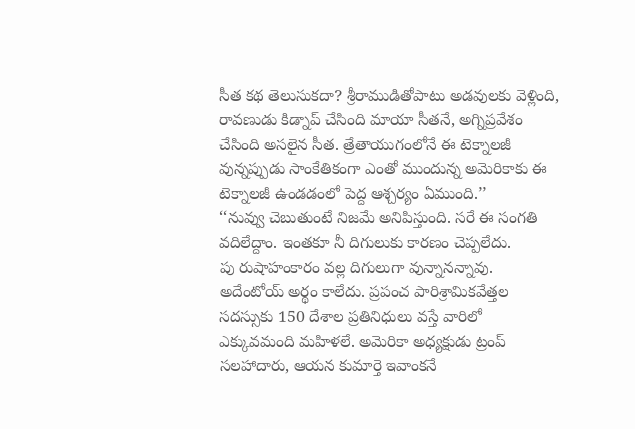సీత కథ తెలుసుకదా? శ్రీరాముడితోపాటు అడవులకు వెళ్లింది, రావణుడు కిడ్నాప్ చేసింది మాయా సీతనే, అగ్నిప్రవేశం చేసింది అసలైన సీత. త్రేతాయుగంలోనే ఈ టెక్నాలజీ వున్నప్పుడు సాంకేతికంగా ఎంతో ముందున్న అమెరికాకు ఈ టెక్నాలజీ ఉండడంలో పెద్ద ఆశ్చర్యం ఏముంది.’’
‘‘నువ్వు చెబుతుంటే నిజమే అనిపిస్తుంది. సరే ఈ సంగతి వదిలేద్దాం. ఇంతకూ నీ దిగులుకు కారణం చెప్పలేదు.
పు రుషాహంకారం వల్ల దిగులుగా వున్నానన్నావు. అదేంటోయ్ అర్థం కాలేదు. ప్రపంచ పారిశ్రామికవేత్తల సదస్సుకు 150 దేశాల ప్రతినిధులు వస్తే వారిలో ఎక్కువమంది మహిళలే. అమెరికా అధ్యక్షుడు ట్రంప్ సలహాదారు, ఆయన కుమార్తె ఇవాంకనే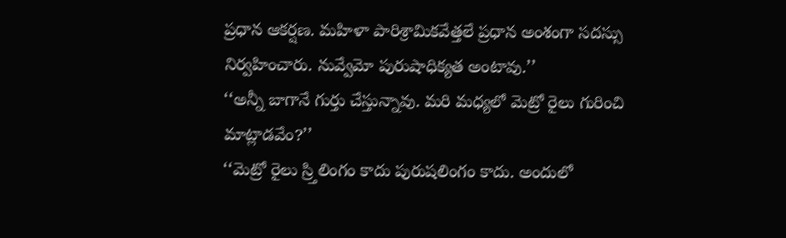ప్రధాన ఆకర్షణ. మహిళా పారిశ్రామికవేత్తలే ప్రధాన అంశంగా సదస్సు నిర్వహించారు. నువ్వేమో పురుషాధిక్యత అంటావు.’’
‘‘అన్నీ బాగానే గుర్తు చేస్తున్నావు. మరి మధ్యలో మెట్రో రైలు గురించి మాట్లాడవేం?’’
‘‘మెట్రో రైలు స్ర్తిలింగం కాదు పురుషలింగం కాదు. అందులో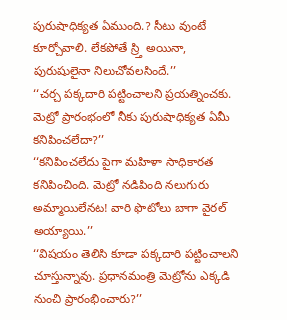పురుషాధిక్యత ఏముంది.? సీటు వుంటే కూర్చోవాలి. లేకపోతే స్ర్తి అయినా, పురుషులైనా నిలుచోవలసిందే.’’
‘‘చర్చ పక్కదారి పట్టించాలని ప్రయత్నించకు.  మెట్రో ప్రారంభంలో నీకు పురుషాధిక్యత ఏమీ కనిపించలేదా?’’
‘‘కనిపించలేదు పైగా మహిళా సాధికారత కనిపించింది. మెట్రో నడిపింది నలుగురు అమ్మాయిలేనట! వారి ఫొటోలు బాగా వైరల్ అయ్యాయి.’’
‘‘విషయం తెలిసి కూడా పక్కదారి పట్టించాలని చూస్తున్నావు. ప్రధానమంత్రి మెట్రోను ఎక్కడి నుంచి ప్రారంభించారు?’’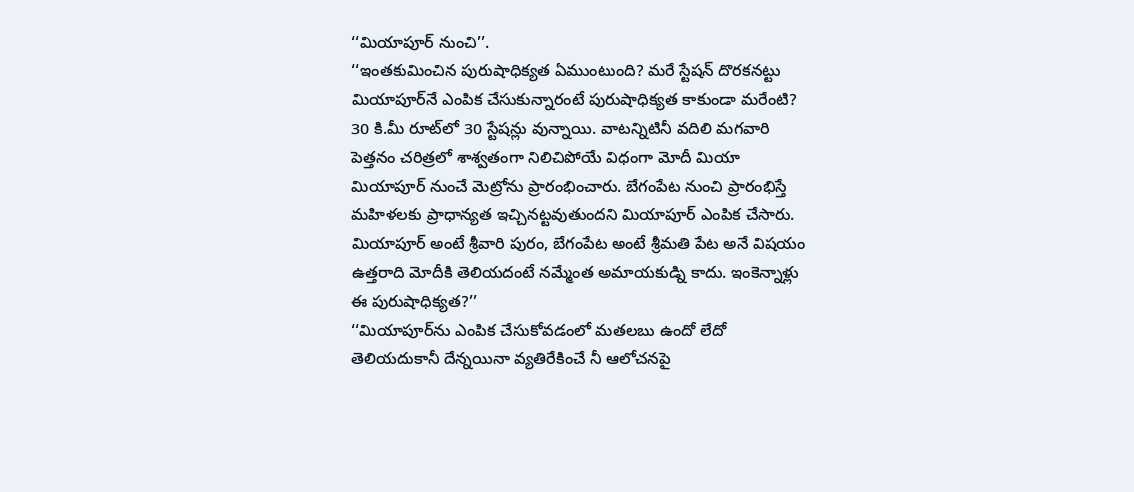‘‘మియాపూర్ నుంచి’’.
‘‘ఇంతకుమించిన పురుషాధిక్యత ఏముంటుంది? మరే స్టేషన్ దొరకనట్టు మియాపూర్‌నే ఎంపిక చేసుకున్నారంటే పురుషాధిక్యత కాకుండా మరేంటి? 30 కి.మీ రూట్‌లో 30 స్టేషన్లు వున్నాయి. వాటన్నిటినీ వదిలి మగవారి పెత్తనం చరిత్రలో శాశ్వతంగా నిలిచిపోయే విధంగా మోదీ మియా మియాపూర్ నుంచే మెట్రోను ప్రారంభించారు. బేగంపేట నుంచి ప్రారంభిస్తే మహిళలకు ప్రాధాన్యత ఇచ్చినట్టవుతుందని మియాపూర్ ఎంపిక చేసారు. మియాపూర్ అంటే శ్రీవారి పురం, బేగంపేట అంటే శ్రీమతి పేట అనే విషయం ఉత్తరాది మోదీకి తెలియదంటే నమ్మేంత అమాయకుడ్ని కాదు. ఇంకెన్నాళ్లు ఈ పురుషాధిక్యత?’’
‘‘మియాపూర్‌ను ఎంపిక చేసుకోవడంలో మతలబు ఉందో లేదో తెలియదుకానీ దేన్నయినా వ్యతిరేకించే నీ ఆలోచనపై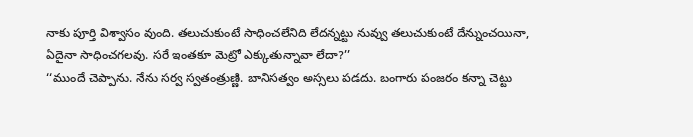నాకు పూర్తి విశ్వాసం వుంది. తలుచుకుంటే సాధించలేనిది లేదన్నట్టు నువ్వు తలుచుకుంటే దేన్నుంచయినా, ఏదైనా సాధించగలవు. సరే ఇంతకూ మెట్రో ఎక్కుతున్నావా లేదా?’’
‘‘ముందే చెప్పాను. నేను సర్వ స్వతంత్రుణ్ణి. బానిసత్వం అస్సలు పడదు. బంగారు పంజరం కన్నా చెట్టు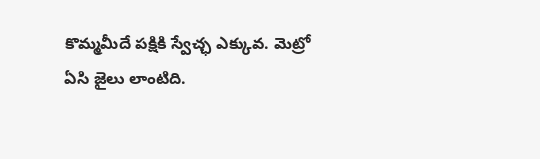కొమ్మమీదే పక్షికి స్వేచ్ఛ ఎక్కువ. మెట్రో ఏసి జైలు లాంటిది.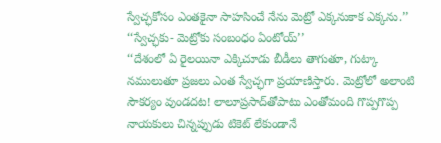స్వేచ్ఛకోసం ఎంతకైనా సాహసించే నేను మెట్రో ఎక్కనుకాక ఎక్కను.’’
‘‘స్వేచ్ఛకు- మెట్రోకు సంబంధం ఏంటోయ్’’
‘‘దేశంలో ఏ రైలయినా ఎక్కిచూడు బీడీలు తాగుతూ, గుట్కా నములుతూ ప్రజలు ఎంత స్వేచ్ఛగా ప్రయాణిస్తారు. మెట్రోలో అలాంటి సౌకర్యం వుండదట! లాలూప్రసాద్‌తోపాటు ఎంతోమంది గొప్పగొప్ప నాయకులు చిన్నప్పుడు టికెట్ లేకుండానే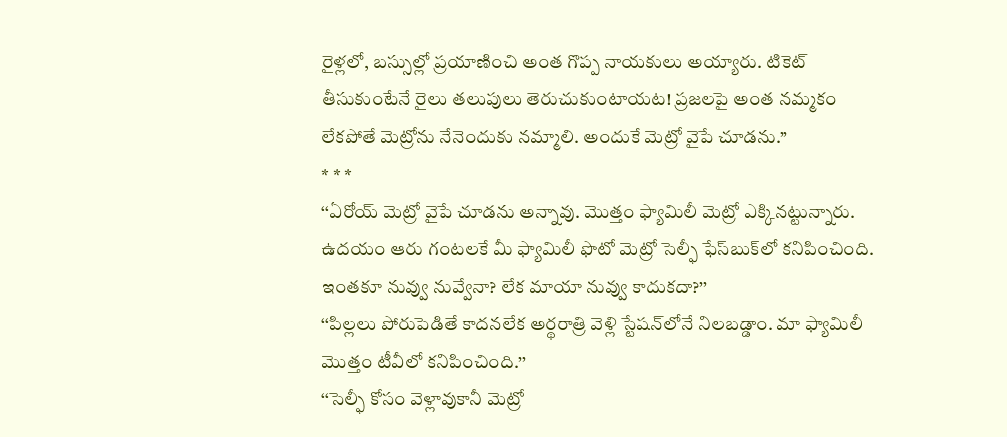రైళ్లలో, బస్సుల్లో ప్రయాణించి అంత గొప్ప నాయకులు అయ్యారు. టికెట్ తీసుకుంటేనే రైలు తలుపులు తెరుచుకుంటాయట! ప్రజలపై అంత నమ్మకం లేకపోతే మెట్రోను నేనెందుకు నమ్మాలి. అందుకే మెట్రో వైపే చూడను.’’
* * *
‘‘ఏరోయ్ మెట్రో వైపే చూడను అన్నావు. మొత్తం ఫ్యామిలీ మెట్రో ఎక్కినట్టున్నారు. ఉదయం ఆరు గంటలకే మీ ఫ్యామిలీ ఫొటో మెట్రో సెల్ఫీ ఫేస్‌బుక్‌లో కనిపించింది. ఇంతకూ నువ్వు నువ్వేనా? లేక మాయా నువ్వు కాదుకదా?’’
‘‘పిల్లలు పోరుపెడితే కాదనలేక అర్థరాత్రి వెళ్లి స్టేషన్‌లోనే నిలబడ్డాం. మా ఫ్యామిలీ మొత్తం టీవీలో కనిపించింది.’’
‘‘సెల్ఫీ కోసం వెళ్లావుకానీ మెట్రో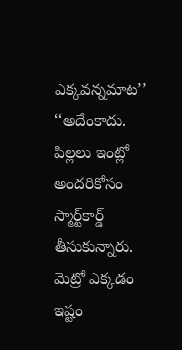ఎక్కవన్నమాట’’
‘‘అదేంకాదు. పిల్లలు ఇంట్లో అందరికోసం స్మార్ట్‌కార్డ్ తీసుకున్నారు. మెట్రో ఎక్కడం ఇష్టం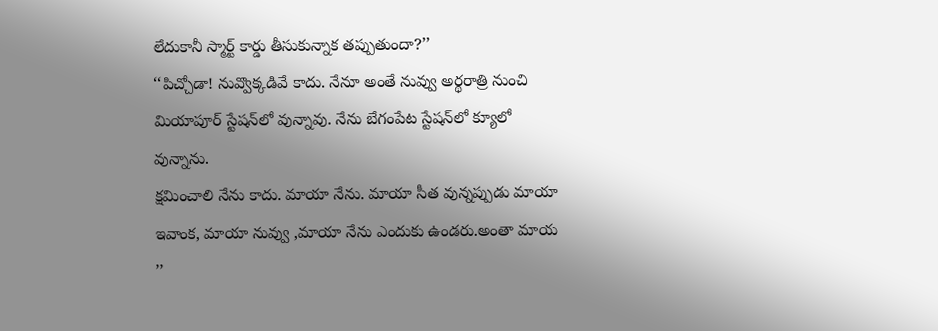లేదుకానీ స్మార్ట్ కార్డు తీసుకున్నాక తప్పుతుందా?’’
‘‘పిచ్చోడా! నువ్వొక్కడివే కాదు. నేనూ అంతే నువ్వు అర్థరాత్రి నుంచి మియాపూర్ స్టేషన్‌లో వున్నావు. నేను బేగంపేట స్టేషన్‌లో క్యూలో వున్నాను.
క్షమించాలి నేను కాదు. మాయా నేను. మాయా సీత వున్నప్పుడు మాయా ఇవాంక, మాయా నువ్వు ,మాయా నేను ఎందుకు ఉండరు.అంతా మాయ ’’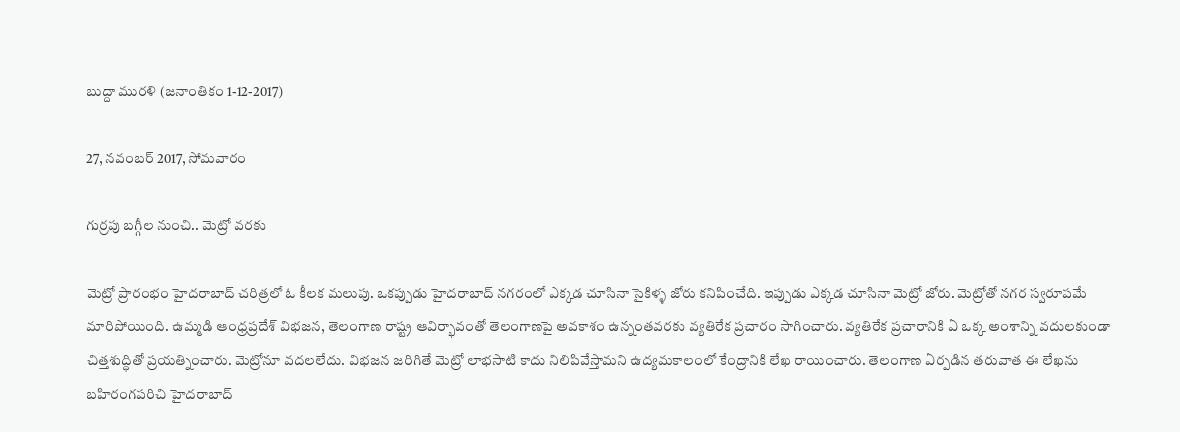బుద్దా మురళి (జనాంతికం 1-12-2017)

27, నవంబర్ 2017, సోమవారం

గుర్రపు బగ్గీల నుంచి.. మెట్రో వరకు

మెట్రో ప్రారంభం హైదరాబాద్ చరిత్రలో ఓ కీలక మలుపు. ఒకప్పుడు హైదరాబాద్ నగరంలో ఎక్కడ చూసినా సైకిళ్ళ జోరు కనిపించేది. ఇప్పుడు ఎక్కడ చూసినా మెట్రో జోరు. మెట్రోతో నగర స్వరూపమే మారిపోయింది. ఉమ్మడి ఆంధ్రప్రదేశ్ విభజన, తెలంగాణ రాష్ట్ర ఆవిర్భావంతో తెలంగాణపై అవకాశం ఉన్నంతవరకు వ్యతిరేక ప్రచారం సాగించారు. వ్యతిరేక ప్రచారానికి ఏ ఒక్క అంశాన్ని వదులకుండా చిత్తశుద్ధితో ప్రయత్నించారు. మెట్రోనూ వదలలేదు. విభజన జరిగితే మెట్రో లాభసాటి కాదు నిలిపివేస్తామని ఉద్యమకాలంలో కేంద్రానికి లేఖ రాయించారు. తెలంగాణ ఏర్పడిన తరువాత ఈ లేఖను బహిరంగపరిచి హైదరాబాద్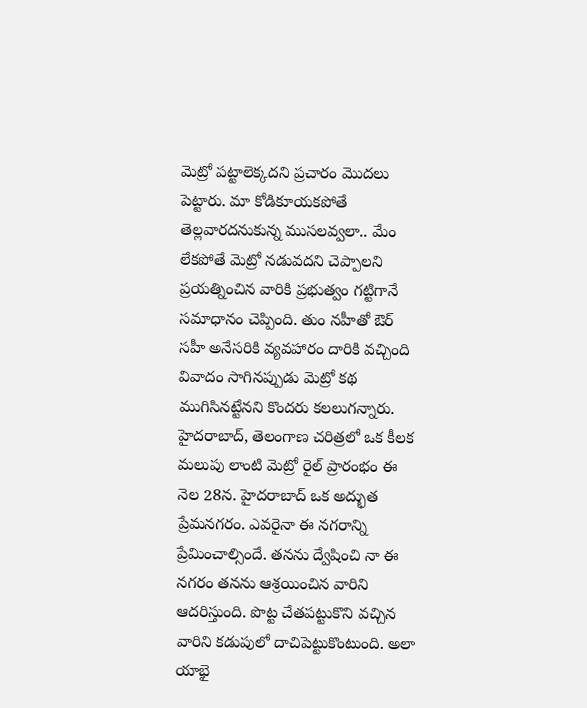మెట్రో పట్టాలెక్కదని ప్రచారం మొదలు పెట్టారు. మా కోడికూయకపోతే తెల్లవారదనుకున్న ముసలవ్వలా.. మేం లేకపోతే మెట్రో నడువదని చెప్పాలని ప్రయత్నించిన వారికి ప్రభుత్వం గట్టిగానే సమాధానం చెప్పింది. తుం నహీతో ఔర్ సహీ అనేసరికి వ్యవహారం దారికి వచ్చింది వివాదం సాగినప్పుడు మెట్రో కథ ముగిసినట్టేనని కొందరు కలలుగన్నారు. హైదరాబాద్, తెలంగాణ చరిత్రలో ఒక కీలక మలుపు లాంటి మెట్రో రైల్ ప్రారంభం ఈ నెల 28న. హైదరాబాద్ ఒక అద్భుత ప్రేమనగరం. ఎవరైనా ఈ నగరాన్ని ప్రేమించాల్సిందే. తనను ద్వేషించి నా ఈ నగరం తనను ఆశ్రయించిన వారిని ఆదరిస్తుంది. పొట్ట చేతపట్టుకొని వచ్చిన వారిని కడుపులో దాచిపెట్టుకొంటుంది. అలా యాభై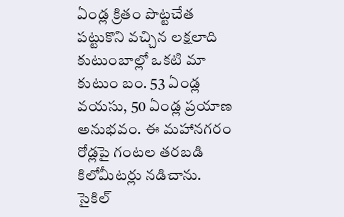ఏండ్ల క్రితం పొట్టచేత పట్టుకొని వచ్చిన లక్షలాది కుటుంబాల్లో ఒకటి మా కుటుం బం. 53 ఏండ్ల వయసు, 50 ఏండ్ల ప్రయాణ అనుభవం. ఈ మహానగరం రోడ్లపై గంటల తరబడి కిలోమీటర్లు నడిచాను. సైకిల్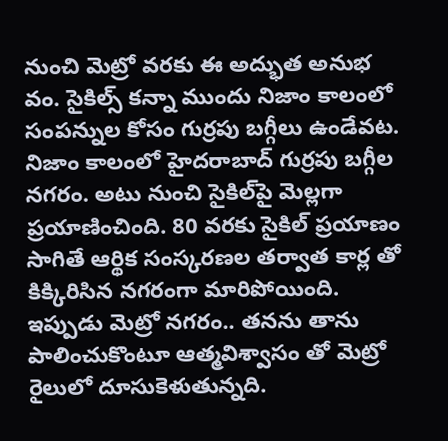నుంచి మెట్రో వరకు ఈ అద్భుత అనుభ వం. సైకిల్స్ కన్నా ముందు నిజాం కాలంలో సంపన్నుల కోసం గుర్రపు బగ్గీలు ఉండేవట.
నిజాం కాలంలో హైదరాబాద్ గుర్రపు బగ్గీల నగరం. అటు నుంచి సైకిల్‌పై మెల్లగా ప్రయాణించింది. 80 వరకు సైకిల్ ప్రయాణం సాగితే ఆర్థిక సంస్కరణల తర్వాత కార్ల తో కిక్కిరిసిన నగరంగా మారిపోయింది. ఇప్పుడు మెట్రో నగరం.. తనను తాను పాలించుకొంటూ ఆత్మవిశ్వాసం తో మెట్రో రైలులో దూసుకెళుతున్నది.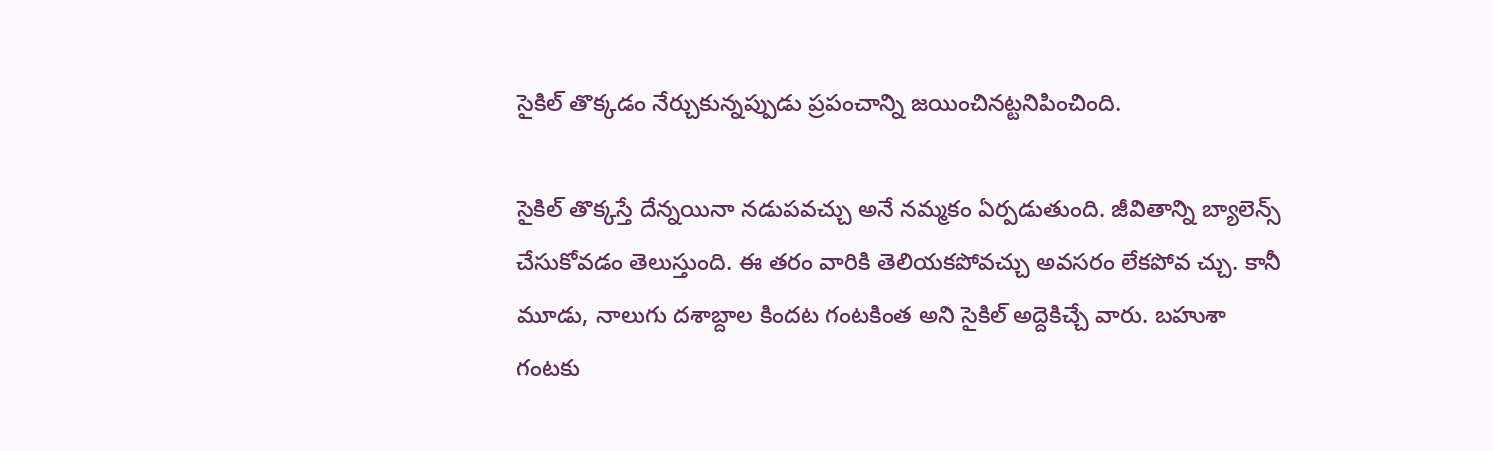సైకిల్ తొక్కడం నేర్చుకున్నప్పుడు ప్రపంచాన్ని జయించినట్టనిపించింది.

సైకిల్ తొక్కస్తే దేన్నయినా నడుపవచ్చు అనే నమ్మకం ఏర్పడుతుంది. జీవితాన్ని బ్యాలెన్స్ చేసుకోవడం తెలుస్తుంది. ఈ తరం వారికి తెలియకపోవచ్చు అవసరం లేకపోవ చ్చు. కానీ మూడు, నాలుగు దశాబ్దాల కిందట గంటకింత అని సైకిల్ అద్దెకిచ్చే వారు. బహుశా గంటకు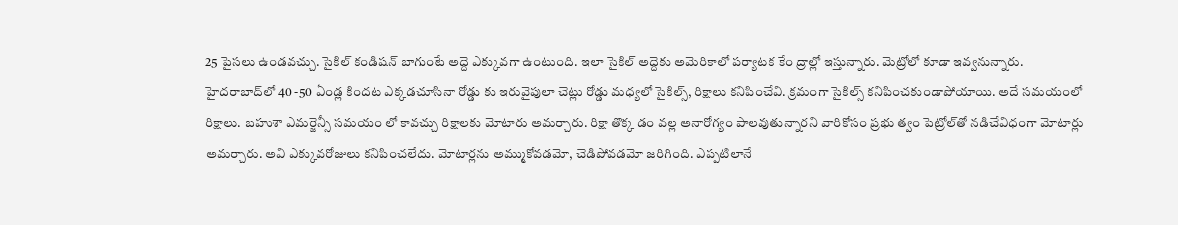25 పైసలు ఉండవచ్చు. సైకిల్ కండిషన్ బాగుంటే అద్దె ఎక్కువగా ఉంటుంది. ఇలా సైకిల్ అద్దెకు అమెరికాలో పర్యాటక కేం ద్రాల్లో ఇస్తున్నారు. మెట్రోలో కూడా ఇవ్వనున్నారు. హైదరాబాద్‌లో 40 -50 ఏండ్ల కిందట ఎక్కడచూసినా రోడ్డు కు ఇరువైపులా చెట్లు రోడ్డు మధ్యలో సైకిల్స్, రిక్షాలు కనిపించేవి. క్రమంగా సైకిల్స్ కనిపించకుండాపోయాయి. అదే సమయంలో రిక్షాలు. బహుశా ఎమర్జెన్సీ సమయం లో కావచ్చు రిక్షాలకు మోటారు అమర్చారు. రిక్షా తొక్క డం వల్ల అనారోగ్యం పాలవుతున్నారని వారికోసం ప్రభు త్వం పెట్రోల్‌తో నడిచేవిధంగా మోటార్లు అమర్చారు. అవి ఎక్కువరోజులు కనిపించలేదు. మోటార్లను అమ్ముకోవడమో, చెడిపోవడమో జరిగింది. ఎప్పటిలానే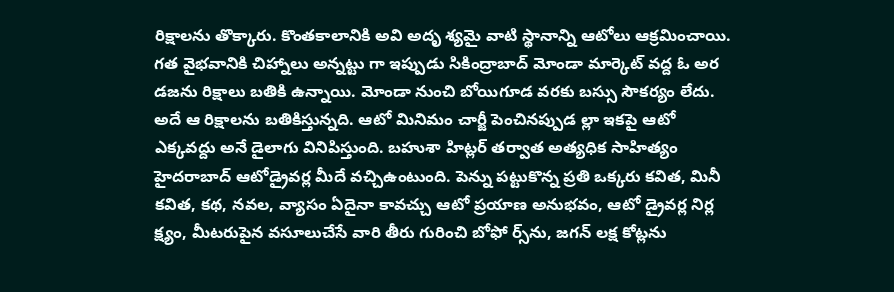రిక్షాలను తొక్కారు. కొంతకాలానికి అవి అదృ శ్యమై వాటి స్థానాన్ని ఆటోలు ఆక్రమించాయి. గత వైభవానికి చిహ్నాలు అన్నట్టు గా ఇప్పుడు సికింద్రాబాద్ మోండా మార్కెట్ వద్ద ఓ అర డజను రిక్షాలు బతికి ఉన్నాయి. మోండా నుంచి బోయిగూడ వరకు బస్సు సౌకర్యం లేదు. అదే ఆ రిక్షాలను బతికిస్తున్నది. ఆటో మినిమం చార్జీ పెంచినప్పుడ ల్లా ఇకపై ఆటో ఎక్కవద్దు అనే డైలాగు వినిపిస్తుంది. బహుశా హిట్లర్ తర్వాత అత్యధిక సాహిత్యం హైదరాబాద్ ఆటోడ్రైవర్ల మీదే వచ్చిఉంటుంది. పెన్ను పట్టుకొన్న ప్రతి ఒక్కరు కవిత, మినీ కవిత, కథ, నవల, వ్యాసం ఏదైనా కావచ్చు ఆటో ప్రయాణ అనుభవం, ఆటో డ్రైవర్ల నిర్ల క్ష్యం, మీటరుపైన వసూలుచేసే వారి తీరు గురించి బోఫో ర్స్‌ను, జగన్ లక్ష కోట్లను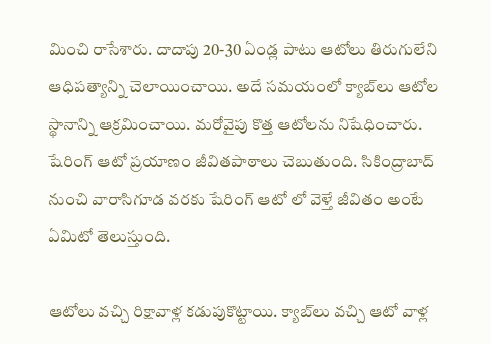మించి రాసేశారు. దాదాపు 20-30 ఏండ్ల పాటు ఆటోలు తిరుగులేని ఆధిపత్యాన్ని చెలాయించాయి. అదే సమయంలో క్యాబ్‌లు ఆటోల స్థానాన్ని ఆక్రమించాయి. మరోవైపు కొత్త ఆటోలను నిషేధించారు. షేరింగ్ ఆటో ప్రయాణం జీవితపాఠాలు చెబుతుంది. సికింద్రాబాద్ నుంచి వారాసిగూడ వరకు షేరింగ్ ఆటో లో వెళ్తే జీవితం అంటే ఏమిటో తెలుస్తుంది.

ఆటోలు వచ్చి రిక్షావాళ్ల కడుపుకొట్టాయి. క్యాబ్‌లు వచ్చి ఆటో వాళ్ల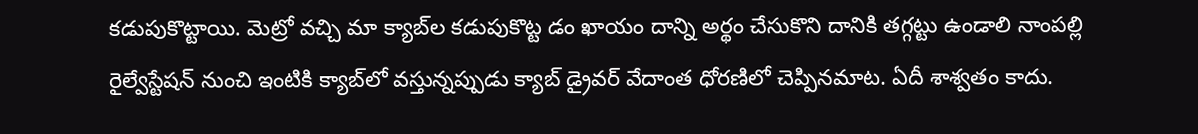కడుపుకొట్టాయి. మెట్రో వచ్చి మా క్యాబ్‌ల కడుపుకొట్ట డం ఖాయం దాన్ని అర్థం చేసుకొని దానికి తగ్గట్టు ఉండాలి నాంపల్లి రైల్వేస్టేషన్ నుంచి ఇంటికి క్యాబ్‌లో వస్తున్నప్పుడు క్యాబ్ డ్రైవర్ వేదాంత ధోరణిలో చెప్పినమాట. ఏదీ శాశ్వతం కాదు.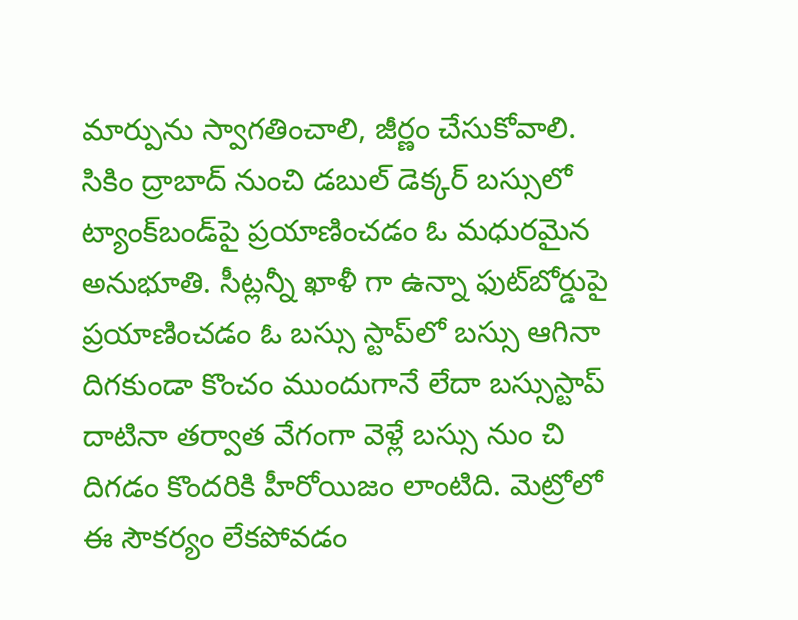మార్పును స్వాగతించాలి, జీర్ణం చేసుకోవాలి. సికిం ద్రాబాద్ నుంచి డబుల్ డెక్కర్ బస్సులో ట్యాంక్‌బండ్‌పై ప్రయాణించడం ఓ మధురమైన అనుభూతి. సీట్లన్నీ ఖాళీ గా ఉన్నా ఫుట్‌బోర్డుపై ప్రయాణించడం ఓ బస్సు స్టాప్‌లో బస్సు ఆగినా దిగకుండా కొంచం ముందుగానే లేదా బస్సుస్టాప్ దాటినా తర్వాత వేగంగా వెళ్లే బస్సు నుం చి దిగడం కొందరికి హీరోయిజం లాంటిది. మెట్రోలో ఈ సౌకర్యం లేకపోవడం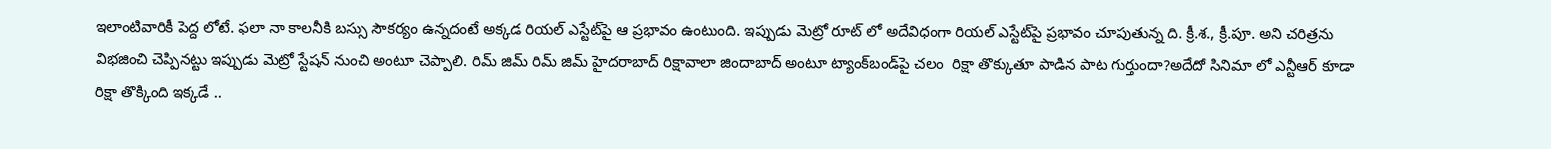ఇలాంటివారికీ పెద్ద లోటే. ఫలా నా కాలనీకి బస్సు సౌకర్యం ఉన్నదంటే అక్కడ రియల్ ఎస్టేట్‌పై ఆ ప్రభావం ఉంటుంది. ఇప్పుడు మెట్రో రూట్ లో అదేవిధంగా రియల్ ఎస్టేట్‌పై ప్రభావం చూపుతున్న ది. క్రీ.శ., క్రీ.పూ. అని చరిత్రను విభజించి చెప్పినట్టు ఇప్పుడు మెట్రో స్టేషన్ నుంచి అంటూ చెప్పాలి. రిమ్ జిమ్ రిమ్ జిమ్ హైదరాబాద్ రిక్షావాలా జిందాబాద్ అంటూ ట్యాంక్‌బండ్‌పై చలం  రిక్షా తొక్కుతూ పాడిన పాట గుర్తుందా?అదేదో సినిమా లో ఎన్టీఆర్ కూడా రిక్షా తొక్కింది ఇక్కడే ..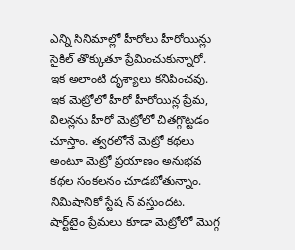ఎన్ని సినిమాల్లో హీరోలు హీరోయిన్లు సైకిల్ తొక్కుతూ ప్రేమించుకున్నారో. ఇక అలాంటి దృశ్యాలు కనిపించవు. ఇక మెట్రోలో హీరో హీరోయిన్ల ప్రేమ, విలన్లను హీరో మెట్రోలో చితగ్గొట్టడం చూస్తాం. త్వరలోనే మెట్రో కథలు అంటూ మెట్రో ప్రయాణం అనుభవ కథల సంకలనం చూడబోతున్నాం. నిమిషానికో స్టేష న్ వస్తుందట. షార్ట్‌టైం ప్రేమలు కూడా మెట్రోలో మొగ్గ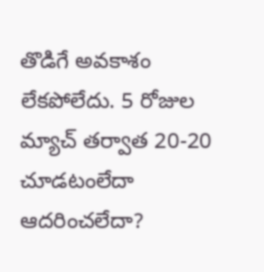తొడిగే అవకాశం లేకపోలేదు. 5 రోజుల మ్యాచ్ తర్వాత 20-20 చూడటంలేదా ఆదరించలేదా?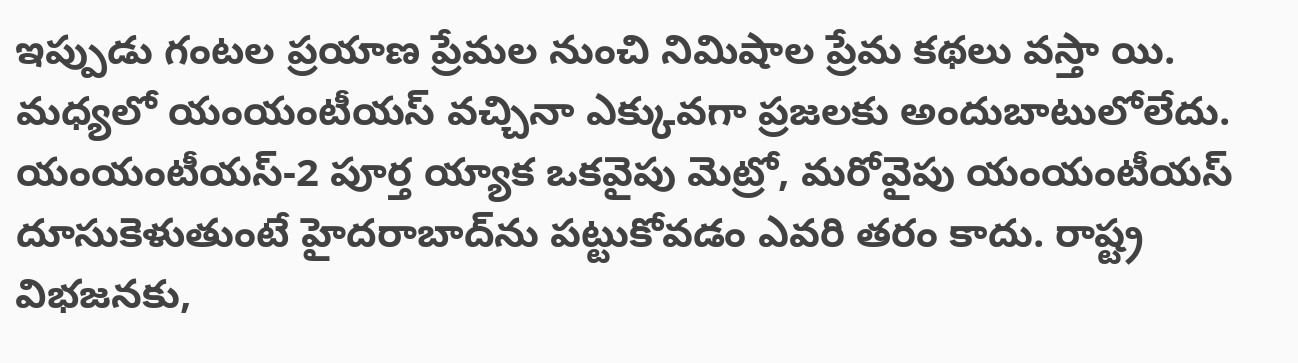ఇప్పుడు గంటల ప్రయాణ ప్రేమల నుంచి నిమిషాల ప్రేమ కథలు వస్తా యి. మధ్యలో యంయంటీయస్ వచ్చినా ఎక్కువగా ప్రజలకు అందుబాటులోలేదు. యంయంటీయస్-2 పూర్త య్యాక ఒకవైపు మెట్రో, మరోవైపు యంయంటీయస్ దూసుకెళుతుంటే హైదరాబాద్‌ను పట్టుకోవడం ఎవరి తరం కాదు. రాష్ట్ర విభజనకు,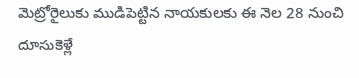మెట్రోరైలుకు ముడిపెట్టిన నాయకులకు ఈ నెల 28 నుంచి దూసుకెళ్లే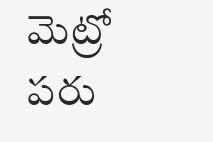మెట్రో పరు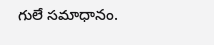గులే సమాధానం.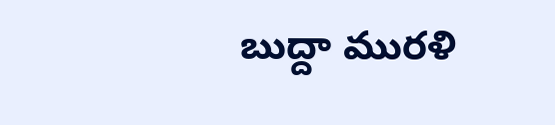బుద్దా మురళి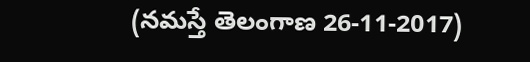(నమస్తే తెలంగాణ 26-11-2017)